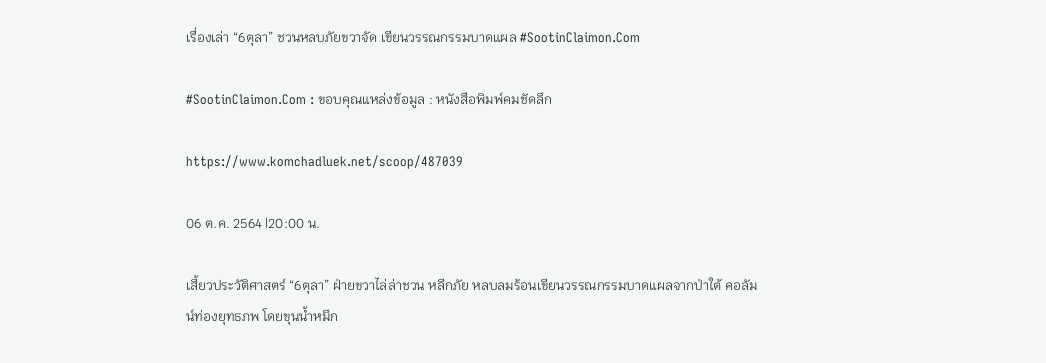เรื่องเล่า “6ตุลา” ชวนหลบภัยขวาจัด เขียนวรรณกรรมบาดแผล #SootinClaimon.Com

#SootinClaimon.Com : ขอบคุณแหล่งข้อมูล : หนังสือพิมพ์คมชัดลึก

https://www.komchadluek.net/scoop/487039

06 ต.ค. 2564 |20:00 น.

เสี้ยวประวัติศาสตร์ “6ตุลา” ฝ่ายขวาไล่ล่าชวน หลีกภัย หลบลมร้อนเขียนวรรณกรรมบาดแผลจากป่าใต้ คอลัมน์ท่องยุทธภพ โดยขุนน้ำหมึก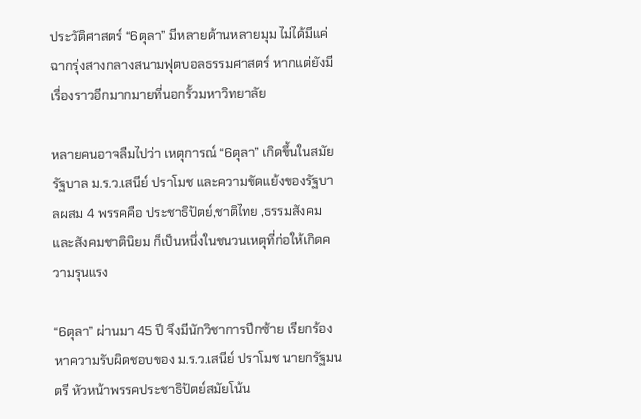ประวัติศาสตร์ “6ตุลา” มีหลายด้านหลายมุม ไม่ได้มีแค่ฉากรุ่งสางกลางสนามฟุตบอลธรรมศาสตร์ หากแต่ยังมีเรื่องราวอีกมากมายที่นอกรั้วมหาวิทยาลัย

หลายคนอาจลืมไปว่า เหตุการณ์ “6ตุลา” เกิดขึ้นในสมัยรัฐบาล ม.ร.ว.เสนีย์ ปราโมช และความขัดแย้งของรัฐบาลผสม 4 พรรคคือ ประชาธิปัตย์,ชาติไทย ,ธรรมสังคมและสังคมชาตินิยม ก็เป็นหนึ่งในชนวนเหตุที่ก่อให้เกิดความรุนแรง

“6ตุลา” ผ่านมา 45 ปี จึงมีนักวิชาการปีกซ้าย เรียกร้องหาความรับผิดชอบของ ม.ร.ว.เสนีย์ ปราโมช นายกรัฐมนตรี หัวหน้าพรรคประชาธิปัตย์สมัยโน้น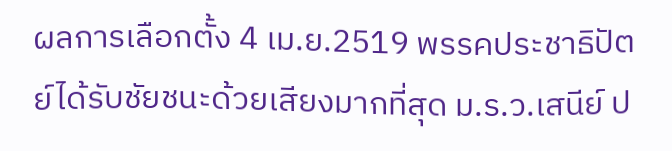ผลการเลือกตั้ง 4 เม.ย.2519 พรรคประชาธิปัตย์ได้รับชัยชนะด้วยเสียงมากที่สุด ม.ร.ว.เสนีย์ ป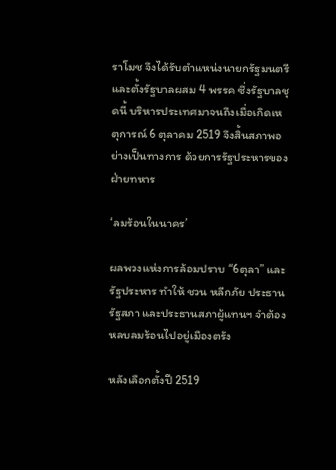ราโมช จึงได้รับตำแหน่งนายกรัฐมนตรี และตั้งรัฐบาลผสม 4 พรรค ซึ่งรัฐบาลชุดนี้ บริหารประเทศมาจนถึงเมื่อเกิดเหตุการณ์ 6 ตุลาคม 2519 จึงสิ้นสภาพอย่างเป็นทางการ ด้วยการรัฐประหารของฝ่ายทหาร

‘ลมร้อนในนาคร’

ผลพวงแห่งการล้อมปราบ “6ตุลา” และรัฐประหาร ทำให้ ชวน หลีกภัย ประธานรัฐสภา และประธานสภาผู้แทนฯ จำต้องหลบลมร้อนไปอยู่เมืองตรัง

หลังเลือกตั้งปี 2519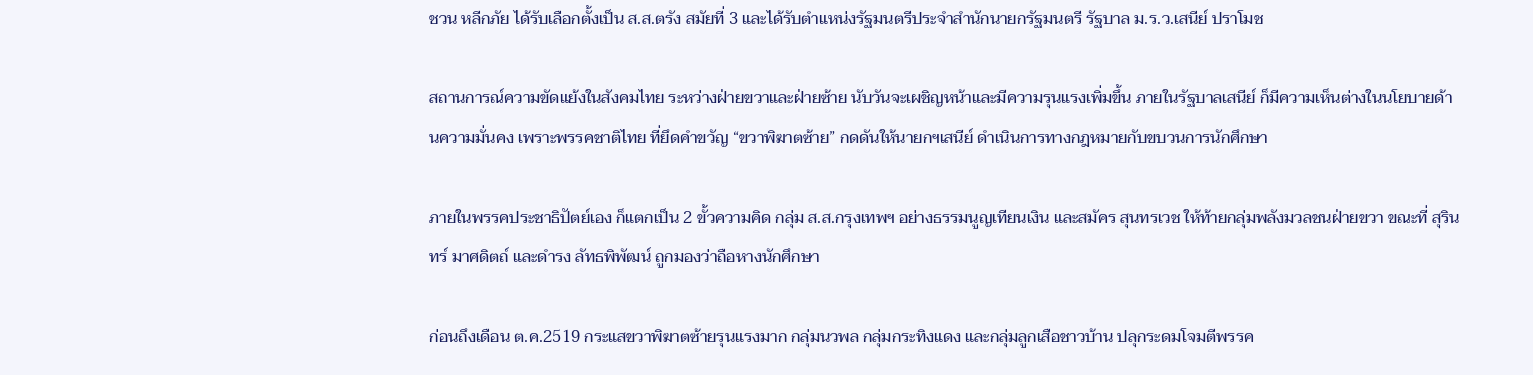ชวน หลีกภัย ได้รับเลือกตั้งเป็น ส.ส.ตรัง สมัยที่ 3 และได้รับตำแหน่งรัฐมนตรีประจำสำนักนายกรัฐมนตรี รัฐบาล ม.ร.ว.เสนีย์ ปราโมช

สถานการณ์ความขัดแย้งในสังคมไทย ระหว่างฝ่ายขวาและฝ่ายซ้าย นับวันจะเผชิญหน้าและมีความรุนแรงเพิ่มขึ้น ภายในรัฐบาลเสนีย์ ก็มีความเห็นต่างในนโยบายด้านความมั่นคง เพราะพรรคชาติไทย ที่ยึดคำขวัญ “ขวาพิฆาตซ้าย” กดดันให้นายกฯเสนีย์ ดำเนินการทางกฎหมายกับขบวนการนักศึกษา

ภายในพรรคประชาธิปัตย์เอง ก็แตกเป็น 2 ขั้วความคิด กลุ่ม ส.ส.กรุงเทพฯ อย่างธรรมนูญเทียนเงิน และสมัคร สุนทรเวช ให้ท้ายกลุ่มพลังมวลชนฝ่ายขวา ขณะที่ สุรินทร์ มาศดิตถ์ และดำรง ลัทธพิพัฒน์ ถูกมองว่าถือหางนักศึกษา

ก่อนถึงเดือน ต.ค.2519 กระแสขวาพิฆาตซ้ายรุนแรงมาก กลุ่มนวพล กลุ่มกระทิงแดง และกลุ่มลูกเสือชาวบ้าน ปลุกระดมโจมตีพรรค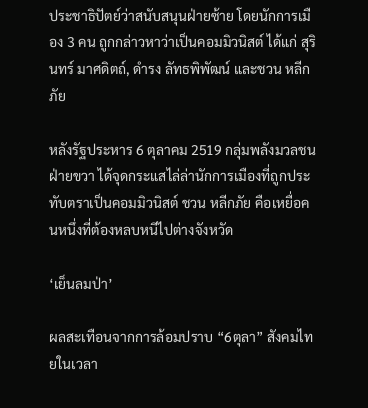ประชาธิปัตย์ว่าสนับสนุนฝ่ายซ้าย โดยนักการเมือง 3 คน ถูกกล่าวหาว่าเป็นคอมมิวนิสต์ ได้แก่ สุรินทร์ มาศดิตถ์, ดำรง ลัทธพิพัฒน์ และชวน หลีกภัย

หลังรัฐประหาร 6 ตุลาคม 2519 กลุ่มพลังมวลชนฝ่ายขวา ได้จุดกระแสไล่ล่านักการเมืองที่ถูกประทับตราเป็นคอมมิวนิสต์ ชวน หลีกภัย คือเหยื่อคนหนึ่งที่ต้องหลบหนีไปต่างจังหวัด

‘เย็นลมป่า’

ผลสะเทือนจากการล้อมปราบ “6ตุลา” สังคมไทยในเวลา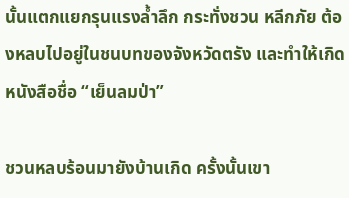นั้นแตกแยกรุนแรงล้ำลึก กระทั่งชวน หลีกภัย ต้องหลบไปอยู่ในชนบทของจังหวัดตรัง และทำให้เกิดหนังสือชื่อ “เย็นลมป่า”

ชวนหลบร้อนมายังบ้านเกิด ครั้งนั้นเขา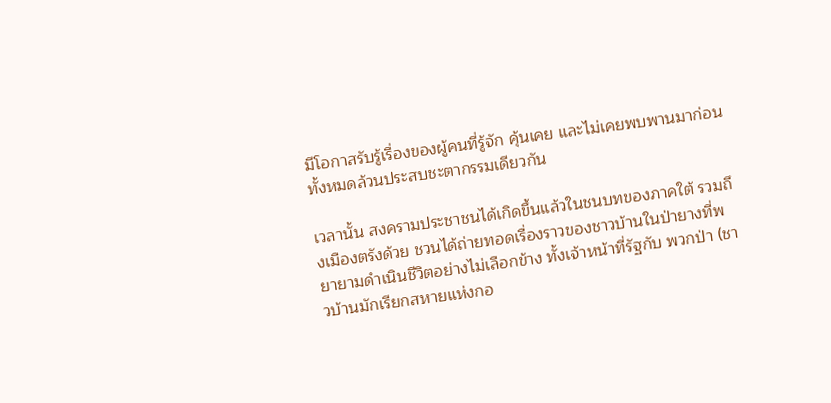มีโอกาสรับรู้เรื่องของผู้คนที่รู้จัก คุ้นเคย และไม่เคยพบพานมาก่อน ทั้งหมดล้วนประสบชะตากรรมเดียวกัน

เวลานั้น สงครามประชาชนได้เกิดขึ้นแล้วในชนบทของภาคใต้ รวมถึงเมืองตรังด้วย ชวนได้ถ่ายทอดเรื่องราวของชาวบ้านในป่ายางที่พยายามดำเนินชีวิตอย่างไม่เลือกข้าง ทั้งเจ้าหน้าที่รัฐกับ พวกป่า (ชาวบ้านมักเรียกสหายแห่งกอ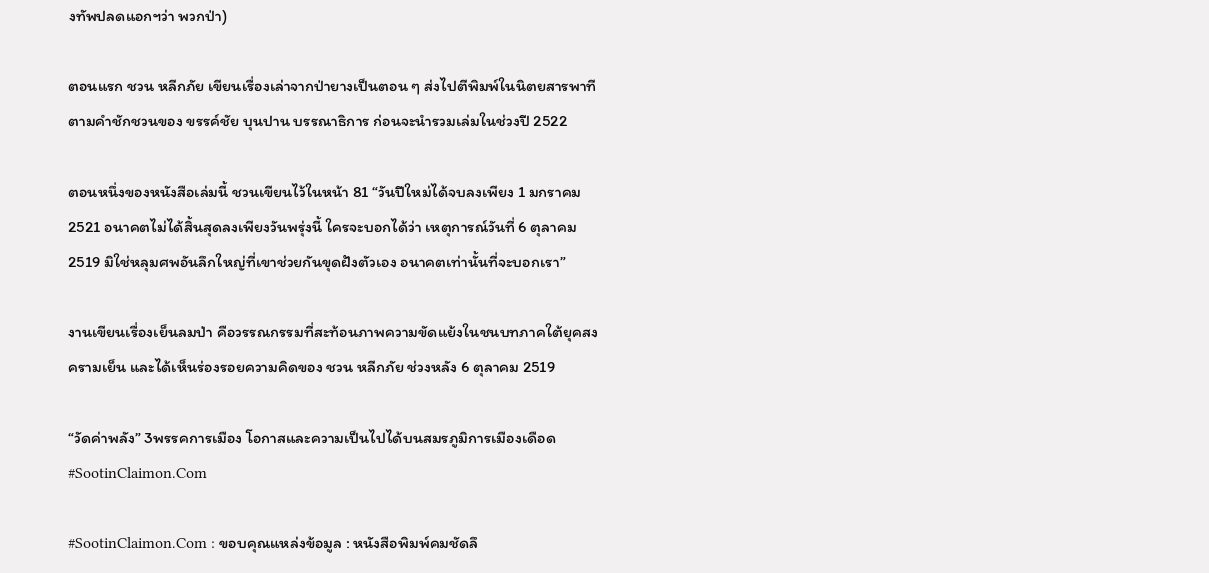งทัพปลดแอกฯว่า พวกป่า)

ตอนแรก ชวน หลีกภัย เขียนเรื่องเล่าจากป่ายางเป็นตอน ๆ ส่งไปตีพิมพ์ในนิตยสารพาที ตามคำชักชวนของ ขรรค์ชัย บุนปาน บรรณาธิการ ก่อนจะนำรวมเล่มในช่วงปี 2522

ตอนหนึ่งของหนังสือเล่มนี้ ชวนเขียนไว้ในหน้า 81 “วันปีใหม่ได้จบลงเพียง 1 มกราคม 2521 อนาคตไม่ได้สิ้นสุดลงเพียงวันพรุ่งนี้ ใครจะบอกได้ว่า เหตุการณ์วันที่ 6 ตุลาคม 2519 มิใช่หลุมศพอันลึกใหญ่ที่เขาช่วยกันขุดฝังตัวเอง อนาคตเท่านั้นที่จะบอกเรา”

งานเขียนเรื่องเย็นลมป่า คือวรรณกรรมที่สะท้อนภาพความขัดแย้งในชนบทภาคใต้ยุคสงครามเย็น และได้เห็นร่องรอยความคิดของ ชวน หลีกภัย ช่วงหลัง 6 ตุลาคม 2519

“วัดค่าพลัง” 3พรรคการเมือง โอกาสและความเป็นไปได้บนสมรภูมิการเมืองเดือด #SootinClaimon.Com

#SootinClaimon.Com : ขอบคุณแหล่งข้อมูล : หนังสือพิมพ์คมชัดลึ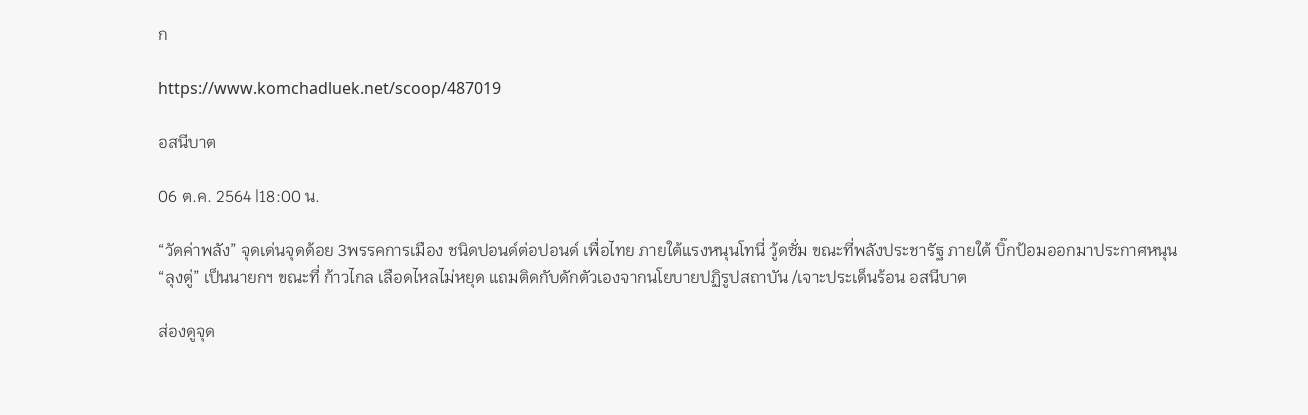ก

https://www.komchadluek.net/scoop/487019

อสนีบาต

06 ต.ค. 2564 |18:00 น.

“วัดค่าพลัง” จุดเด่นจุดด้อย 3พรรคการเมือง ชนิดปอนด์ต่อปอนด์ เพื่อไทย ภายใต้แรงหนุนโทนี่ วู้ดซั่ม ขณะที่พลังประชารัฐ ภายใต้ บิ๊กป้อมออกมาประกาศหนุน “ลุงตู่” เป็นนายกฯ ขณะที่ ก้าวไกล เลือดไหลไม่หยุด แถมติดกับดักตัวเองจากนโยบายปฏิรูปสถาบัน /เจาะประเด็นร้อน อสนีบาต

ส่องดูจุด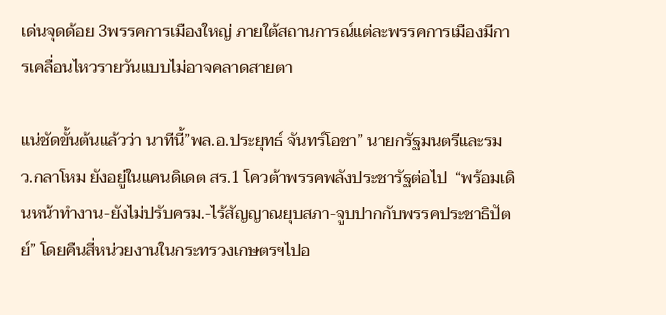เด่นจุดด้อย 3พรรคการเมืองใหญ่ ภายใต้สถานการณ์แต่ละพรรคการเมืองมีการเคลื่อนไหวรายวันแบบไม่อาจคลาดสายตา

แน่ชัดขั้นต้นแล้วว่า นาทีนี้”พล.อ.ประยุทธ์ จันทร์โอชา” นายกรัฐมนตรีและรมว.กลาโหม ยังอยู่ในแคนดิเดต สร.1 โควต้าพรรคพลังประชารัฐต่อไป  “พร้อมเดินหน้าทำงาน-ยังไม่ปรับครม.-ไร้สัญญาณยุบสภา-จูบปากกับพรรคประชาธิปัตย์” โดยคืนสี่หน่วยงานในกระทรวงเกษตรฯไปอ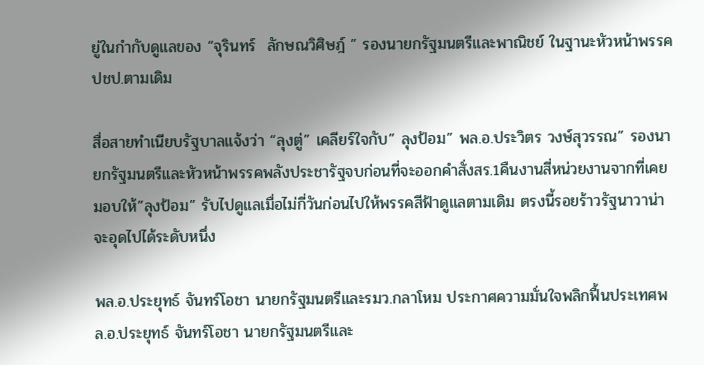ยู่ในกำกับดูแลของ “จุรินทร์  ลักษณวิศิษฎ์ ” รองนายกรัฐมนตรีและพาณิชย์ ในฐานะหัวหน้าพรรคปชป.ตามเดิม

สื่อสายทำเนียบรัฐบาลแจ้งว่า “ลุงตู่” เคลียร์ใจกับ” ลุงป้อม” พล.อ.ประวิตร วงษ์สุวรรณ” รองนายกรัฐมนตรีและหัวหน้าพรรคพลังประชารัฐจบก่อนที่จะออกคำสั่งสร.1คืนงานสี่หน่วยงานจากที่เคยมอบให้”ลุงป้อม” รับไปดูแลเมื่อไม่กี่วันก่อนไปให้พรรคสีฟ้าดูแลตามเดิม ตรงนี้รอยร้าวรัฐนาวาน่าจะอุดไปได้ระดับหนึ่ง

พล.อ.ประยุทธ์ จันทร์โอชา นายกรัฐมนตรีและรมว.กลาโหม ประกาศความมั่นใจพลิกฟื้นประเทศพล.อ.ประยุทธ์ จันทร์โอชา นายกรัฐมนตรีและ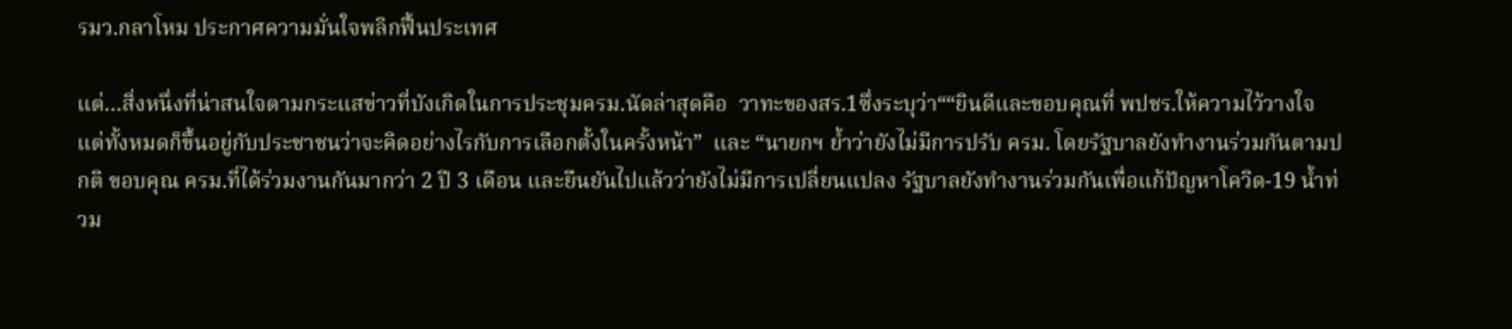รมว.กลาโหม ประกาศความมั่นใจพลิกฟื้นประเทศ

แต่…สิ่งหนึ่งที่น่าสนใจตามกระแสข่าวที่บังเกิดในการประชุมครม.นัดล่าสุดคือ  วาทะของสร.1ซึ่งระบุว่า““ยินดีและขอบคุณที่ พปชร.ให้ความไว้วางใจ แต่ทั้งหมดก็ขึ้นอยู่กับประชาชนว่าจะคิดอย่างไรกับการเลือกตั้งในครั้งหน้า”  และ “นายกฯ ย้ำว่ายังไม่มีการปรับ ครม. โดยรัฐบาลยังทำงานร่วมกันตามปกติ ขอบคุณ ครม.ที่ได้ร่วมงานกันมากว่า 2 ปี 3 เดือน และยืนยันไปแล้วว่ายังไม่มีการเปลี่ยนแปลง รัฐบาลยังทำงานร่วมกันเพื่อแก้ปัญหาโควิด-19 น้ำท่วม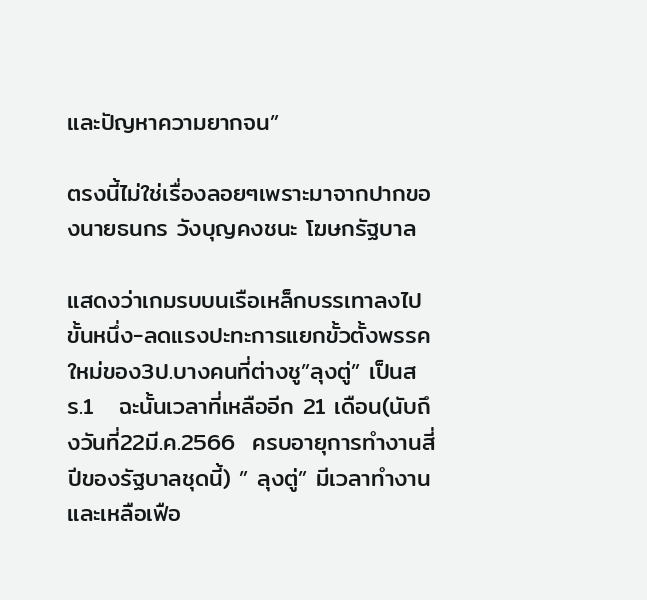และปัญหาความยากจน”

ตรงนี้ไม่ใช่เรื่องลอยๆเพราะมาจากปากของนายธนกร วังบุญคงชนะ โฆษกรัฐบาล

แสดงว่าเกมรบบนเรือเหล็กบรรเทาลงไปขั้นหนึ่ง-ลดแรงปะทะการแยกขั้วตั้งพรรคใหม่ของ3ป.บางคนที่ต่างชู”ลุงตู่” เป็นสร.1   ฉะนั้นเวลาที่เหลืออีก 21 เดือน(นับถึงวันที่22มี.ค.2566  ครบอายุการทำงานสี่ปีของรัฐบาลชุดนี้) ” ลุงตู่” มีเวลาทำงานและเหลือเฟือ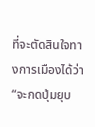ที่จะตัดสินใจทางการเมืองได้ว่า“จะกดปุ่มยุบ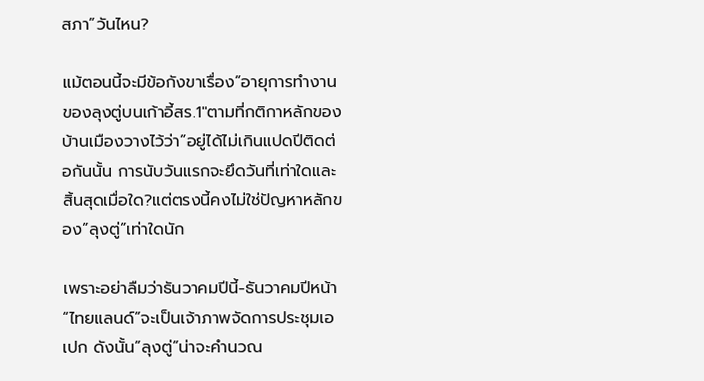สภา”วันไหน?

แม้ตอนนี้จะมีข้อกังขาเรื่อง”อายุการทำงานของลุงตู่บนเก้าอี้สร.1″ตามที่กติกาหลักของบ้านเมืองวางไว้ว่า”อยู่ได้ไม่เกินแปดปีติดต่อกันนั้น การนับวันแรกจะยึดวันที่เท่าใดและสิ้นสุดเมื่อใด?แต่ตรงนี้คงไม่ใช่ปัญหาหลักของ”ลุงตู่”เท่าใดนัก

เพราะอย่าลืมว่าธันวาคมปีนี้-ธันวาคมปีหน้า “ไทยแลนด์”จะเป็นเจ้าภาพจัดการประชุมเอเปก ดังนั้น”ลุงตู่”น่าจะคำนวณ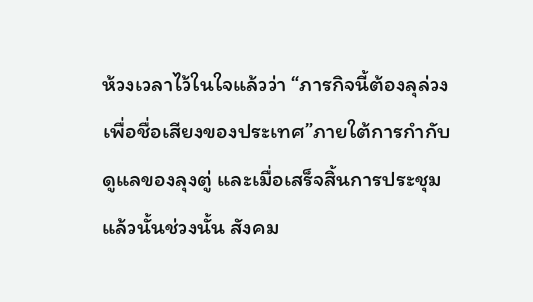ห้วงเวลาไว้ในใจแล้วว่า “ภารกิจนี้ต้องลุล่วงเพื่อชื่อเสียงของประเทศ”ภายใต้การกำกับดูแลของลุงตู่ และเมื่อเสร็จสิ้นการประชุมแล้วนั้นช่วงนั้น สังคม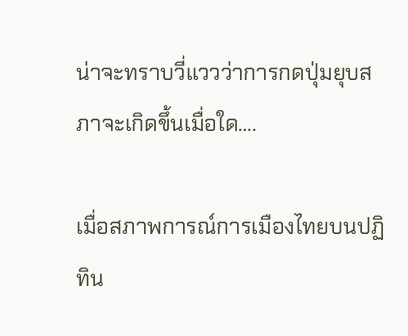น่าจะทราบวี่แววว่าการกดปุ่มยุบสภาจะเกิดขึ้นเมื่อใด….

เมื่อสภาพการณ์การเมืองไทยบนปฏิทิน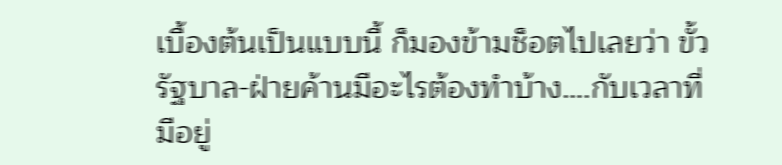เบื้องต้นเป็นแบบนี้ ก็มองข้ามช็อตไปเลยว่า ขั้วรัฐบาล-ฝ่ายค้านมีอะไรต้องทำบ้าง….กับเวลาที่มีอยู่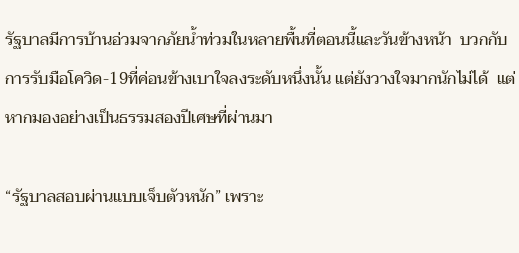รัฐบาลมีการบ้านอ่วมจากภัยน้ำท่วมในหลายพื้นที่ตอนนี้และวันข้างหน้า  บวกกับการรับมือโควิด-19ที่ค่อนข้างเบาใจลงระดับหนึ่งนั้น แต่ยังวางใจมากนักไม่ได้  แต่หากมองอย่างเป็นธรรมสองปีเศษที่ผ่านมา

“รัฐบาลสอบผ่านแบบเจ็บตัวหนัก” เพราะ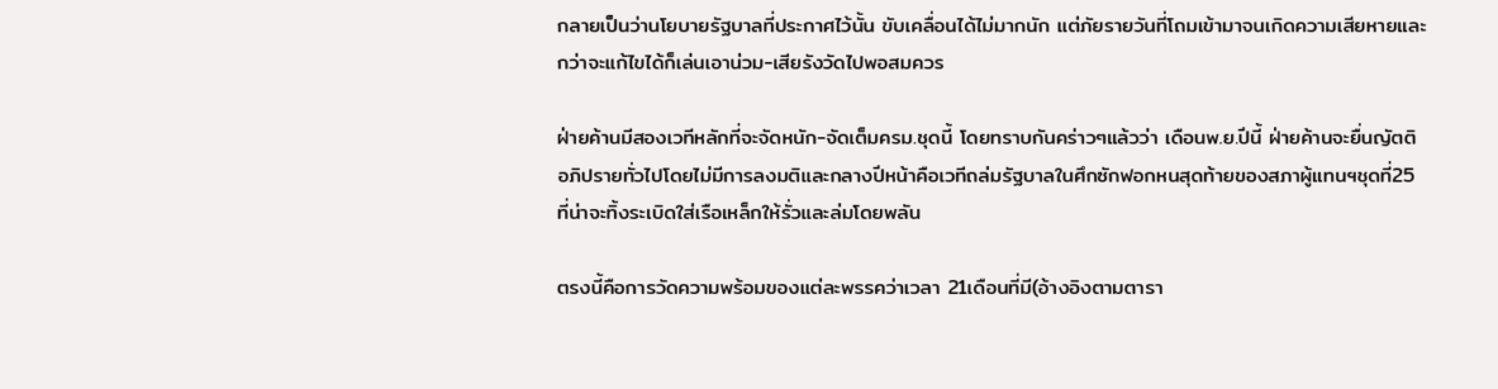กลายเป็นว่านโยบายรัฐบาลที่ประกาศไว้นั้น ขับเคลื่อนได้ไม่มากนัก แต่ภัยรายวันที่โถมเข้ามาจนเกิดความเสียหายและกว่าจะแก้ไขได้ก็เล่นเอาน่วม-เสียรังวัดไปพอสมควร

ฝ่ายค้านมีสองเวทีหลักที่จะจัดหนัก-จัดเต็มครม.ชุดนี้ โดยทราบกันคร่าวๆแล้วว่า เดือนพ.ย.ปีนี้ ฝ่ายค้านจะยื่นญัตติอภิปรายทั่วไปโดยไม่มีการลงมติและกลางปีหน้าคือเวทีถล่มรัฐบาลในศึกซักฟอกหนสุดท้ายของสภาผู้แทนฯชุดที่25 ที่น่าจะทิ้งระเบิดใส่เรือเหล็กให้รั่วและล่มโดยพลัน

ตรงนี้คือการวัดความพร้อมของแต่ละพรรคว่าเวลา 21เดือนที่มี(อ้างอิงตามตารา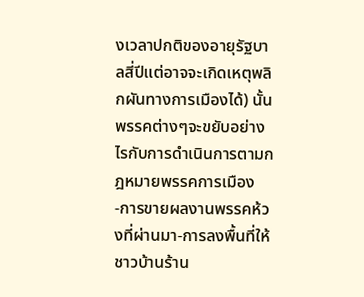งเวลาปกติของอายุรัฐบาลสี่ปีแต่อาจจะเกิดเหตุพลิกผันทางการเมืองได้) นั้น  พรรคต่างๆจะขยับอย่างไรกับการดำเนินการตามกฎหมายพรรคการเมือง  -การขายผลงานพรรคห้วงที่ผ่านมา-การลงพื้นที่ให้ชาวบ้านร้าน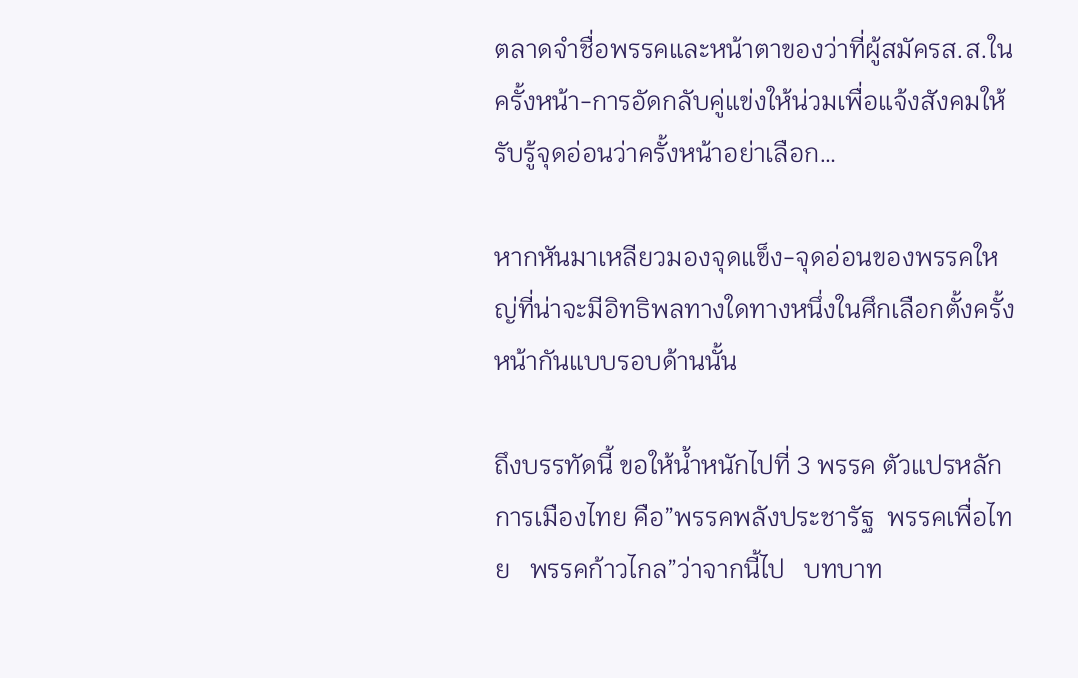ตลาดจำชื่อพรรคและหน้าตาของว่าที่ผู้สมัครส.ส.ในครั้งหน้า-การอัดกลับคู่แข่งให้น่วมเพื่อแจ้งสังคมให้รับรู้จุดอ่อนว่าครั้งหน้าอย่าเลือก…

หากหันมาเหลียวมองจุดแข็ง-จุดอ่อนของพรรคใหญ่ที่น่าจะมีอิทธิพลทางใดทางหนึ่งในศึกเลือกตั้งครั้งหน้ากันแบบรอบด้านนั้น

ถึงบรรทัดนี้ ขอให้น้ำหนักไปที่ 3 พรรค ตัวแปรหลักการเมืองไทย คือ”พรรคพลังประชารัฐ  พรรคเพื่อไทย   พรรคก้าวไกล”ว่าจากนี้ไป   บทบาท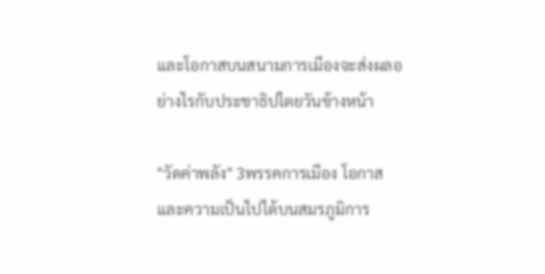และโอกาสบนสนามการเมืองจะส่งผลอย่างไรกับประชาธิปไตยวันข้างหน้า

"วัดค่าพลัง" 3พรรคการเมือง โอกาสและความเป็นไปได้บนสมรภูมิการ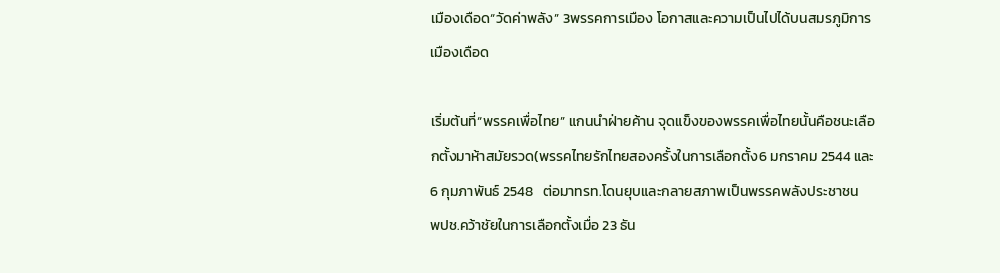เมืองเดือด“วัดค่าพลัง” 3พรรคการเมือง โอกาสและความเป็นไปได้บนสมรภูมิการเมืองเดือด

เริ่มต้นที่“พรรคเพื่อไทย” แกนนำฝ่ายค้าน จุดแข็งของพรรคเพื่อไทยนั้นคือชนะเลือกตั้งมาห้าสมัยรวด(พรรคไทยรักไทยสองครั้งในการเลือกตั้ง6 มกราคม 2544 และ 6 กุมภาพันธ์ 2548   ต่อมาทรท.โดนยุบและกลายสภาพเป็นพรรคพลังประชาชน   พปช.คว้าชัยในการเลือกตั้งเมื่อ 23 ธัน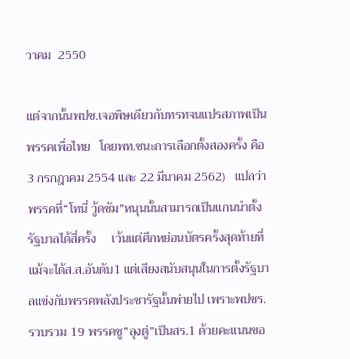วาคม  2550

แต่จากนั้นพปช.เจอพิษเดียวกับทรทจนแปรสภาพเป็นพรรคเพื่อไทย   โดยพท.ชนะการเลือกตั้งสองครั้ง คือ 3 กรกฎาคม 2554 และ 22 มีนาคม 2562)   แปลว่าพรรคที่“โทนี่ วู้ดซัม”หนุนนั้นสามารถเป็นแกนนำตั้งรัฐบาลได้สี่ครั้ง     เว้นแต่ศึกหย่อนบัตรครั้งสุดท้ายที่แม้จะได้ส.ส.อันดับ1 แต่เสียงสนับสนุนในการตั้งรัฐบาลแข่งกับพรรคพลังประชารัฐนั้นพ่ายไป เพราะพปชร.รวบรวม 19 พรรคชู”ลุงตู่”เป็นสร.1 ด้วยคะแนนขอ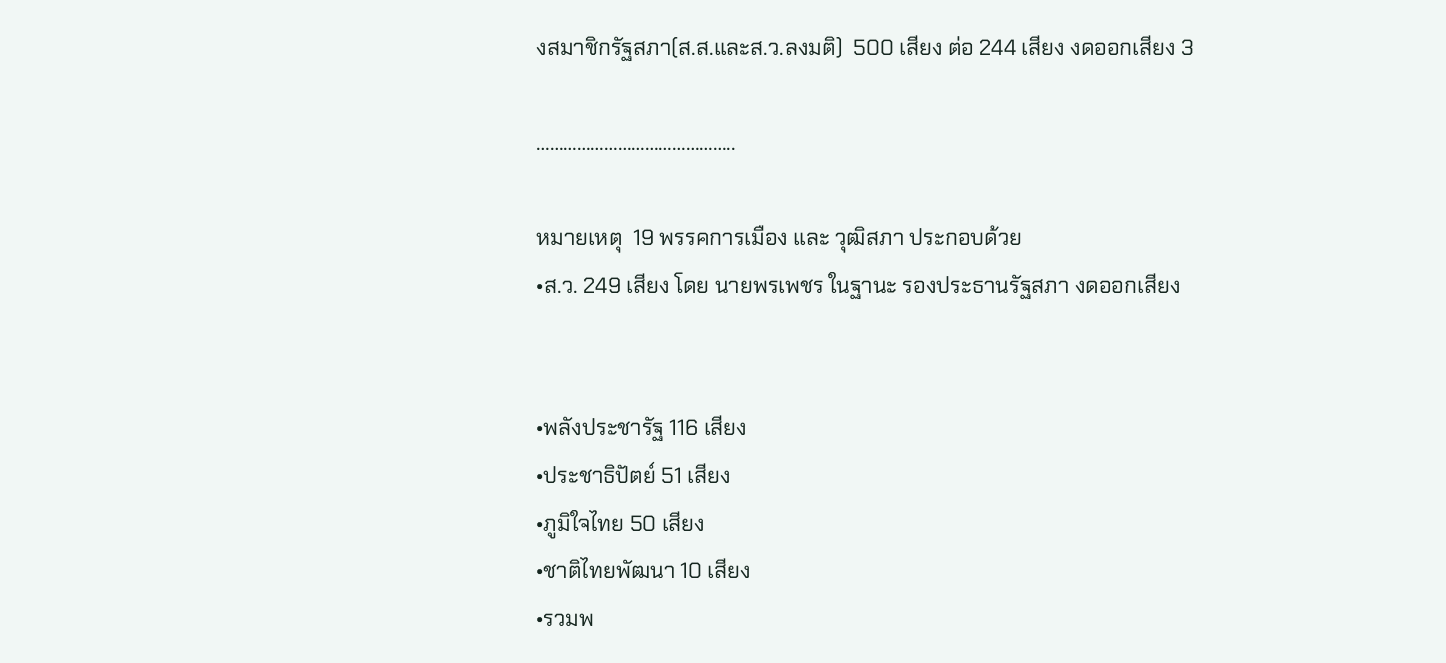งสมาชิกรัฐสภา(ส.ส.และส.ว.ลงมติ)  500 เสียง ต่อ 244 เสียง งดออกเสียง 3

……………………………………..

หมายเหตุ  19 พรรคการเมือง และ วุฒิสภา ประกอบด้วย
•ส.ว. 249 เสียง โดย นายพรเพชร ในฐานะ รองประธานรัฐสภา งดออกเสียง


•พลังประชารัฐ 116 เสียง
•ประชาธิปัตย์ 51 เสียง
•ภูมิใจไทย 50 เสียง
•ชาติไทยพัฒนา 10 เสียง
•รวมพ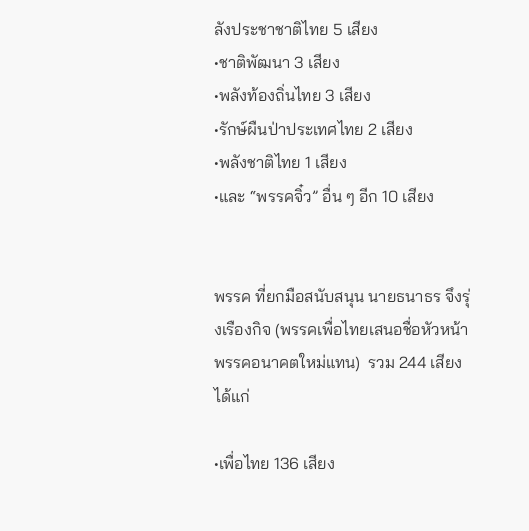ลังประชาชาติไทย 5 เสียง
•ชาติพัฒนา 3 เสียง
•พลังท้องถิ่นไทย 3 เสียง
•รักษ์ผืนป่าประเทศไทย 2 เสียง
•พลังชาติไทย 1 เสียง
•และ “พรรคจิ๋ว” อื่น ๆ อีก 10 เสียง


พรรค ที่ยกมือสนับสนุน นายธนาธร จึงรุ่งเรืองกิจ (พรรคเพื่อไทยเสนอชื่อหัวหน้าพรรคอนาคตใหม่แทน)  รวม 244 เสียง ได้แก่

•เพื่อไทย 136 เสียง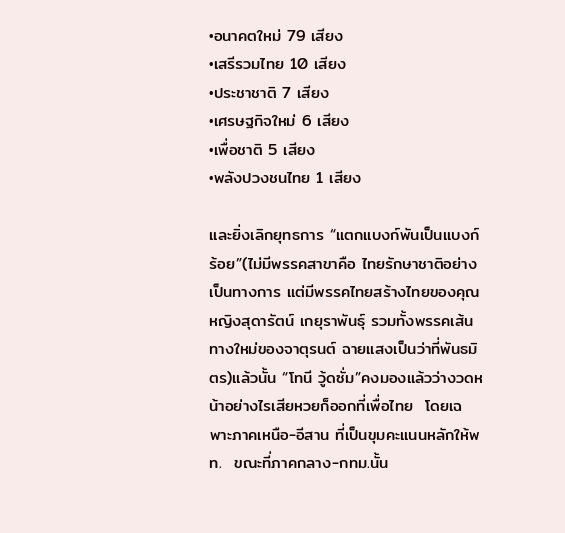•อนาคตใหม่ 79 เสียง
•เสรีรวมไทย 10 เสียง
•ประชาชาติ 7 เสียง
•เศรษฐกิจใหม่ 6 เสียง
•เพื่อชาติ 5 เสียง
•พลังปวงชนไทย 1 เสียง

และยิ่งเลิกยุทธการ “แตกแบงก์พันเป็นแบงก์ร้อย”(ไม่มีพรรคสาขาคือ ไทยรักษาชาติอย่างเป็นทางการ แต่มีพรรคไทยสร้างไทยของคุณหญิงสุดารัตน์ เกยุราพันธุ์ รวมทั้งพรรคเส้นทางใหม่ของจาตุรนต์ ฉายแสงเป็นว่าที่พันธมิตร)แล้วนั้น “โทนี วู้ดซั่ม”คงมองแล้วว่างวดหน้าอย่างไรเสียหวยก็ออกที่เพื่อไทย  โดยเฉพาะภาคเหนือ-อีสาน ที่เป็นขุมคะแนนหลักให้พท.  ขณะที่ภาคกลาง-กทม.นั้น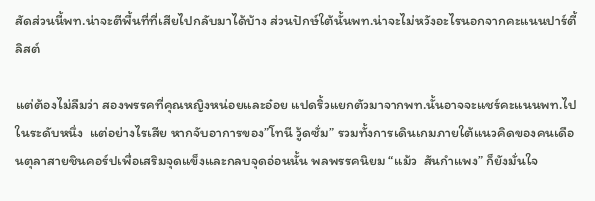สัดส่วนนี้พท.น่าจะตีพื้นที่ที่เสียไปกลับมาได้บ้าง ส่วนปักษ์ใต้นั้นพท.น่าจะไม่หวังอะไรนอกจากคะแนนปาร์ตี้ลิสต์

แต่ต้องไม่ลืมว่า สองพรรคที่คุณหญิงหน่อยและอ๋อย แปดริ้วแยกตัวมาจากพท.นั้นอาจจะแชร์คะแนนพท.ไปในระดับหนึ่ง  แต่อย่างไรเสีย หากจับอาการของ”โทนี วู้ดซั่ม” รวมทั้งการเดินเกมภายใต้แนวคิดของคนเดือนตุลาสายชินคอร์ปเพื่อเสริมจุดแข็งและกลบจุดอ่อนนั้น พลพรรคนิยม “แม้ว  สันกำแพง” ก็ยังมั่นใจ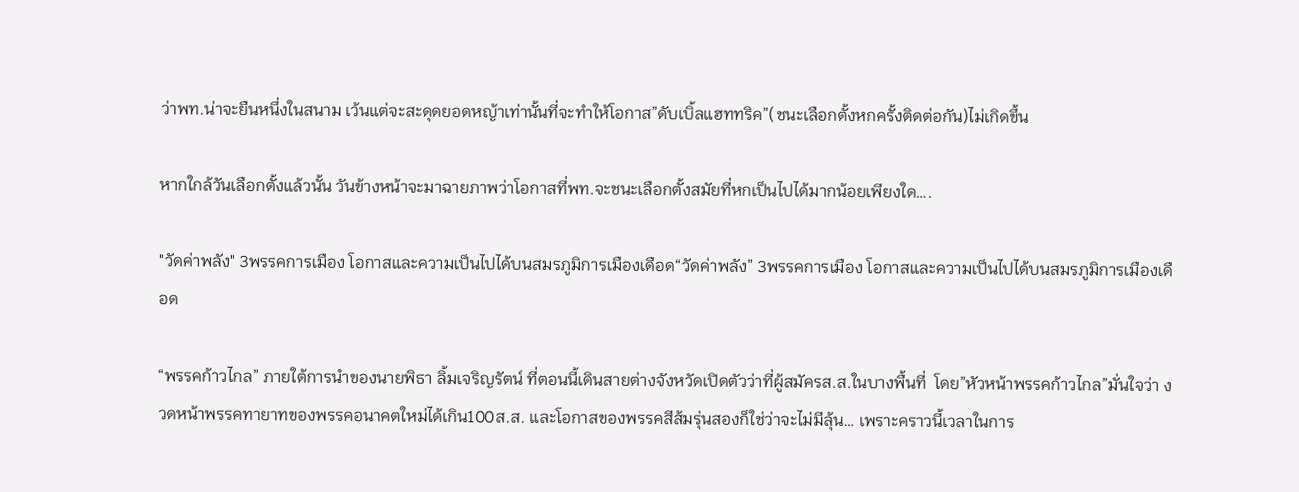ว่าพท.น่าจะยืนหนึ่งในสนาม เว้นแต่จะสะดุดยอดหญ้าเท่านั้นที่จะทำให้โอกาส”ดับเบิ้ลแฮททริค”(ชนะเลือกตั้งหกครั้งติดต่อกัน)ไม่เกิดขึ้น

หากใกล้วันเลือกตั้งแล้วนั้น วันข้างหน้าจะมาฉายภาพว่าโอกาสที่พท.จะชนะเลือกตั้งสมัยที่หกเป็นไปได้มากน้อยเพียงใด….

"วัดค่าพลัง" 3พรรคการเมือง โอกาสและความเป็นไปได้บนสมรภูมิการเมืองเดือด“วัดค่าพลัง” 3พรรคการเมือง โอกาสและความเป็นไปได้บนสมรภูมิการเมืองเดือด

“พรรคก้าวไกล” ภายใต้การนำของนายพิธา ลิ้มเจริญรัตน์ ที่ตอนนี้เดินสายต่างจังหวัดเปิดตัวว่าที่ผู้สมัครส.ส.ในบางพื้นที่  โดย”หัวหน้าพรรคก้าวไกล”มั่นใจว่า งวดหน้าพรรคทายาทของพรรคอนาคตใหม่ได้เกิน100ส.ส. และโอกาสของพรรคสีส้มรุ่นสองก็ใช่ว่าจะไม่มีลุ้น… เพราะคราวนี้เวลาในการ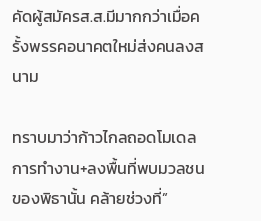คัดผู้สมัครส.ส.มีมากกว่าเมื่อครั้งพรรคอนาคตใหม่ส่งคนลงสนาม

ทราบมาว่าก้าวไกลถอดโมเดลการทำงาน+ลงพื้นที่พบมวลชนของพิธานั้น คล้ายช่วงที่”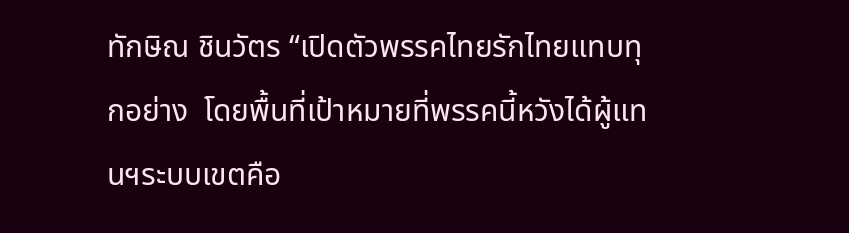ทักษิณ ชินวัตร “เปิดตัวพรรคไทยรักไทยแทบทุกอย่าง  โดยพื้นที่เป้าหมายที่พรรคนี้หวังได้ผู้แทนฯระบบเขตคือ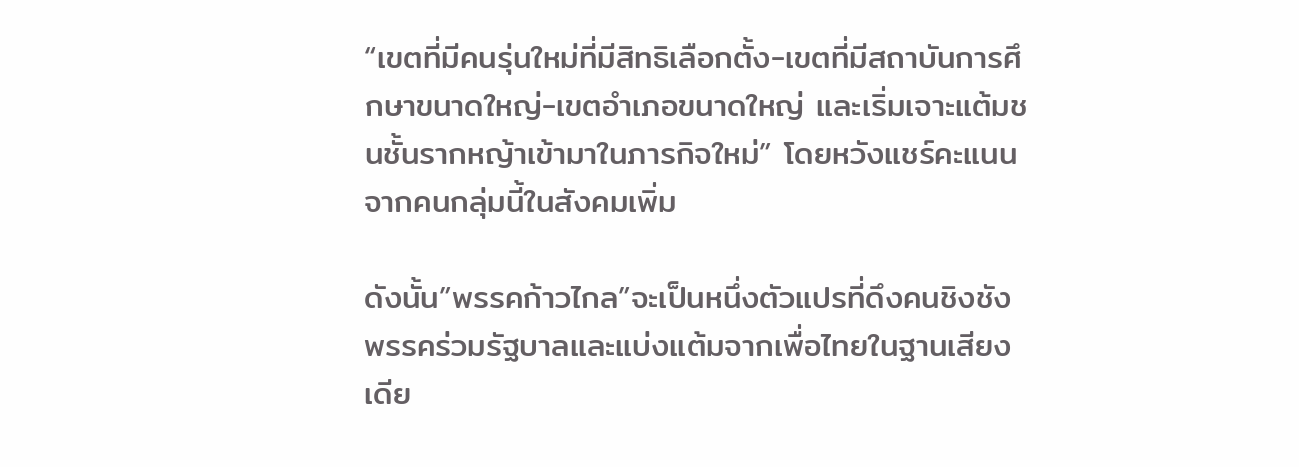“เขตที่มีคนรุ่นใหม่ที่มีสิทธิเลือกตั้ง-เขตที่มีสถาบันการศึกษาขนาดใหญ่-เขตอำเภอขนาดใหญ่ และเริ่มเจาะแต้มชนชั้นรากหญ้าเข้ามาในภารกิจใหม่” โดยหวังแชร์คะแนนจากคนกลุ่มนี้ในสังคมเพิ่ม

ดังนั้น”พรรคก้าวไกล”จะเป็นหนึ่งตัวแปรที่ดึงคนชิงชังพรรคร่วมรัฐบาลและแบ่งแต้มจากเพื่อไทยในฐานเสียงเดีย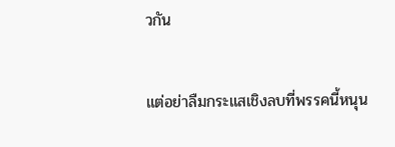วกัน

แต่อย่าลืมกระแสเชิงลบที่พรรคนี้หนุน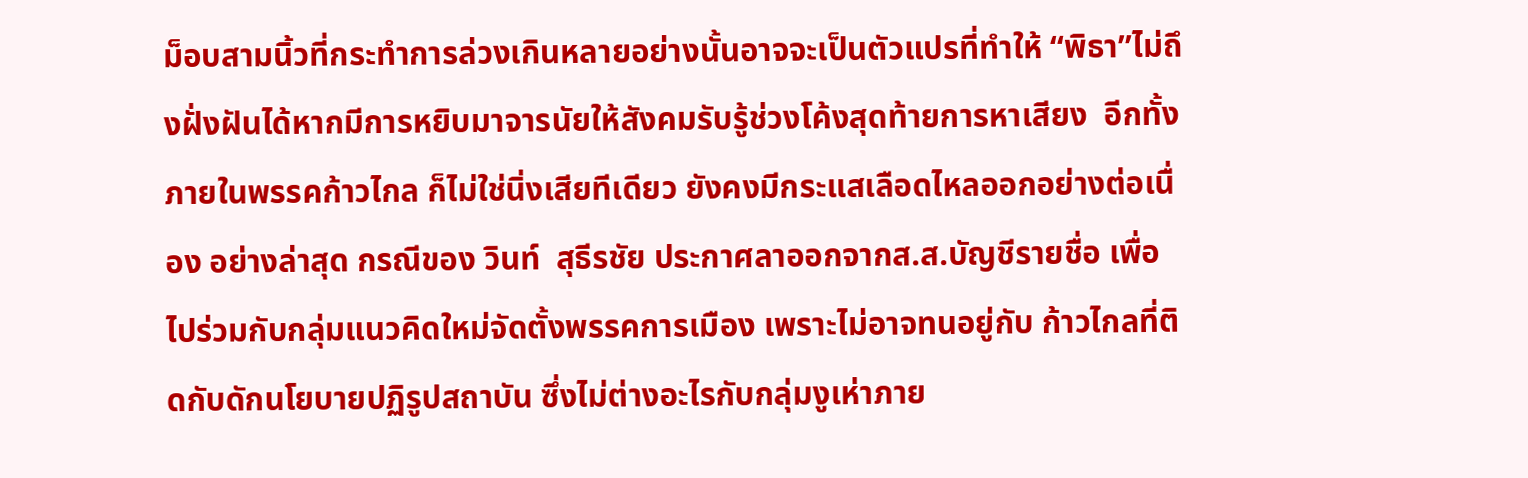ม็อบสามนิ้วที่กระทำการล่วงเกินหลายอย่างนั้นอาจจะเป็นตัวแปรที่ทำให้ “พิธา”ไม่ถึงฝั่งฝันได้หากมีการหยิบมาจารนัยให้สังคมรับรู้ช่วงโค้งสุดท้ายการหาเสียง  อีกทั้งภายในพรรคก้าวไกล ก็ไม่ใช่นิ่งเสียทีเดียว ยังคงมีกระแสเลือดไหลออกอย่างต่อเนื่อง อย่างล่าสุด กรณีของ วินท์  สุธีรชัย ประกาศลาออกจากส.ส.บัญชีรายชื่อ เพื่อไปร่วมกับกลุ่มแนวคิดใหม่จัดตั้งพรรคการเมือง เพราะไม่อาจทนอยู่กับ ก้าวไกลที่ติดกับดักนโยบายปฏิรูปสถาบัน ซึ่งไม่ต่างอะไรกับกลุ่มงูเห่าภาย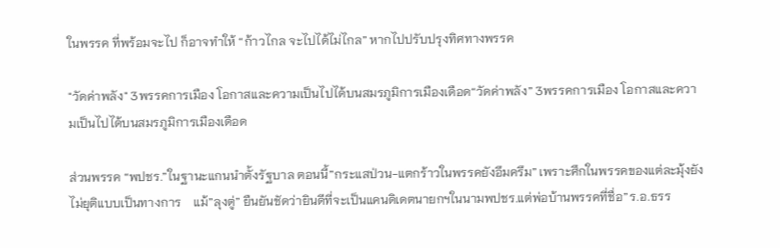ในพรรค ที่พร้อมจะไป ก็อาจทำให้ “ก้าวไกล จะไปได้ไม่ไกล” หากไปปรับปรุงทิศทางพรรค

"วัดค่าพลัง" 3พรรคการเมือง โอกาสและความเป็นไปได้บนสมรภูมิการเมืองเดือด“วัดค่าพลัง” 3พรรคการเมือง โอกาสและความเป็นไปได้บนสมรภูมิการเมืองเดือด

ส่วนพรรค “พปชร.”ในฐานะแกนนำตั้งรัฐบาล ตอนนี้”กระแสป่วน-แตกร้าวในพรรคยังอึมครึม” เพราะศึกในพรรคของแต่ละมุ้งยังไม่ยุติแบบเป็นทางการ    แม้”ลุงตู่” ยืนยันชัดว่ายินดีที่จะเป็นแคนดิเดตนายกฯในนามพปชร.แต่พ่อบ้านพรรคที่ชื่อ”ร.อ.ธรร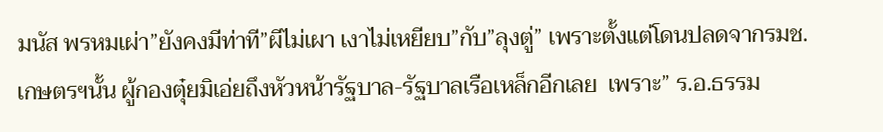มนัส พรหมเผ่า”ยังคงมีท่าที”ผีไม่เผา เงาไม่เหยียบ”กับ”ลุงตู่” เพราะตั้งแต่โดนปลดจากรมช.เกษตรฯนั้น ผู้กองตุ๋ยมิเอ่ยถึงหัวหน้ารัฐบาล-รัฐบาลเรือเหล็กอีกเลย  เพราะ” ร.อ.ธรรม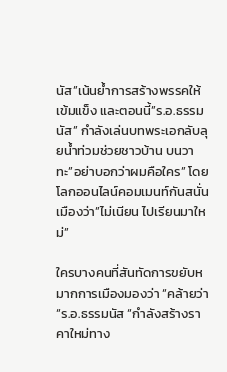นัส”เน้นย้ำการสร้างพรรคให้เข้มแข็ง และตอนนี้”ร.อ.ธรรมนัส” กำลังเล่นบทพระเอกลับลุยน้ำท่วมช่วยชาวบ้าน บนวาทะ”อย่าบอกว่าผมคือใคร” โดยโลกออนไลน์คอมเมนท์กันสนั่นเมืองว่า”ไม่เนียน ไปเรียนมาใหม่”

ใครบางคนที่สันทัดการขยับหมากการเมืองมองว่า “คล้ายว่า “ร.อ.ธรรมนัส “กำลังสร้างราคาใหม่ทาง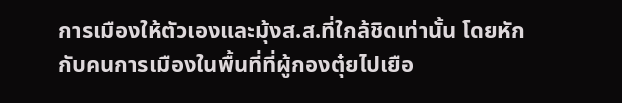การเมืองให้ตัวเองและมุ้งส.ส.ที่ใกล้ชิดเท่านั้น โดยหักกับคนการเมืองในพื้นที่ที่ผู้กองตุ๋ยไปเยือ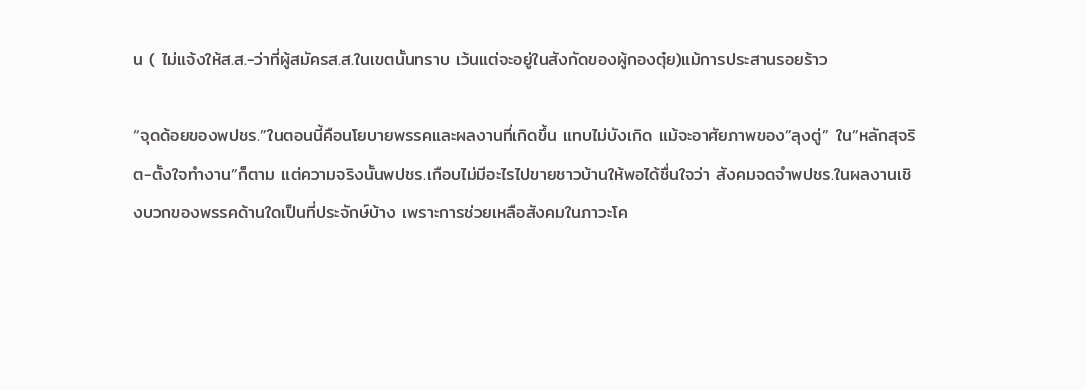น ( ไม่แจ้งให้ส.ส.-ว่าที่ผู้สมัครส.ส.ในเขตนั้นทราบ เว้นแต่จะอยู่ในสังกัดของผู้กองตุ๋ย)แม้การประสานรอยร้าว

“จุดด้อยของพปชร.”ในตอนนี้คือนโยบายพรรคและผลงานที่เกิดขึ้น แทบไม่บังเกิด แม้จะอาศัยภาพของ”ลุงตู่” ใน”หลักสุจริต-ตั้งใจทำงาน”ก็ตาม แต่ความจริงนั้นพปชร.เกือบไม่มีอะไรไปขายชาวบ้านให้พอได้ชื่นใจว่า สังคมจดจำพปชร.ในผลงานเชิงบวกของพรรคด้านใดเป็นที่ประจักษ์บ้าง เพราะการช่วยเหลือสังคมในภาวะโค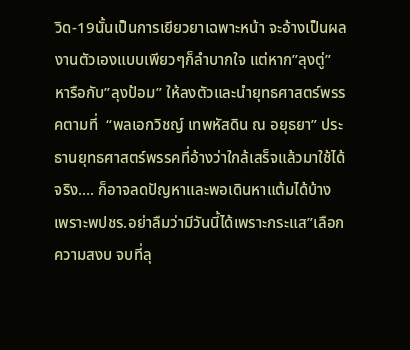วิด-19นั้นเป็นการเยียวยาเฉพาะหน้า จะอ้างเป็นผลงานตัวเองแบบเพียวๆก็ลำบากใจ แต่หาก”ลุงตู่” หารือกับ”ลุงป้อม” ให้ลงตัวและนำยุทธศาสตร์พรรคตามที่  “พลเอกวิชญ์ เทพหัสดิน ณ อยุธยา” ประธานยุทธศาสตร์พรรคที่อ้างว่าใกล้เสร็จแล้วมาใช้ได้จริง…. ก็อาจลดปัญหาและพอเดินหาแต้มได้บ้าง เพราะพปชร.อย่าลืมว่ามีวันนี้ได้เพราะกระแส”เลือกความสงบ จบที่ลุ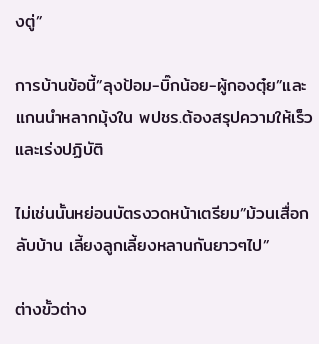งตู่”

การบ้านข้อนี้”ลุงป้อม-บิ๊กน้อย-ผู้กองตุ๋ย”และแกนนำหลากมุ้งใน พปชร.ต้องสรุปความให้เร็วและเร่งปฏิบัติ

ไม่เช่นนั้นหย่อนบัตรงวดหน้าเตรียม”ม้วนเสื่อกลับบ้าน เลี้ยงลูกเลี้ยงหลานกันยาวๆไป”

ต่างขั้วต่าง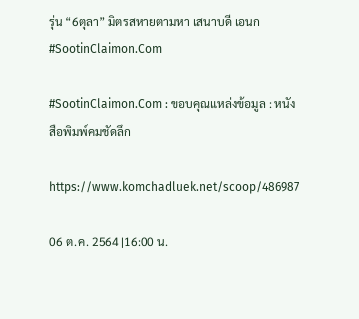รุ่น “6ตุลา” มิตรสหายตามหา เสนาบดี เอนก #SootinClaimon.Com

#SootinClaimon.Com : ขอบคุณแหล่งข้อมูล : หนังสือพิมพ์คมชัดลึก

https://www.komchadluek.net/scoop/486987

06 ต.ค. 2564 |16:00 น.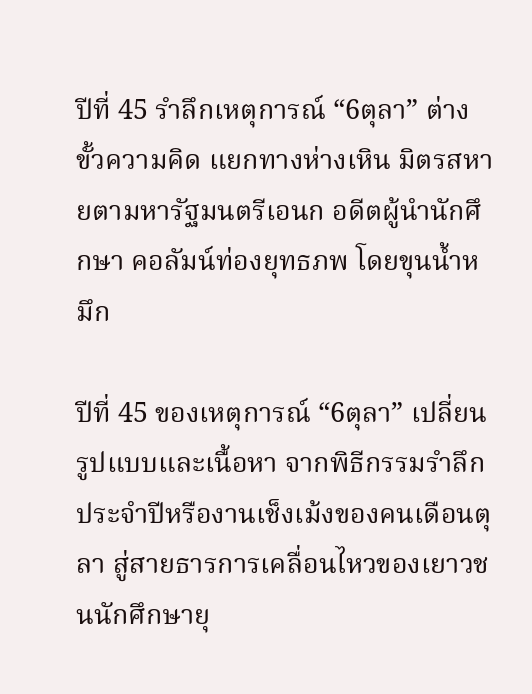ปีที่ 45 รำลึกเหตุการณ์ “6ตุลา” ต่างขั้วความคิด แยกทางห่างเหิน มิตรสหายตามหารัฐมนตรีเอนก อดีตผู้นำนักศึกษา คอลัมน์ท่องยุทธภพ โดยขุนน้ำหมึก

ปีที่ 45 ของเหตุการณ์ “6ตุลา” เปลี่ยนรูปแบบและเนื้อหา จากพิธีกรรมรำลึกประจำปีหรืองานเช็งเม้งของคนเดือนตุลา สู่สายธารการเคลื่อนไหวของเยาวชนนักศึกษายุ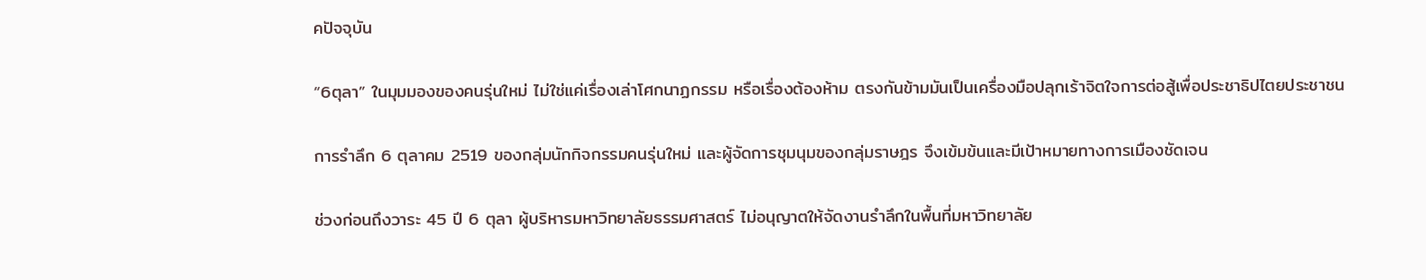คปัจจุบัน

“6ตุลา” ในมุมมองของคนรุ่นใหม่ ไม่ใช่แค่เรื่องเล่าโศกนาฏกรรม หรือเรื่องต้องห้าม ตรงกันข้ามมันเป็นเครื่องมือปลุกเร้าจิตใจการต่อสู้เพื่อประชาธิปไตยประชาชน

การรำลึก 6 ตุลาคม 2519 ของกลุ่มนักกิจกรรมคนรุ่นใหม่ และผู้จัดการชุมนุมของกลุ่มราษฎร จึงเข้มข้นและมีเป้าหมายทางการเมืองชัดเจน

ช่วงก่อนถึงวาระ 45 ปี 6 ตุลา ผู้บริหารมหาวิทยาลัยธรรมศาสตร์ ไม่อนุญาตให้จัดงานรำลึกในพื้นที่มหาวิทยาลัย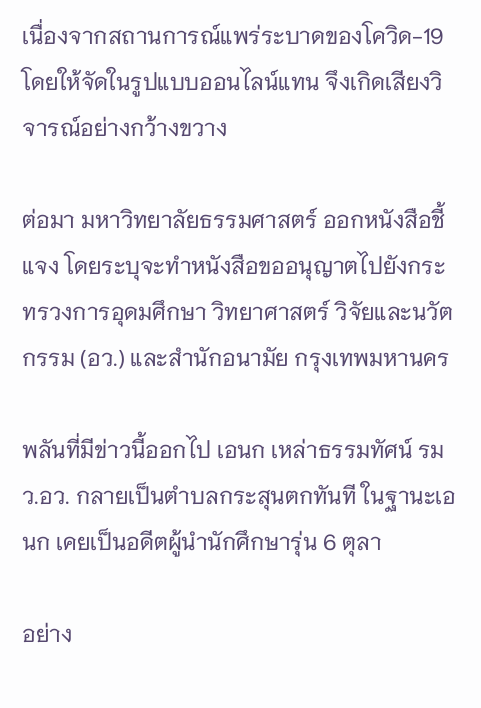เนื่องจากสถานการณ์แพร่ระบาดของโควิด-19 โดยให้จัดในรูปแบบออนไลน์แทน จึงเกิดเสียงวิจารณ์อย่างกว้างขวาง

ต่อมา มหาวิทยาลัยธรรมศาสตร์ ออกหนังสือชี้แจง โดยระบุจะทำหนังสือขออนุญาตไปยังกระทรวงการอุดมศึกษา วิทยาศาสตร์ วิจัยและนวัตกรรม (อว.) และสำนักอนามัย กรุงเทพมหานคร

พลันที่มีข่าวนี้ออกไป เอนก เหล่าธรรมทัศน์ รมว.อว. กลายเป็นตำบลกระสุนตกทันที ในฐานะเอนก เคยเป็นอดีตผู้นำนักศึกษารุ่น 6 ตุลา

อย่าง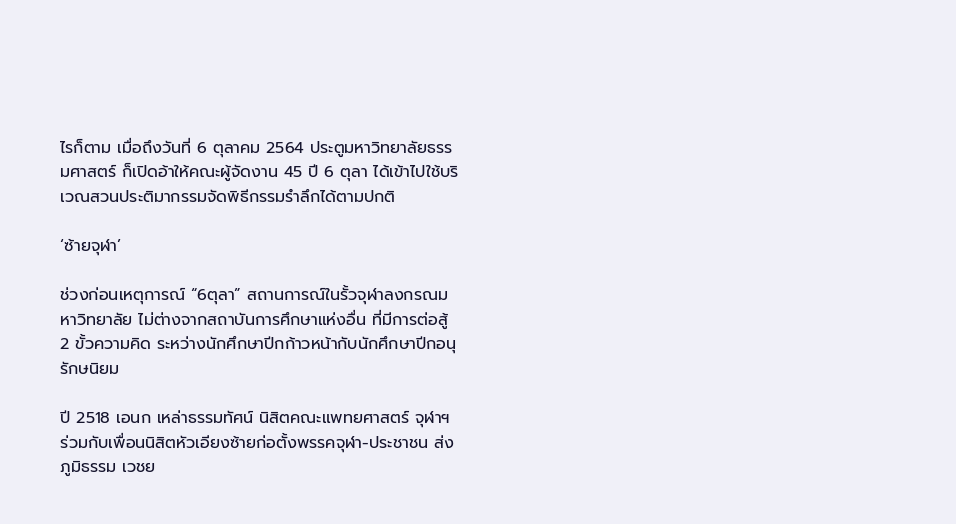ไรก็ตาม เมื่อถึงวันที่ 6 ตุลาคม 2564 ประตูมหาวิทยาลัยธรรมศาสตร์ ก็เปิดอ้าให้คณะผู้จัดงาน 45 ปี 6 ตุลา ได้เข้าไปใช้บริเวณสวนประติมากรรมจัดพิธีกรรมรำลึกได้ตามปกติ

‘ซ้ายจุฬา’

ช่วงก่อนเหตุการณ์ “6ตุลา” สถานการณ์ในรั้วจุฬาลงกรณมหาวิทยาลัย ไม่ต่างจากสถาบันการศึกษาแห่งอื่น ที่มีการต่อสู้ 2 ขั้วความคิด ระหว่างนักศึกษาปีกก้าวหน้ากับนักศึกษาปีกอนุรักษนิยม

ปี 2518 เอนก เหล่าธรรมทัศน์ นิสิตคณะแพทยศาสตร์ จุฬาฯ ร่วมกับเพื่อนนิสิตหัวเอียงซ้ายก่อตั้งพรรคจุฬา-ประชาชน ส่งภูมิธรรม เวชย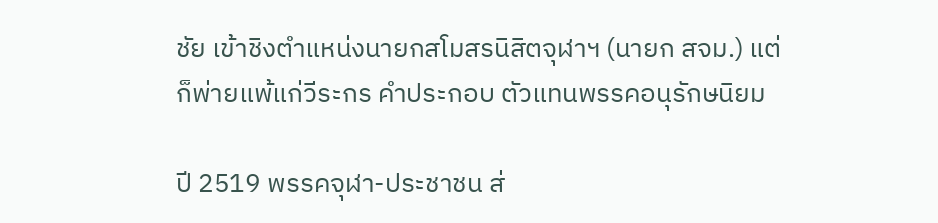ชัย เข้าชิงตำแหน่งนายกสโมสรนิสิตจุฬาฯ (นายก สจม.) แต่ก็พ่ายแพ้แก่วีระกร คำประกอบ ตัวแทนพรรคอนุรักษนิยม

ปี 2519 พรรคจุฬา-ประชาชน ส่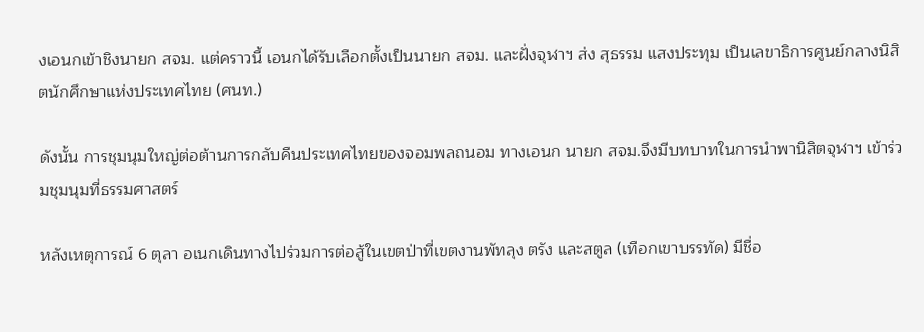งเอนกเข้าชิงนายก สจม. แต่คราวนี้ เอนกได้รับเลือกตั้งเป็นนายก สจม. และฝั่งจุฬาฯ ส่ง สุธรรม แสงประทุม เป็นเลขาธิการศูนย์กลางนิสิตนักศึกษาแห่งประเทศไทย (ศนท.)

ดังนั้น การชุมนุมใหญ่ต่อต้านการกลับคืนประเทศไทยของจอมพลถนอม ทางเอนก นายก สจม.จึงมีบทบาทในการนำพานิสิตจุฬาฯ เข้าร่วมชุมนุมที่ธรรมศาสตร์

หลังเหตุการณ์ 6 ตุลา อเนกเดินทางไปร่วมการต่อสู้ในเขตป่าที่เขตงานพัทลุง ตรัง และสตูล (เทือกเขาบรรทัด) มีชื่อ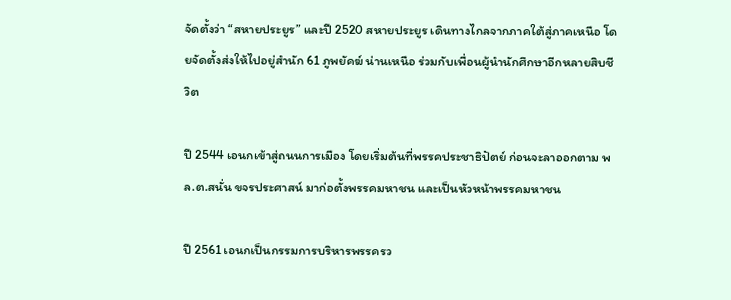จัดตั้งว่า “สหายประยูร” และปี 2520 สหายประยูร เดินทางไกลจากภาคใต้สู่ภาคเหนือ โดยจัดตั้งส่งให้ไปอยู่สำนัก 61 ภูพยัคฆ์ น่านเหนือ ร่วมกับเพื่อนผู้นำนักศึกษาอีกหลายสิบชีวิต

ปี 2544 เอนกเข้าสู่ถนนการเมือง โดยเริ่มต้นที่พรรคประชาธิปัตย์ ก่อนจะลาออกตาม พล.ต.สนั่น ขจรประศาสน์ มาก่อตั้งพรรคมหาชน และเป็นหัวหน้าพรรคมหาชน

ปี 2561 เอนกเป็นกรรมการบริหารพรรครว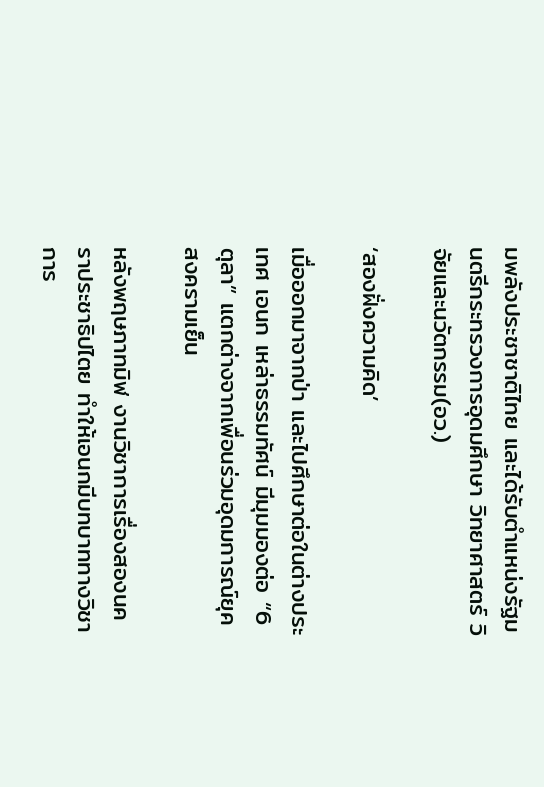มพลังประชาชาติไทย และได้รับตำแหน่งรัฐมนตรีกระทรวงการอุดมศึกษา วิทยาศาสตร์ วิจัยและนวัตกรรม(อว.)

‘สองฝั่งความคิด’

เมื่อออกมาจากป่า และไปศึกษาต่อในต่างประเทศ เอนก เหล่าธรรมทัศน์ มีมุมมองต่อ “6ตุลา” แตกต่างจากเพื่อนร่วมอุดมการณ์ยุคสงครามเย็น

หลังพฤษภาทมิฬ งานวิชาการเรื่องสองนคราประชาธิปไตย ทำให้เอนกมีบทบาททางวิชาการ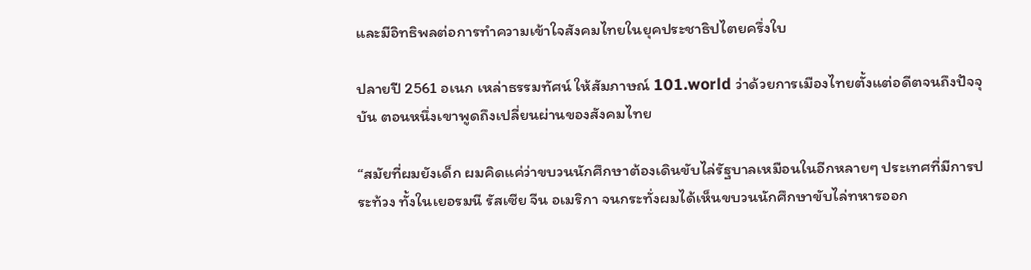และมีอิทธิพลต่อการทำความเข้าใจสังคมไทยในยุคประชาธิปไตยครึ่งใบ

ปลายปี 2561 อเนก เหล่าธรรมทัศน์ ให้สัมภาษณ์ 101.world ว่าด้วยการเมืองไทยตั้งแต่อดีตจนถึงปัจจุบัน ตอนหนึ่งเขาพูดถึงเปลี่ยนผ่านของสังคมไทย

“สมัยที่ผมยังเด็ก ผมคิดแค่ว่าขบวนนักศึกษาต้องเดินขับไล่รัฐบาลเหมือนในอีกหลายๆ ประเทศที่มีการประท้วง ทั้งในเยอรมนี รัสเซีย จีน อเมริกา จนกระทั่งผมได้เห็นขบวนนักศึกษาขับไล่ทหารออก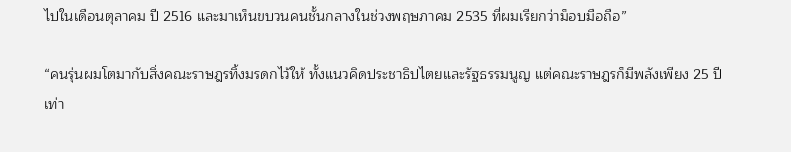ไปในเดือนตุลาคม ปี 2516 และมาเห็นขบวนคนชั้นกลางในช่วงพฤษภาคม 2535 ที่ผมเรียกว่าม็อบมือถือ”

“คนรุ่นผมโตมากับสิ่งคณะราษฎรทิ้งมรดกไว้ให้ ทั้งแนวคิดประชาธิปไตยและรัฐธรรมนูญ แต่คณะราษฎรก็มีพลังเพียง 25 ปีเท่า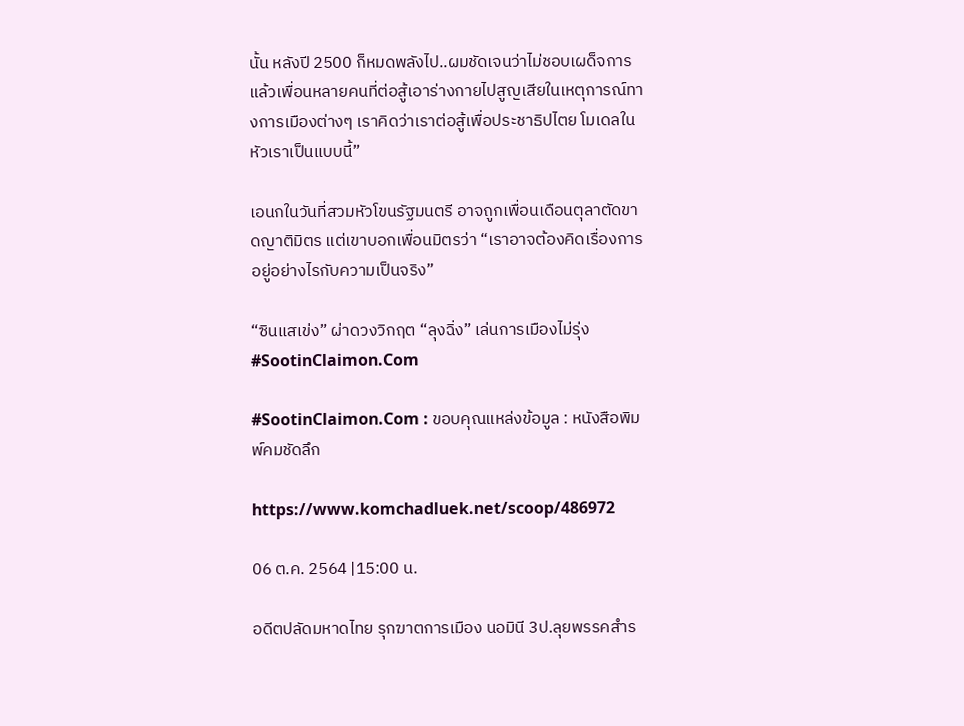นั้น หลังปี 2500 ก็หมดพลังไป..ผมชัดเจนว่าไม่ชอบเผด็จการ แล้วเพื่อนหลายคนที่ต่อสู้เอาร่างกายไปสูญเสียในเหตุการณ์ทางการเมืองต่างๆ เราคิดว่าเราต่อสู้เพื่อประชาธิปไตย โมเดลในหัวเราเป็นแบบนี้”

เอนกในวันที่สวมหัวโขนรัฐมนตรี อาจถูกเพื่อนเดือนตุลาตัดขาดญาติมิตร แต่เขาบอกเพื่อนมิตรว่า “เราอาจต้องคิดเรื่องการอยู่อย่างไรกับความเป็นจริง”

“ซินแสเข่ง” ผ่าดวงวิกฤต “ลุงฉิ่ง” เล่นการเมืองไม่รุ่ง #SootinClaimon.Com

#SootinClaimon.Com : ขอบคุณแหล่งข้อมูล : หนังสือพิมพ์คมชัดลึก

https://www.komchadluek.net/scoop/486972

06 ต.ค. 2564 |15:00 น.

อดีตปลัดมหาดไทย รุกฆาตการเมือง นอมินี 3ป.ลุยพรรคสำร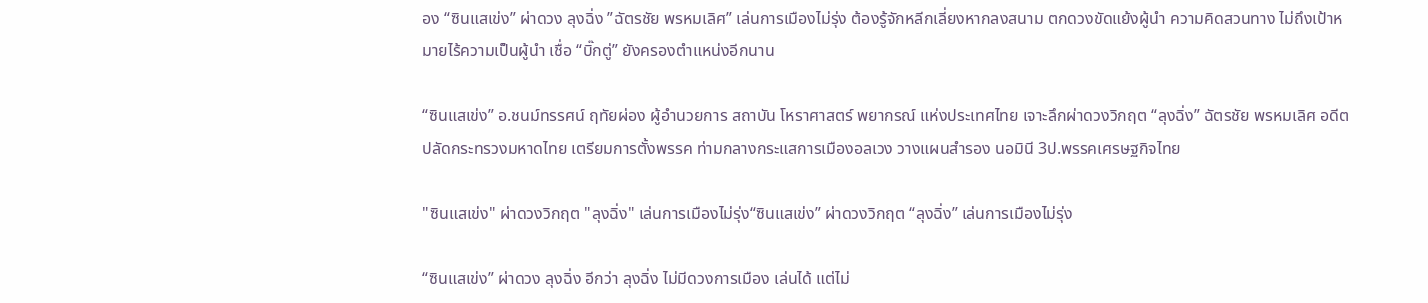อง “ซินแสเข่ง” ผ่าดวง ลุงฉิ่ง ”ฉัตรชัย พรหมเลิศ” เล่นการเมืองไม่รุ่ง ต้องรู้จักหลีกเลี่ยงหากลงสนาม ตกดวงขัดแย้งผู้นำ ความคิดสวนทาง ไม่ถึงเป้าหมายไร้ความเป็นผู้นำ เชื่อ “บิ๊กตู่” ยังครองตำแหน่งอีกนาน

“ซินแสเข่ง” อ.ชนม์ทรรศน์ ฤทัยผ่อง ผู้อำนวยการ สถาบัน โหราศาสตร์ พยากรณ์ แห่งประเทศไทย เจาะลึกผ่าดวงวิกฤต “ลุงฉิ่ง” ฉัตรชัย พรหมเลิศ อดีตปลัดกระทรวงมหาดไทย เตรียมการตั้งพรรค ท่ามกลางกระแสการเมืองอลเวง วางแผนสำรอง นอมินี 3ป.พรรคเศรษฐกิจไทย

"ซินแสเข่ง" ผ่าดวงวิกฤต "ลุงฉิ่ง" เล่นการเมืองไม่รุ่ง“ซินแสเข่ง” ผ่าดวงวิกฤต “ลุงฉิ่ง” เล่นการเมืองไม่รุ่ง

“ซินแสเข่ง” ผ่าดวง ลุงฉิ่ง อีกว่า ลุงฉิ่ง ไม่มีดวงการเมือง เล่นได้ แต่ไม่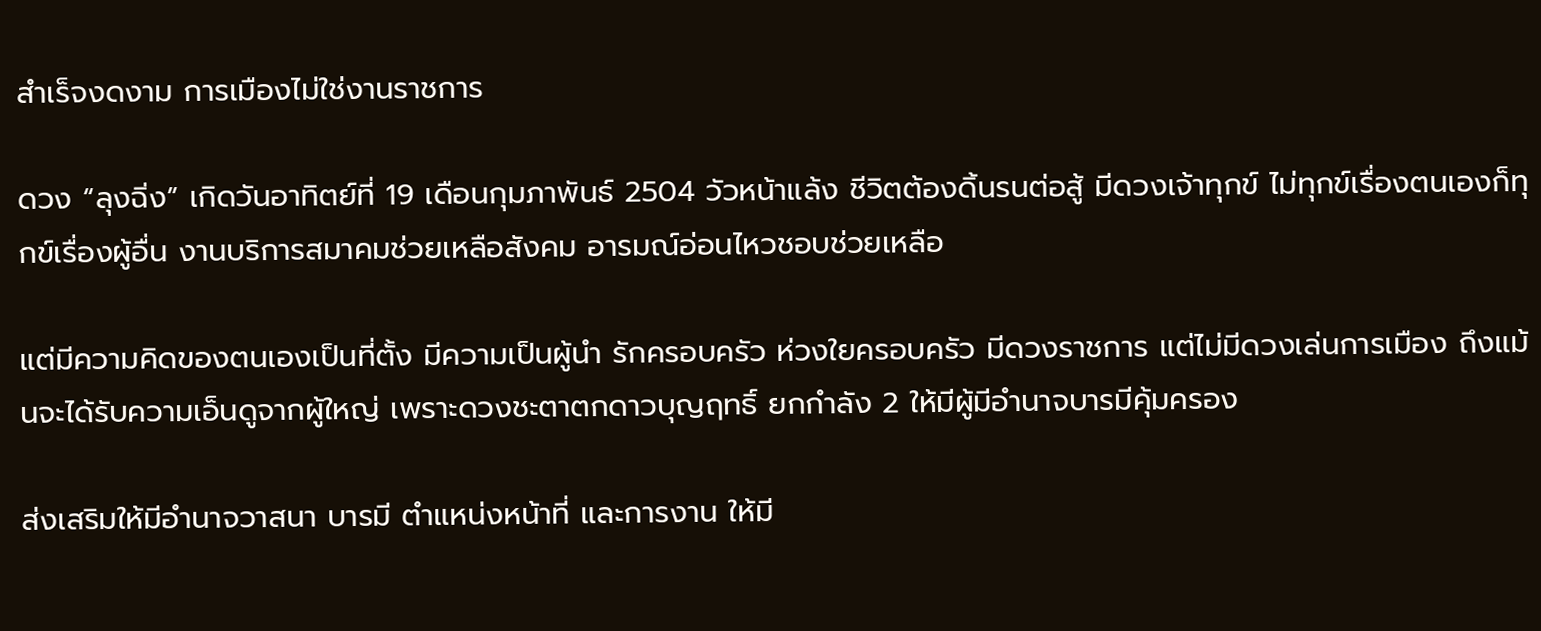สำเร็จงดงาม การเมืองไม่ใช่งานราชการ

ดวง “ลุงฉิ่ง” เกิดวันอาทิตย์ที่ 19 เดือนกุมภาพันธ์ 2504 วัวหน้าแล้ง ชีวิตต้องดิ้นรนต่อสู้ มีดวงเจ้าทุกข์ ไม่ทุกข์เรื่องตนเองก็ทุกข์เรื่องผู้อื่น งานบริการสมาคมช่วยเหลือสังคม อารมณ์อ่อนไหวชอบช่วยเหลือ

แต่มีความคิดของตนเองเป็นที่ตั้ง มีความเป็นผู้นำ รักครอบครัว ห่วงใยครอบครัว มีดวงราชการ แต่ไม่มีดวงเล่นการเมือง ถึงแม้นจะได้รับความเอ็นดูจากผู้ใหญ่ เพราะดวงชะตาตกดาวบุญฤทธิ์ ยกกำลัง 2 ให้มีผู้มีอำนาจบารมีคุ้มครอง

ส่งเสริมให้มีอำนาจวาสนา บารมี ตำแหน่งหน้าที่ และการงาน ให้มี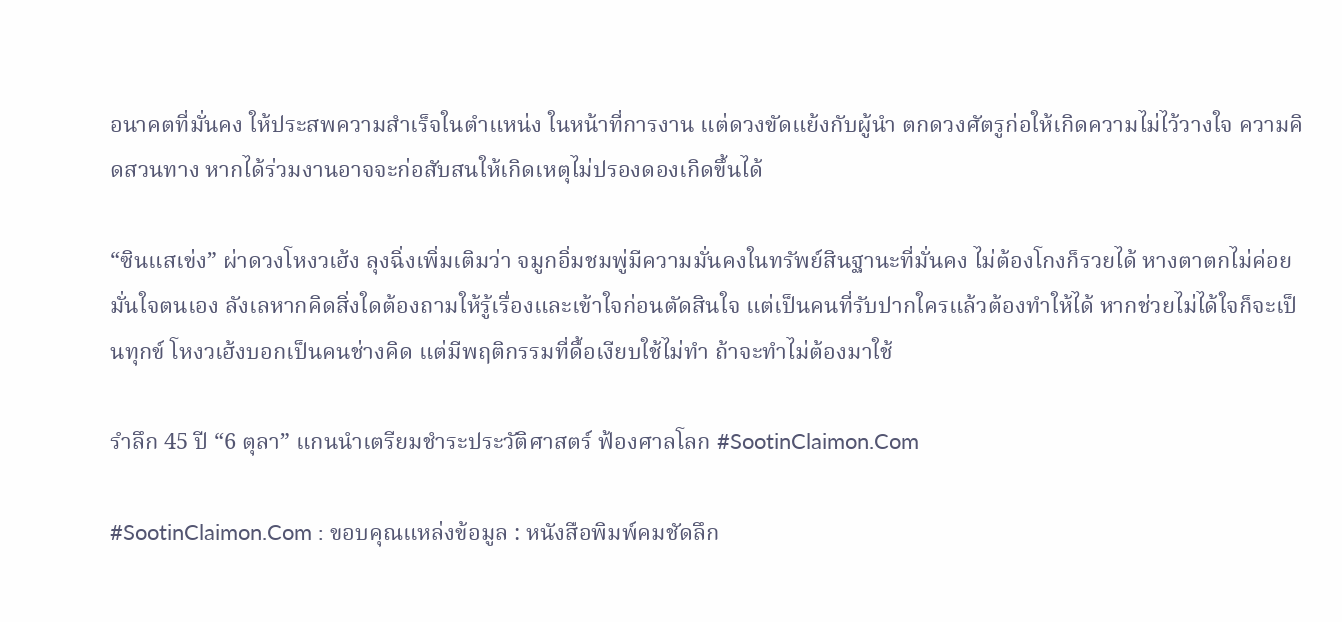อนาคตที่มั่นคง ให้ประสพความสำเร็จในตำแหน่ง ในหน้าที่การงาน แต่ดวงขัดแย้งกับผู้นำ ตกดวงศัตรูก่อให้เกิดความไม่ไว้วางใจ ความคิดสวนทาง หากได้ร่วมงานอาจจะก่อสับสนให้เกิดเหตุไม่ปรองดองเกิดขึ้นได้

“ซินแสเข่ง” ผ่าดวงโหงวเฮ้ง ลุงฉิ่งเพิ่มเติมว่า จมูกอิ่มชมพู่มีความมั่นคงในทรัพย์สินฐานะที่มั่นคง ไม่ต้องโกงก็รวยได้ หางตาตกไม่ค่อยมั่นใจตนเอง ลังเลหากคิดสิ่งใดต้องถามให้รู้เรื่องและเข้าใจก่อนตัดสินใจ แต่เป็นคนที่รับปากใครแล้วต้องทำให้ได้ หากช่วยไม่ได้ใจก็จะเป็นทุกข์ โหงวเฮ้งบอกเป็นคนช่างคิด แต่มีพฤติกรรมที่ดื้อเงียบใช้ไม่ทำ ถ้าจะทำไม่ต้องมาใช้

รำลึก 45 ปี “6 ตุลา” แกนนำเตรียมชำระประวัติศาสตร์ ฟ้องศาลโลก #SootinClaimon.Com

#SootinClaimon.Com : ขอบคุณแหล่งข้อมูล : หนังสือพิมพ์คมชัดลึก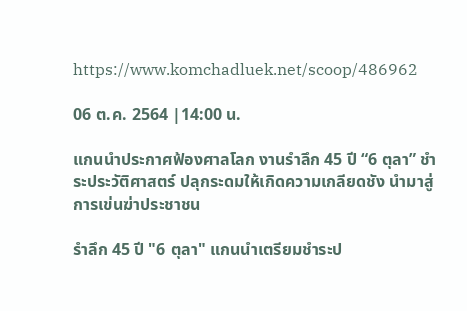https://www.komchadluek.net/scoop/486962

06 ต.ค. 2564 |14:00 น.

แกนนำประกาศฟ้องศาลโลก งานรำลึก 45 ปี “6 ตุลา” ชำระประวัติศาสตร์ ปลุกระดมให้เกิดความเกลียดชัง นำมาสู่การเข่นฆ่าประชาชน

รำลึก 45 ปี "6 ตุลา" แกนนำเตรียมชำระป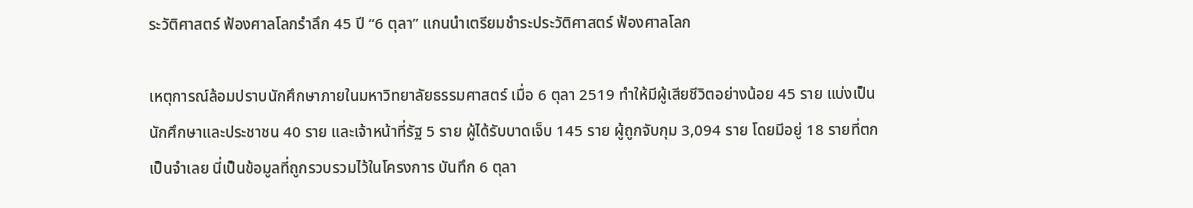ระวัติศาสตร์ ฟ้องศาลโลกรำลึก 45 ปี “6 ตุลา” แกนนำเตรียมชำระประวัติศาสตร์ ฟ้องศาลโลก

เหตุการณ์ล้อมปราบนักศึกษาภายในมหาวิทยาลัยธรรมศาสตร์ เมื่อ 6 ตุลา 2519 ทำให้มีผู้เสียชีวิตอย่างน้อย 45 ราย แบ่งเป็น นักศึกษาและประชาชน 40 ราย และเจ้าหน้าที่รัฐ 5 ราย ผู้ได้รับบาดเจ็บ 145 ราย ผู้ถูกจับกุม 3,094 ราย โดยมีอยู่ 18 รายที่ตกเป็นจำเลย นี่เป็นข้อมูลที่ถูกรวบรวมไว้ในโครงการ บันทึก 6 ตุลา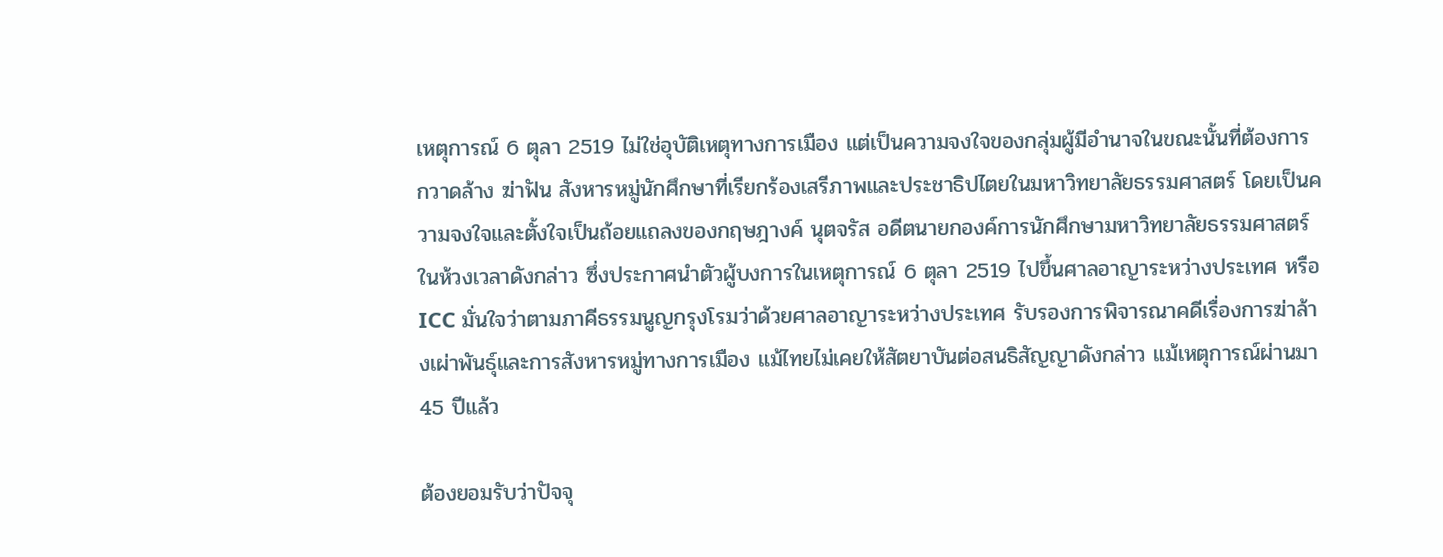เหตุการณ์ 6 ตุลา 2519 ไม่ใช่อุบัติเหตุทางการเมือง แต่เป็นความจงใจของกลุ่มผู้มีอำนาจในขณะนั้นที่ต้องการกวาดล้าง ฆ่าฟัน สังหารหมู่นักศึกษาที่เรียกร้องเสรีภาพและประชาธิปไตยในมหาวิทยาลัยธรรมศาสตร์ โดยเป็นความจงใจและตั้งใจเป็นถ้อยแถลงของกฤษฎางค์ นุตจรัส อดีตนายกองค์การนักศึกษามหาวิทยาลัยธรรมศาสตร์ในห้วงเวลาดังกล่าว ซึ่งประกาศนำตัวผู้บงการในเหตุการณ์ 6 ตุลา 2519 ไปขึ้นศาลอาญาระหว่างประเทศ หรือ ICC มั่นใจว่าตามภาคีธรรมนูญกรุงโรมว่าด้วยศาลอาญาระหว่างประเทศ รับรองการพิจารณาคดีเรื่องการฆ่าล้างเผ่าพันธุ์และการสังหารหมู่ทางการเมือง แม้ไทยไม่เคยให้สัตยาบันต่อสนธิสัญญาดังกล่าว แม้เหตุการณ์ผ่านมา 45 ปีแล้ว

ต้องยอมรับว่าปัจจุ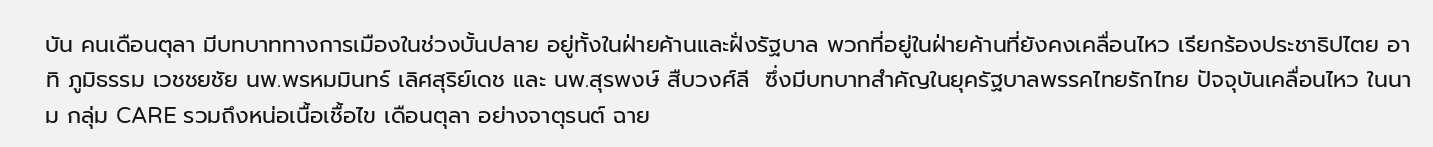บัน คนเดือนตุลา มีบทบาททางการเมืองในช่วงบั้นปลาย อยู่ทั้งในฝ่ายค้านและฝั่งรัฐบาล พวกที่อยู่ในฝ่ายค้านที่ยังคงเคลื่อนไหว เรียกร้องประชาธิปไตย อาทิ ภูมิธรรม เวชชยชัย นพ.พรหมมินทร์ เลิศสุริย์เดช และ นพ.สุรพงษ์ สืบวงศ์ลี  ซึ่งมีบทบาทสำคัญในยุครัฐบาลพรรคไทยรักไทย ปัจจุบันเคลื่อนไหว ในนาม กลุ่ม CARE รวมถึงหน่อเนื้อเชื้อไข เดือนตุลา อย่างจาตุรนต์ ฉาย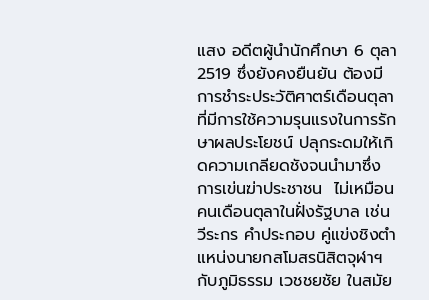แสง อดีตผู้นำนักศึกษา 6 ตุลา 2519 ซึ่งยังคงยืนยัน ต้องมีการชำระประวัติศาตร์เดือนตุลา ที่มีการใช้ความรุนแรงในการรักษาผลประโยชน์ ปลุกระดมให้เกิดความเกลียดชังจนนำมาซึ่งการเข่นฆ่าประชาชน  ไม่เหมือนคนเดือนตุลาในฝั่งรัฐบาล เช่น วีระกร คำประกอบ คู่แข่งชิงตำแหน่งนายกสโมสรนิสิตจุฬาฯกับภูมิธรรม เวชชยชัย ในสมัย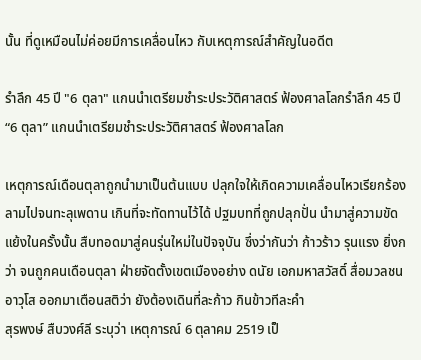นั้น ที่ดูเหมือนไม่ค่อยมีการเคลื่อนไหว กับเหตุการณ์สำคัญในอดีต

รำลึก 45 ปี "6 ตุลา" แกนนำเตรียมชำระประวัติศาสตร์ ฟ้องศาลโลกรำลึก 45 ปี “6 ตุลา” แกนนำเตรียมชำระประวัติศาสตร์ ฟ้องศาลโลก

เหตุการณ์เดือนตุลาถูกนำมาเป็นต้นแบบ ปลุกใจให้เกิดความเคลื่อนไหวเรียกร้อง ลามไปจนทะลุเพดาน เกินที่จะทัดทานไว้ได้ ปฐมบทที่ถูกปลุกปั่น นำมาสู่ความขัดแย้งในครั้งนั้น สืบทอดมาสู่คนรุ่นใหม่ในปัจจุบัน ซึ่งว่ากันว่า ก้าวร้าว รุนแรง ยิ่งกว่า จนถูกคนเดือนตุลา ฝ่ายจัดตั้งเขตเมืองอย่าง ดนัย เอกมหาสวัสดิ์ สื่อมวลชน อาวุโส ออกมาเตือนสติว่า ยังต้องเดินที่ละก้าว กินข้าวทีละคำ
สุรพงษ์ สืบวงศ์ลี ระบุว่า เหตุการณ์ 6 ตุลาคม 2519 เป็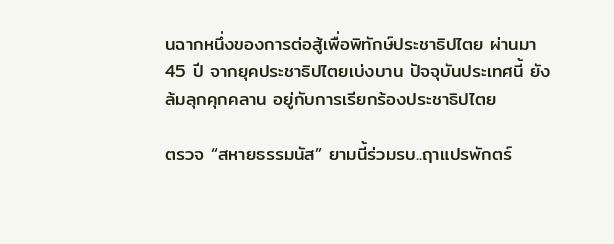นฉากหนึ่งของการต่อสู้เพื่อพิทักษ์ประชาธิปไตย ผ่านมา 45 ปี จากยุคประชาธิปไตยเบ่งบาน ปัจจุบันประเทศนี้ ยังล้มลุกคุกคลาน อยู่กับการเรียกร้องประชาธิปไตย

ตรวจ “สหายธรรมนัส” ยามนี้ร่วมรบ..ฤาแปรพักตร์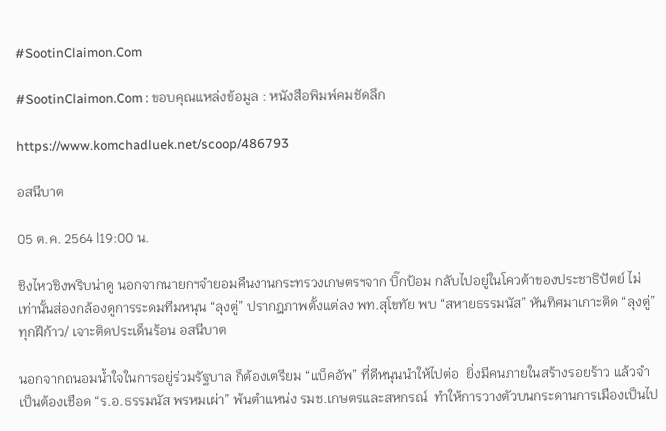#SootinClaimon.Com

#SootinClaimon.Com : ขอบคุณแหล่งข้อมูล : หนังสือพิมพ์คมชัดลึก

https://www.komchadluek.net/scoop/486793

อสนีบาต

05 ต.ค. 2564 |19:00 น.

ชิงไหวชิงพริบน่าดู นอกจากนายกฯจำยอมคืนงานกระทรวงเกษตรฯจาก บิ๊กป้อม กลับไปอยู่ในโควต้าของประชาธิปัตย์ ไม่เท่านั้นส่องกล้องดูการระดมทีมหนุน “ลุงตู่” ปรากฎภาพตั้งแต่ลง พท.สุโขทัย พบ “สหายธรรมนัส” หันทิศมาเกาะติด “ลุงตู่” ทุกฝีก้าว/ เจาะติดประเด็นร้อน อสนีบาต

นอกจากถนอมน้ำใจในการอยู่ร่วมรัฐบาล ก็ต้องเตรียม “แบ็คอัพ” ที่ดีหนุนนำให้ไปต่อ  ยิ่งมีคนภายในสร้างรอยร้าว แล้วจำเป็นต้องเชือด “ร.อ.ธรรมนัส พรหมเผ่า” พ้นตำแหน่ง รมช.เกษตรและสหกรณ์  ทำให้การวางตัวบนกระดานการเมืองเป็นไป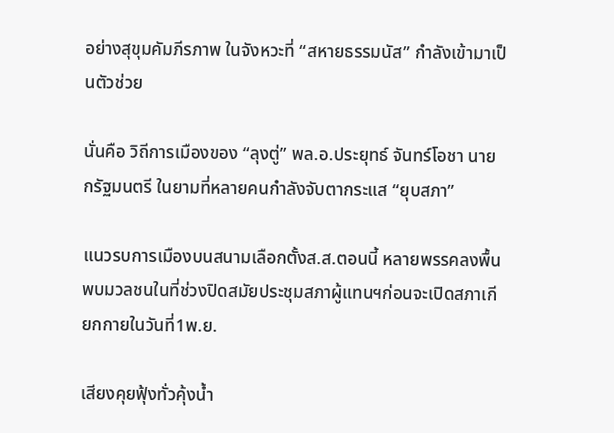อย่างสุขุมคัมภีรภาพ ในจังหวะที่ “สหายธรรมนัส” กำลังเข้ามาเป็นตัวช่วย

นั่นคือ วิถีการเมืองของ “ลุงตู่” พล.อ.ประยุทธ์ จันทร์โอชา นายกรัฐมนตรี ในยามที่หลายคนกำลังจับตากระแส “ยุบสภา”

แนวรบการเมืองบนสนามเลือกตั้งส.ส.ตอนนี้ หลายพรรคลงพื้นพบมวลชนในที่ช่วงปิดสมัยประชุมสภาผู้แทนฯก่อนจะเปิดสภาเกียกกายในวันที่1พ.ย.

เสียงคุยฟุ้งทั่วคุ้งน้ำ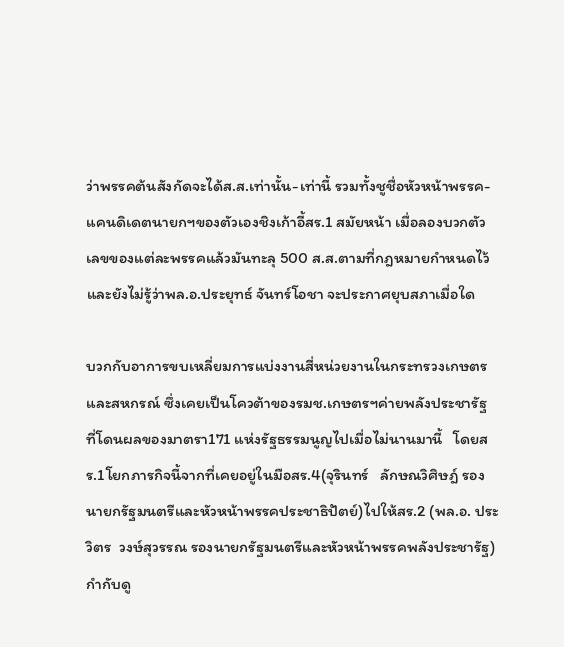ว่าพรรคต้นสังกัดจะได้ส.ส.เท่านั้น-เท่านี้ รวมทั้งชูชื่อหัวหน้าพรรค-แคนดิเดตนายกฯของตัวเองชิงเก้าอี้สร.1 สมัยหน้า เมื่อลองบวกตัวเลขของแต่ละพรรคแล้วมันทะลุ 500 ส.ส.ตามที่กฎหมายกำหนดไว้  และยังไม่รู้ว่าพล.อ.ประยุทธ์ จันทร์โอชา จะประกาศยุบสภาเมื่อใด

บวกกับอาการขบเหลี่ยมการแบ่งงานสี่หน่วยงานในกระทรวงเกษตรและสหกรณ์ ซึ่งเคยเป็นโควต้าของรมช.เกษตรฯค่ายพลังประชารัฐ ที่โดนผลของมาตรา171 แห่งรัฐธรรมนูญไปเมื่อไม่นานมานี้   โดยสร.1โยกภารกิจนี้จากที่เคยอยู่ในมือสร.4(จุรินทร์   ลักษณวิศิษฎ์ รองนายกรัฐมนตรีและหัวหน้าพรรคประชาธิปัตย์)ไปให้สร.2 (พล.อ. ประวิตร  วงษ์สุวรรณ รองนายกรัฐมนตรีและหัวหน้าพรรคพลังประชารัฐ) กำกับดู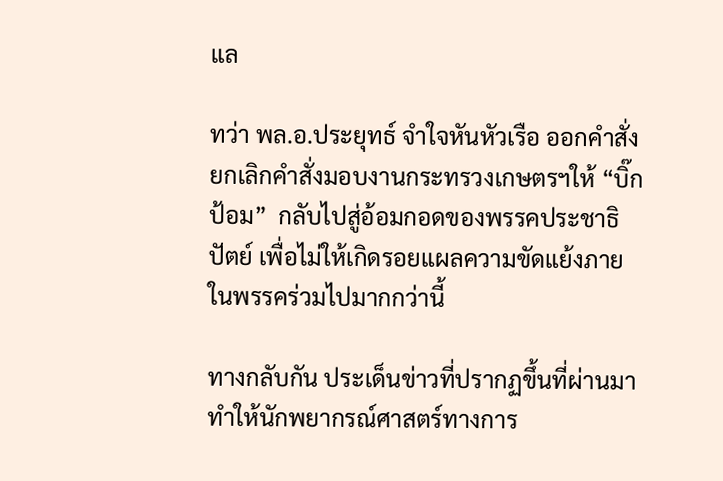แล

ทว่า พล.อ.ประยุทธ์ จำใจหันหัวเรือ ออกคำสั่งยกเลิกคำสั่งมอบงานกระทรวงเกษตรฯให้ “บิ๊กป้อม”  กลับไปสู่อ้อมกอดของพรรคประชาธิปัตย์ เพื่อไม่ให้เกิดรอยแผลความขัดแย้งภายในพรรคร่วมไปมากกว่านี้

ทางกลับกัน ประเด็นข่าวที่ปรากฏขึ้นที่ผ่านมาทำให้นักพยากรณ์ศาสตร์ทางการ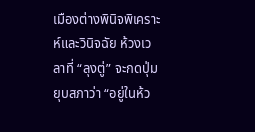เมืองต่างพินิจพิเคราะห์และวินิจฉัย ห้วงเวลาที่ “ลุงตู่” จะกดปุ่มยุบสภาว่า “อยู่ในห้ว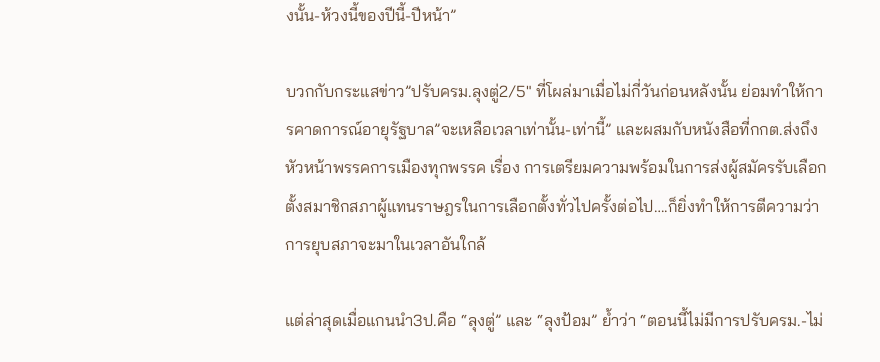งนั้น-ห้วงนี้ของปีนี้-ปีหน้า”

บวกกับกระแสข่าว”ปรับครม.ลุงตู่2/5″ ที่โผล่มาเมื่อไม่กี่วันก่อนหลังนั้น ย่อมทำให้การคาดการณ์อายุรัฐบาล”จะเหลือเวลาเท่านั้น-เท่านี้” และผสมกับหนังสือที่กกต.ส่งถึงหัวหน้าพรรคการเมืองทุกพรรค เรื่อง การเตรียมความพร้อมในการส่งผู้สมัครรับเลือกตั้งสมาชิกสภาผู้แทนราษฎรในการเลือกตั้งทั่วไปครั้งต่อไป….ก็ยิ่งทำให้การตีความว่าการยุบสภาจะมาในเวลาอันใกล้

แต่ล่าสุดเมื่อแกนนำ3ป.คือ “ลุงตู่” และ “ลุงป้อม” ย้ำว่า “ตอนนี้ไม่มีการปรับครม.-ไม่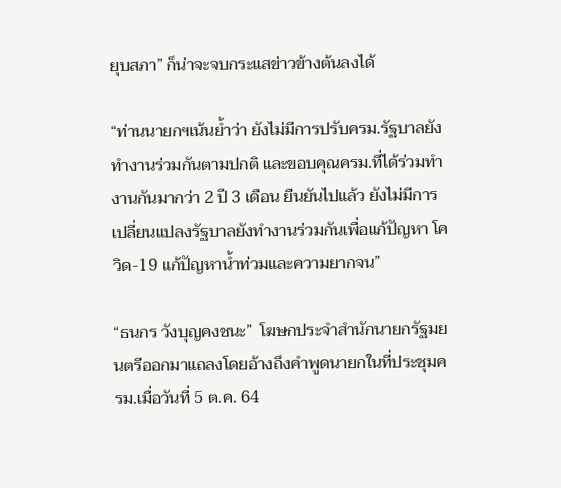ยุบสภา” ก็น่าจะจบกระแสข่าวข้างต้นลงได้

“ท่านนายกฯเน้นย้ำว่า ยังไม่มีการปรับครม.รัฐบาลยังทำงานร่วมกันตามปกติ และขอบคุณครม.ที่ได้ร่วมทำงานกันมากว่า 2 ปี 3 เดือน ยืนยันไปแล้ว ยังไม่มีการเปลี่ยนแปลงรัฐบาลยังทำงานร่วมกันเพื่อแก้ปัญหา โควิด-19 แก้ปัญหาน้ำท่วมและความยากจน”

“ธนกร วังบุญคงชนะ”  โฆษกประจำสำนักนายกรัฐมยนตรีออกมาแถลงโดยอ้างถึงคำพูดนายกในที่ประชุมครม.เมื่อวันที่ 5 ต.ค. 64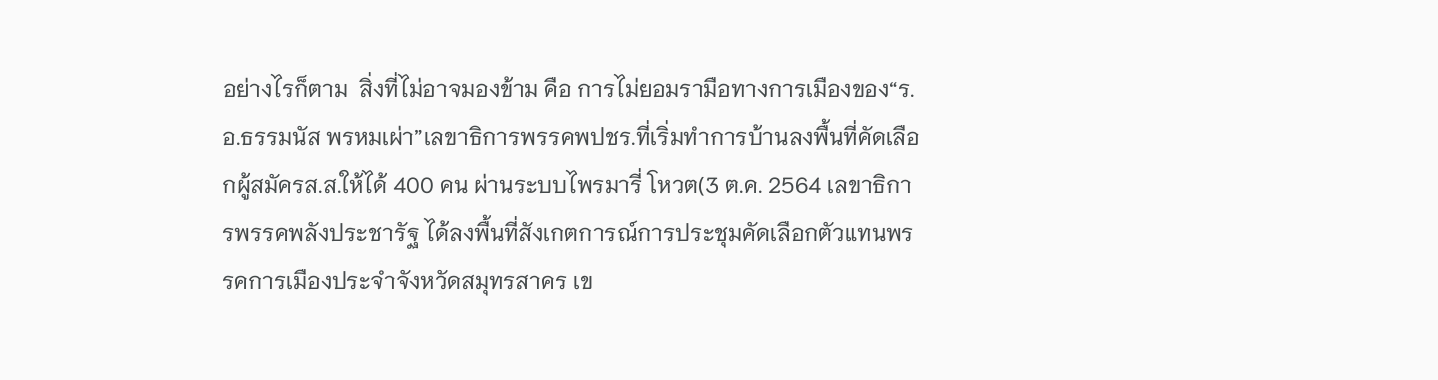อย่างไรก็ตาม  สิ่งที่ไม่อาจมองข้าม คือ การไม่ยอมรามือทางการเมืองของ“ร.อ.ธรรมนัส พรหมเผ่า”เลขาธิการพรรคพปชร.ที่เริ่มทำการบ้านลงพื้นที่คัดเลือกผู้สมัครส.ส.ให้ได้ 400 คน ผ่านระบบไพรมารี่ โหวต(3 ต.ค. 2564 เลขาธิการพรรคพลังประชารัฐ ได้ลงพื้นที่สังเกตการณ์การประชุมคัดเลือกตัวแทนพรรคการเมืองประจำจังหวัดสมุทรสาคร เข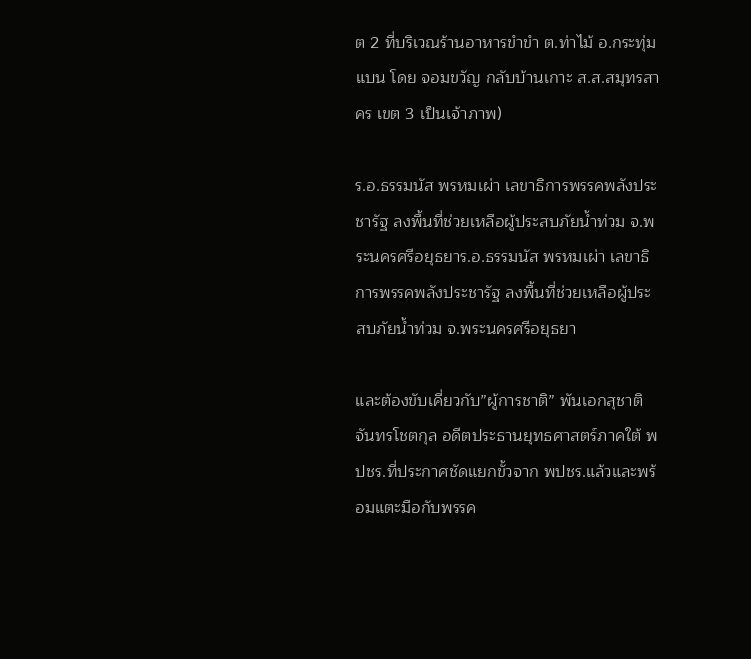ต 2 ที่บริเวณร้านอาหารขำขำ ต.ท่าไม้ อ.กระทุ่มแบน โดย จอมขวัญ กลับบ้านเกาะ ส.ส.สมุทรสาคร เขต 3 เป็นเจ้าภาพ)

ร.อ.ธรรมนัส พรหมเผ่า เลขาธิการพรรคพลังประชารัฐ ลงพื้นที่ช่วยเหลือผู้ประสบภัยน้ำท่วม จ.พระนครศรีอยุธยาร.อ.ธรรมนัส พรหมเผ่า เลขาธิการพรรคพลังประชารัฐ ลงพื้นที่ช่วยเหลือผู้ประสบภัยน้ำท่วม จ.พระนครศรีอยุธยา

และต้องขับเคี่ยวกับ”ผู้การชาติ” พันเอกสุชาติ จันทรโชตกุล อดีตประธานยุทธศาสตร์ภาคใต้ พปชร.ที่ประกาศชัดแยกขั้วจาก พปชร.แล้วและพร้อมแตะมือกับพรรค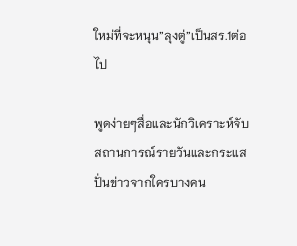ใหม่ที่จะหนุน”ลุงตู่”เป็นสร.1ต่อไป

พูดง่ายๆสื่อและนักวิเคราะห์จับสถานการณ์รายวันและกระแสปั่นข่าวจากใครบางคน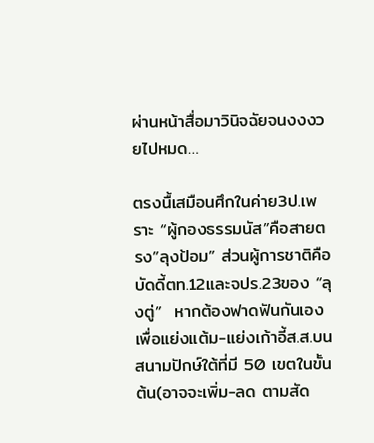ผ่านหน้าสื่อมาวินิจฉัยจนงงงวยไปหมด…

ตรงนื้เสมือนศึกในค่าย3ป.เพราะ “ผู้กองธรรมนัส”คือสายตรง”ลุงป้อม” ส่วนผู้การชาติคือบัดดี้ตท.12และจปร.23ของ “ลุงตู่”  หากต้องฟาดฟันกันเองเพื่อแย่งแต้ม-แย่งเก้าอี้ส.ส.บนสนามปักษ์ใต้ที่มี 50 เขตในขั้นต้น(อาจจะเพิ่ม-ลด ตามสัด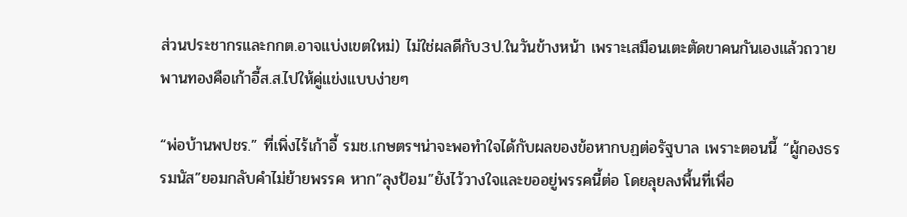ส่วนประชากรและกกต.อาจแบ่งเขตใหม่) ไม่ใช่ผลดีกับ3ป.ในวันข้างหน้า เพราะเสมือนเตะตัดขาคนกันเองแล้วถวายพานทองคือเก้าอี้ส.ส.ไปให้คู่แข่งแบบง่ายๆ

“พ่อบ้านพปชร.” ที่เพิ่งไร้เก้าอี้ รมช.เกษตรฯน่าจะพอทำใจได้กับผลของข้อหากบฏต่อรัฐบาล เพราะตอนนี้ “ผู้กองธรรมนัส”ยอมกลับคำไม่ย้ายพรรค หาก”ลุงป้อม”ยังไว้วางใจและขออยู่พรรคนี้ต่อ โดยลุยลงพื้นที่เพื่อ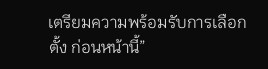เตรียมความพร้อมรับการเลือกตั้ง ก่อนหน้านี้”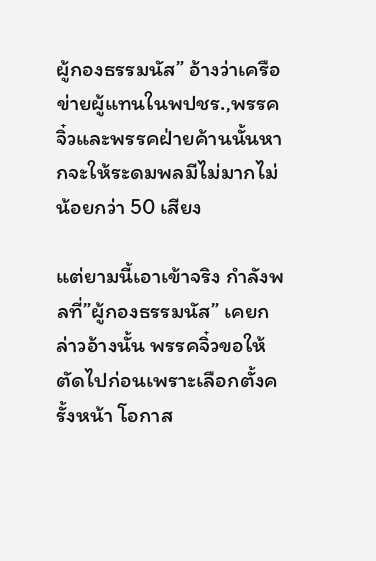ผู้กองธรรมนัส” อ้างว่าเครือข่ายผู้แทนในพปชร.,พรรคจิ๋วและพรรคฝ่ายค้านนั้นหากจะให้ระดมพลมีไม่มากไม่น้อยกว่า 50 เสียง

แต่ยามนี้เอาเข้าจริง กำลังพลที่”ผู้กองธรรมนัส” เคยกล่าวอ้างนั้น พรรคจิ๋วขอให้ตัดไปก่อนเพราะเลือกตั้งครั้งหน้า โอกาส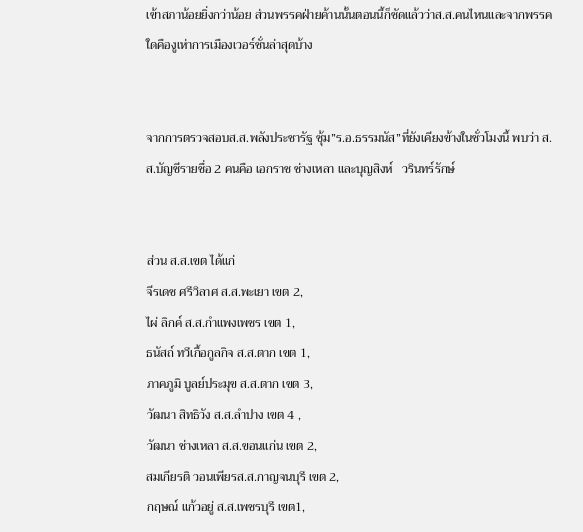เข้าสภาน้อยยิ่งกว่าน้อย ส่วนพรรคฝ่ายค้านนั้นตอนนี้ก็ชัดแล้วว่าส.ส.คนไหนและจากพรรคใดคืองูเห่าการเมืองเวอร์ชั่นล่าสุดบ้าง


จากการตรวจสอบส.ส.พลังประชารัฐ ซุ้ม”ร.อ.ธรรมนัส”ที่ยังเคียงข้างในชั่วโมงนี้ พบว่า ส.ส.บัญชีรายชื่อ 2 คนคือ เอกราช ช่างเหลา และบุญสิงห์   วรินทร์รักษ์


ส่วน ส.ส.เขต ได้แก่
จีรเดช ศรีวิลาศ ส.ส.พะเยา เขต 2,
ไผ่ ลิกค์ ส.ส.กำแพงเพชร เขต 1,
ธนัสถ์ ทวีเกื้อกูลกิจ ส.ส.ตาก เขต 1,
ภาคภูมิ บูลย์ประมุข ส.ส.ตาก เขต 3,
วัฒนา สิทธิวัง ส.ส.ลำปาง เขต 4 ,
วัฒนา ช่างเหลา ส.ส.ขอนแก่น เขต 2,
สมเกียรติ วอนเพียรส.ส.กาญจนบุรี เขต 2,
กฤษณ์ แก้วอยู่ ส.ส.เพชรบุรี เขต1,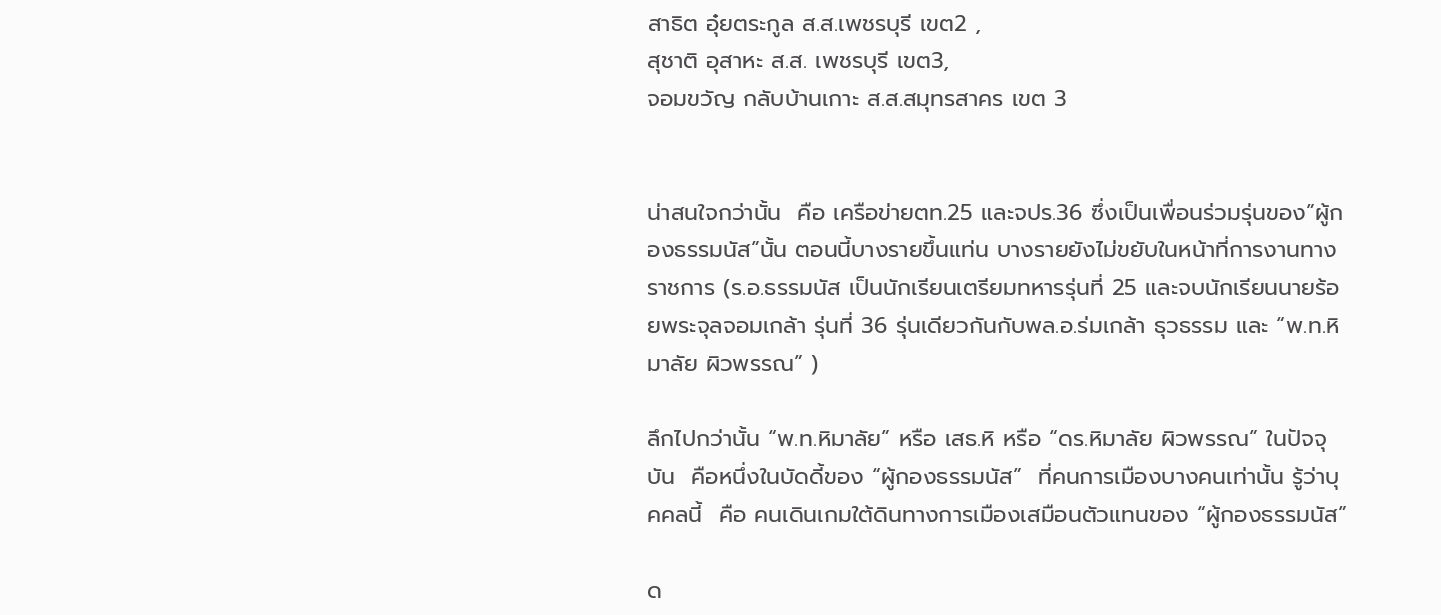สาธิต อุ๋ยตระกูล ส.ส.เพชรบุรี เขต2 ,
สุชาติ อุสาหะ ส.ส. เพชรบุรี เขต3,
จอมขวัญ กลับบ้านเกาะ ส.ส.สมุทรสาคร เขต 3


น่าสนใจกว่านั้น  คือ เครือข่ายตท.25 และจปร.36 ซึ่งเป็นเพื่อนร่วมรุ่นของ”ผู้กองธรรมนัส”นั้น ตอนนี้บางรายขึ้นแท่น บางรายยังไม่ขยับในหน้าที่การงานทางราชการ (ร.อ.ธรรมนัส เป็นนักเรียนเตรียมทหารรุ่นที่ 25 และจบนักเรียนนายร้อยพระจุลจอมเกล้า รุ่นที่ 36 รุ่นเดียวกันกับพล.อ.ร่มเกล้า ธุวธรรม และ “พ.ท.หิมาลัย ผิวพรรณ” )

ลึกไปกว่านั้น “พ.ท.หิมาลัย” หรือ เสธ.หิ หรือ “ดร.หิมาลัย ผิวพรรณ” ในปัจจุบัน  คือหนึ่งในบัดดี้ของ “ผู้กองธรรมนัส”  ที่คนการเมืองบางคนเท่านั้น รู้ว่าบุคคลนี้  คือ คนเดินเกมใต้ดินทางการเมืองเสมือนตัวแทนของ “ผู้กองธรรมนัส”

ด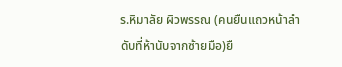ร.หิมาลัย ผิวพรรณ (คนยืนแถวหน้าลำดับที่ห้านับจากซ้ายมือ)ยื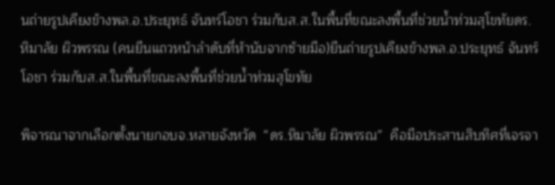นถ่ายรูปเคียงข้างพล.อ.ประยุทธ์ จันทร์โอชา ร่วมกับส.ส.ในพื้นที่ขณะลงพื้นที่ช่วยน้ำท่วมสุโขทัยดร.หิมาลัย ผิวพรรณ (คนยืนแถวหน้าลำดับที่ห้านับจากซ้ายมือ)ยืนถ่ายรูปเคียงข้างพล.อ.ประยุทธ์ จันทร์โอชา ร่วมกับส.ส.ในพื้นที่ขณะลงพื้นที่ช่วยน้ำท่วมสุโขทัย

พิจารณาจากเลือกตั้งนายกอบจ.หลายจังหวัด  “ดร.หิมาลัย ผิวพรรณ”  คือมือประสานสิบทิศที่เจรจา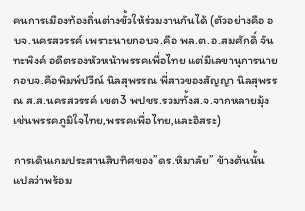คนการเมืองท้องถิ่นต่างขั้วให้ร่วมงานกันได้ (ตัวอย่างคือ อบจ.นครสวรรค์ เพราะนายกอบจ.คือ พล.ต.อ.สมศักดิ์ จันทะพิงค์ อดีตรองหัวหน้าพรรคเพื่อไทย แต่มีเลขานุการนายกอบจ.คือพิมพ์ปวีณ์ นิลสุพรรณ พี่สาวของสัญญา นิลสุพรรณ ส.ส.นครสวรรค์ เขต3 พปชร.รวมทั้งส.จ.จากหลายมุ้งเช่นพรรคภูมิใจไทย,พรรคเพื่อไทย,และอิสระ)

การเดินเกมประสานสิบทิศของ”ดร.หิมาลัย” ข้างต้นนั้น แปลว่าพร้อม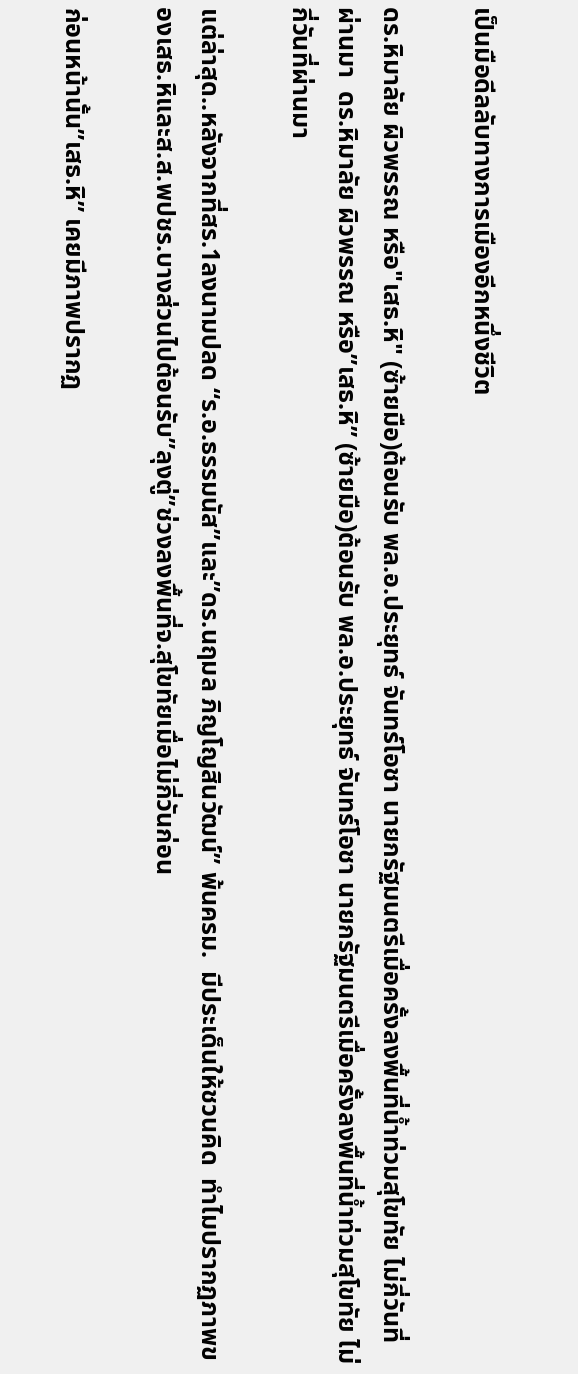เป็นมือดีลลับทางการเมืองอีกหนึ่งชีวิต

ดร.หิมาลัย ผิวพรรณ หรือ"เสธ.หิ" (ซ้ายมือ)ต้อนรับ พล.อ.ประยุทธ์ จันทร์โอชา นายกรัฐมนตรีเมื่อครั้งลงพื้นที่น้ำท่วมสุโขทัย ไม่กี่วันที่ผ่านมา  ดร.หิมาลัย ผิวพรรณ หรือ”เสธ.หิ” (ซ้ายมือ)ต้อนรับ พล.อ.ประยุทธ์ จันทร์โอชา นายกรัฐมนตรีเมื่อครั้งลงพื้นที่น้ำท่วมสุโขทัย ไม่กี่วันที่ผ่านมา

แต่ล่าสุด..หลังจากที่สร.1ลงนามปลด “ร.อ.ธรรมนัส”และ”ดร.นฤมล ภิญโญสินวัฒน์” พ้นครม.  มีประเด็นให้ชวนคิด  ทำไมปรากฏภาพของเสธ.หิและส.ส.พปชร.บางส่วนไปต้อนรับ”ลุงตู่”ช่วงลงพื้นที่จ.สุโขทัยเมื่อไม่กี่วันก่อน

ก่อนหน้านั้น”เสธ.หิ” เคยมีภาพปรากฏ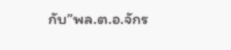กับ”พล.ต.อ.จักร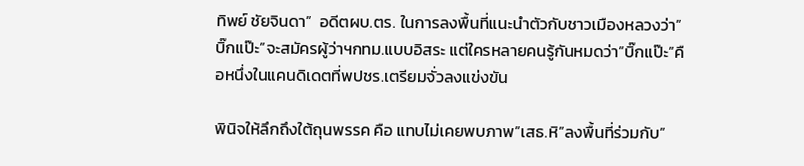ทิพย์ ชัยจินดา”  อดีตผบ.ตร. ในการลงพื้นที่แนะนำตัวกับชาวเมืองหลวงว่า”บิ๊กแป๊ะ”จะสมัครผู้ว่าฯกทม.แบบอิสระ แต่ใครหลายคนรู้กันหมดว่า”บิ๊กแป๊ะ”คือหนึ่งในแคนดิเดตที่พปชร.เตรียมจั่วลงแข่งขัน

พินิจให้ลึกถึงใต้ถุนพรรค คือ แทบไม่เคยพบภาพ”เสธ.หิ”ลงพื้นที่ร่วมกับ”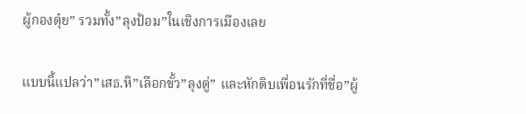ผู้กองตุ๋ย” รวมทั้ง”ลุงป้อม”ในเชิงการเมืองเลย

แบบนี้แปลว่า”เสธ.หิ”เลือกขั้ว”ลุงตู่” และหักดิบเพื่อนรักที่ชื่อ”ผู้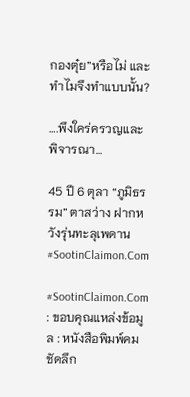กองตุ๋ย”หรือไม่ และทำไมจึงทำแบบนั้น?

….พึงใคร่ครวญและพิจารณา…

45 ปี 6 ตุลา “ภูมิธรรม” ตาสว่าง ฝากหวังรุ่นทะลุเพดาน #SootinClaimon.Com

#SootinClaimon.Com : ขอบคุณแหล่งข้อมูล : หนังสือพิมพ์คมชัดลึก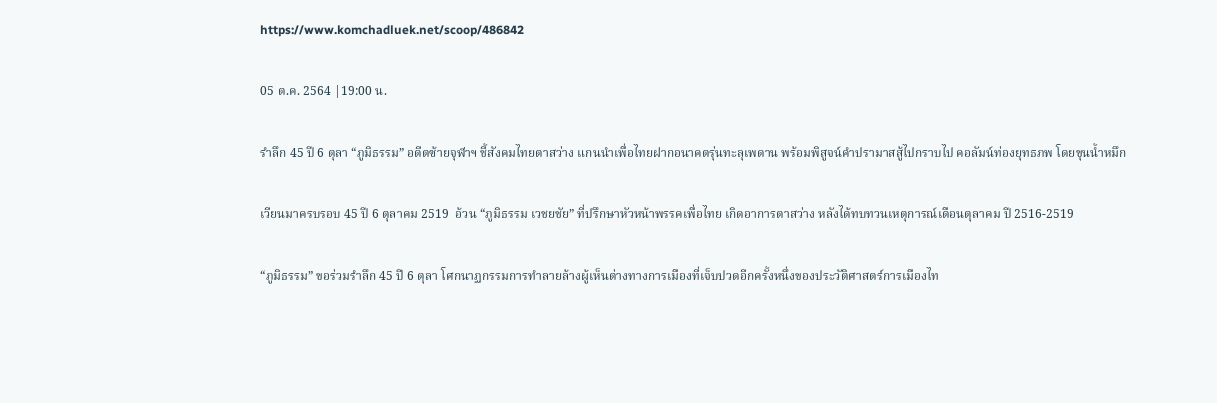https://www.komchadluek.net/scoop/486842

05 ต.ค. 2564 |19:00 น.

รำลึก 45 ปี 6 ตุลา “ภูมิธรรม” อดีตซ้ายจุฬาฯ ชี้สังคมไทยตาสว่าง แกนนำเพื่อไทยฝากอนาคตรุ่นทะลุเพดาน พร้อมพิสูจน์คำปรามาสสู้ไปกราบไป คอลัมน์ท่องยุทธภพ โดยขุนน้ำหมึก

เวียนมาครบรอบ 45 ปี 6 ตุลาคม 2519  อ้วน “ภูมิธรรม เวชยชัย” ที่ปรึกษาหัวหน้าพรรคเพื่อไทย เกิดอาการตาสว่าง หลังได้ทบทวนเหตุการณ์เดือนตุลาคม ปี 2516-2519

“ภูมิธรรม” ขอร่วมรำลึก 45 ปี 6 ตุลา โศกนาฏกรรมการทำลายล้างผู้เห็นต่างทางการเมืองที่เจ็บปวดอีกครั้งหนึ่งของประวัติศาสตร์การเมืองไท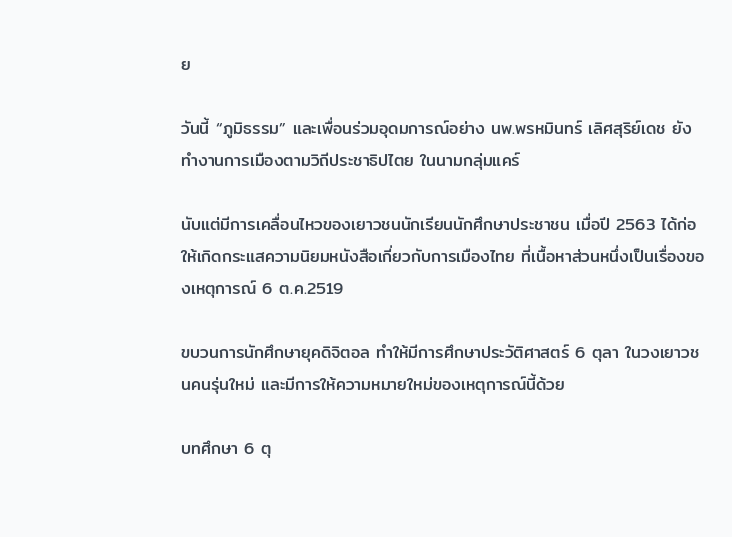ย

วันนี้ “ภูมิธรรม” และเพื่อนร่วมอุดมการณ์อย่าง นพ.พรหมินทร์ เลิศสุริย์เดช ยังทำงานการเมืองตามวิถีประชาธิปไตย ในนามกลุ่มแคร์

นับแต่มีการเคลื่อนไหวของเยาวชนนักเรียนนักศึกษาประชาชน เมื่อปี 2563 ได้ก่อให้เกิดกระแสความนิยมหนังสือเกี่ยวกับการเมืองไทย ที่เนื้อหาส่วนหนึ่งเป็นเรื่องของเหตุการณ์ 6 ต.ค.2519

ขบวนการนักศึกษายุคดิจิตอล ทำให้มีการศึกษาประวัติศาสตร์ 6 ตุลา ในวงเยาวชนคนรุ่นใหม่ และมีการให้ความหมายใหม่ของเหตุการณ์นี้ด้วย

บทศึกษา 6 ตุ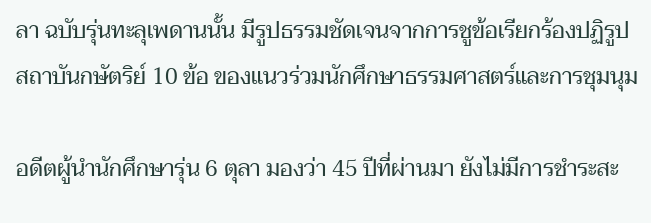ลา ฉบับรุ่นทะลุเพดานนั้น มีรูปธรรมชัดเจนจากการชูข้อเรียกร้องปฏิรูปสถาบันกษัตริย์ 10 ข้อ ของแนวร่วมนักศึกษาธรรมศาสตร์และการชุมนุม

อดีตผู้นำนักศึกษารุ่น 6 ตุลา มองว่า 45 ปีที่ผ่านมา ยังไม่มีการชำระสะ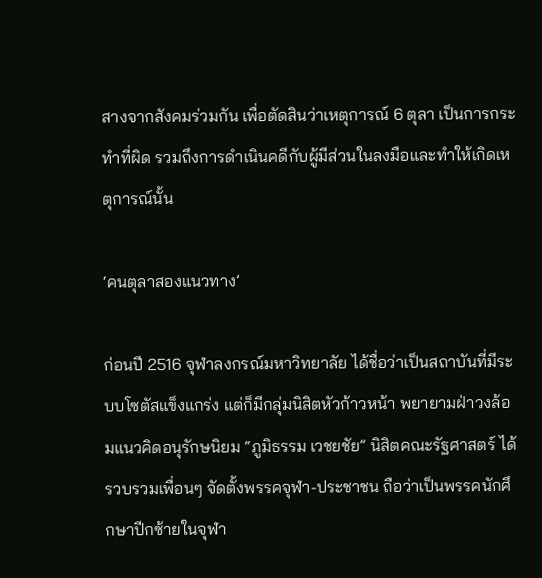สางจากสังคมร่วมกัน เพื่อตัดสินว่าเหตุการณ์ 6 ตุลา เป็นการกระทำที่ผิด รวมถึงการดำเนินคดีกับผู้มีส่วนในลงมือและทำให้เกิดเหตุการณ์นั้น

‘คนตุลาสองแนวทาง’

ก่อนปี 2516 จุฬาลงกรณ์มหาวิทยาลัย ได้ชื่อว่าเป็นสถาบันที่มีระบบโซตัสแข็งแกร่ง แต่ก็มีกลุ่มนิสิตหัวก้าวหน้า พยายามฝ่าวงล้อมแนวคิดอนุรักษนิยม “ภูมิธรรม เวชยชัย” นิสิตคณะรัฐศาสตร์ ได้รวบรวมเพื่อนๆ จัดตั้งพรรคจุฬา-ประชาชน ถือว่าเป็นพรรคนักศึกษาปีกซ้ายในจุฬา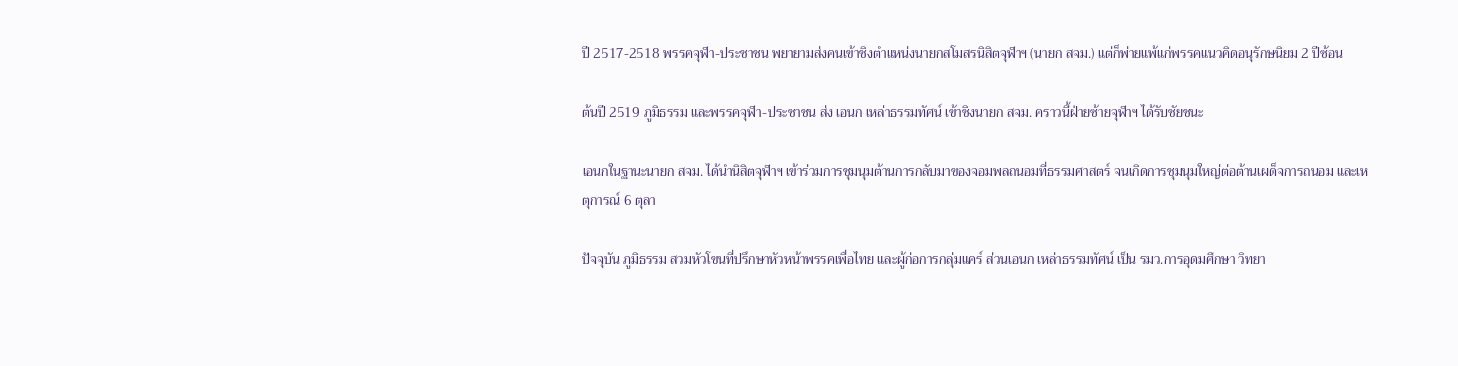ปี 2517-2518 พรรคจุฬา-ประชาชน พยายามส่งคนเข้าชิงตำแหน่งนายกสโมสรนิสิตจุฬาฯ (นายก สจม.) แต่ก็พ่ายแพ้แก่พรรคแนวคิดอนุรักษนิยม 2 ปีซ้อน

ต้นปี 2519 ภูมิธรรม และพรรคจุฬา-ประชาชน ส่ง เอนก เหล่าธรรมทัศน์ เข้าชิงนายก สจม. คราวนี้ฝ่ายซ้ายจุฬาฯ ได้รับชัยชนะ

เอนกในฐานะนายก สจม. ได้นำนิสิตจุฬาฯ เข้าร่วมการชุมนุมต้านการกลับมาของจอมพลถนอมที่ธรรมศาสตร์ จนเกิดการชุมนุมใหญ่ต่อต้านเผด็จการถนอม และเหตุการณ์ 6 ตุลา

ปัจจุบัน ภูมิธรรม สวมหัวโขนที่ปรึกษาหัวหน้าพรรคเพื่อไทย และผู้ก่อการกลุ่มแคร์ ส่วนเอนก เหล่าธรรมทัศน์ เป็น รมว.การอุดมศึกษา วิทยา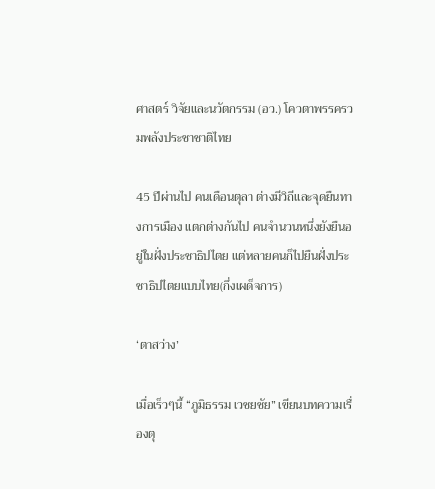ศาสตร์ วิจัยและนวัตกรรม (อว.) โควตาพรรครวมพลังประชาชาติไทย

45 ปีผ่านไป คนเดือนตุลา ต่างมีวิถีและจุดยืนทางการเมือง แตกต่างกันไป คนจำนวนหนึ่งยังยืนอยู่ในฝั่งประชาธิปไตย แต่หลายคนก็ไปยืนฝั่งประชาธิปไตยแบบไทย(กึ่งเผด็จการ)

‘ตาสว่าง’

เมื่อเร็วๆนี้ “ภูมิธรรม เวชยชัย” เขียนบทความเรื่องตุ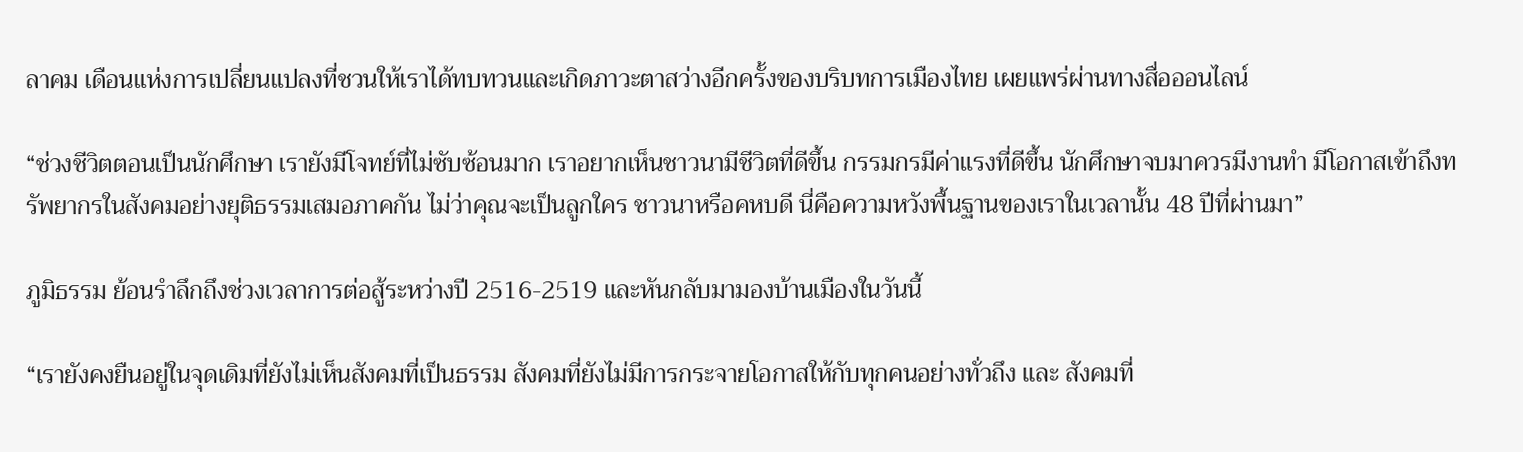ลาคม เดือนแห่งการเปลี่ยนแปลงที่ชวนให้เราได้ทบทวนและเกิดภาวะตาสว่างอีกครั้งของบริบทการเมืองไทย เผยแพร่ผ่านทางสื่อออนไลน์

“ช่วงชีวิตตอนเป็นนักศึกษา เรายังมีโจทย์ที่ไม่ซับซ้อนมาก เราอยากเห็นชาวนามีชีวิตที่ดีขึ้น กรรมกรมีค่าแรงที่ดีขึ้น นักศึกษาจบมาควรมีงานทำ มีโอกาสเข้าถึงทรัพยากรในสังคมอย่างยุติธรรมเสมอภาคกัน ไม่ว่าคุณจะเป็นลูกใคร ชาวนาหรือคหบดี นี่คือความหวังพื้นฐานของเราในเวลานั้น 48 ปีที่ผ่านมา”

ภูมิธรรม ย้อนรำลึกถึงช่วงเวลาการต่อสู้ระหว่างปี 2516-2519 และหันกลับมามองบ้านเมืองในวันนี้

“เรายังคงยืนอยู่ในจุดเดิมที่ยังไม่เห็นสังคมที่เป็นธรรม สังคมที่ยังไม่มีการกระจายโอกาสให้กับทุกคนอย่างทั่วถึง และ สังคมที่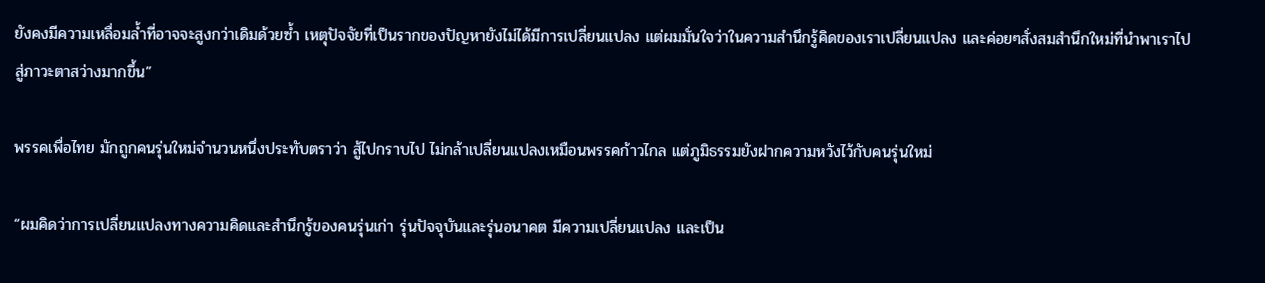ยังคงมีความเหลื่อมล้ำที่อาจจะสูงกว่าเดิมด้วยซ้ำ เหตุปัจจัยที่เป็นรากของปัญหายังไม่ได้มีการเปลี่ยนแปลง แต่ผมมั่นใจว่าในความสำนึกรู้คิดของเราเปลี่ยนแปลง และค่อยๆสั่งสมสำนึกใหม่ที่นำพาเราไปสู่ภาวะตาสว่างมากขึ้น”

พรรคเพื่อไทย มักถูกคนรุ่นใหม่จำนวนหนึ่งประทับตราว่า สู้ไปกราบไป ไม่กล้าเปลี่ยนแปลงเหมือนพรรคก้าวไกล แต่ภูมิธรรมยังฝากความหวังไว้กับคนรุ่นใหม่

“ผมคิดว่าการเปลี่ยนแปลงทางความคิดและสำนึกรู้ของคนรุ่นเก่า รุ่นปัจจุบันและรุ่นอนาคต มีความเปลี่ยนแปลง และเป็น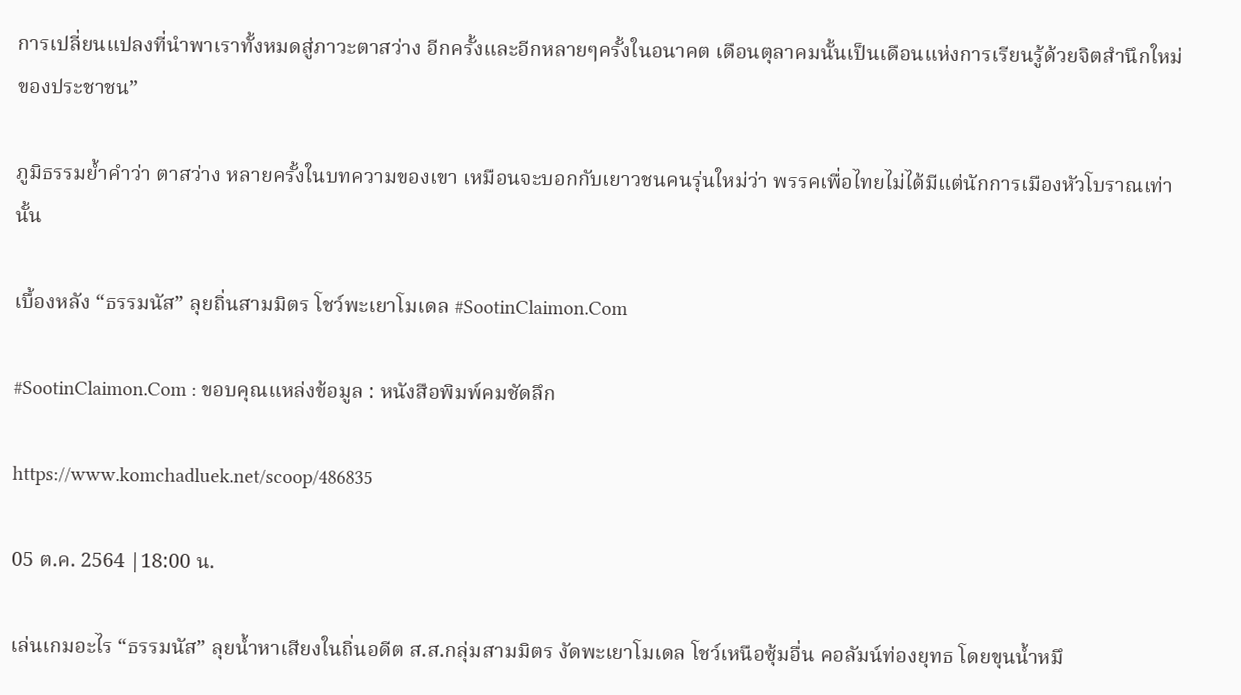การเปลี่ยนแปลงที่นำพาเราทั้งหมดสู่ภาวะตาสว่าง อีกครั้งและอีกหลายๆครั้งในอนาคต เดือนตุลาคมนั้นเป็นเดือนแห่งการเรียนรู้ด้วยจิตสำนึกใหม่ของประชาชน”

ภูมิธรรมย้ำคำว่า ตาสว่าง หลายครั้งในบทความของเขา เหมือนจะบอกกับเยาวชนคนรุ่นใหม่ว่า พรรคเพื่อไทยไม่ได้มีแต่นักการเมืองหัวโบราณเท่านั้น

เบื้องหลัง “ธรรมนัส” ลุยถิ่นสามมิตร โชว์พะเยาโมเดล #SootinClaimon.Com

#SootinClaimon.Com : ขอบคุณแหล่งข้อมูล : หนังสือพิมพ์คมชัดลึก

https://www.komchadluek.net/scoop/486835

05 ต.ค. 2564 |18:00 น.

เล่นเกมอะไร “ธรรมนัส” ลุยน้ำหาเสียงในถิ่นอดีต ส.ส.กลุ่มสามมิตร งัดพะเยาโมเดล โชว์เหนือซุ้มอื่น คอลัมน์ท่องยุทธ โดยขุนน้ำหมึ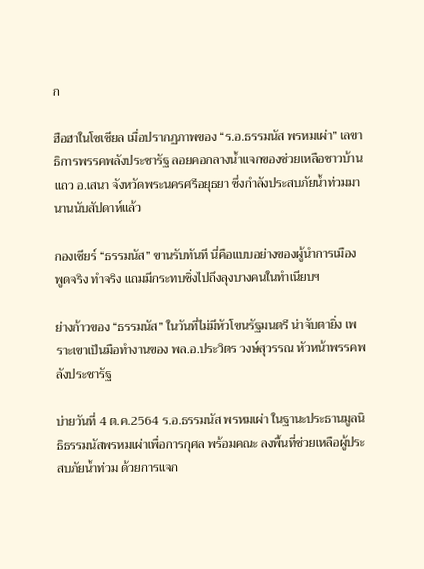ก

ฮือฮาในโซเชียล เมื่อปรากฏภาพของ “ร.อ.ธรรมนัส พรหมเผ่า” เลขาธิการพรรคพลังประชารัฐ ลอยคอกลางน้ำแจกของช่วยเหลือชาวบ้านแถว อ.เสนา จังหวัดพระนครศรีอยุธยา ซึ่งกำลังประสบภัยน้ำท่วมมานานนับสัปดาห์แล้ว

กองเชียร์ “ธรรมนัส” ขานรับทันที นี่คือแบบอย่างของผู้นำการเมือง พูดจริง ทำจริง แถมมีกระทบชิ่งไปถึงลุงบางคนในทำเนียบฯ

ย่างก้าวของ “ธรรมนัส” ในวันที่ไม่มีหัวโขนรัฐมนตรี น่าจับตายิ่ง เพราะเขาเป็นมือทำงานของ พล.อ.ประวิตร วงษ์สุวรรณ หัวหน้าพรรคพลังประชารัฐ

บ่ายวันที่ 4 ต.ค.2564 ร.อ.ธรรมนัส พรหมเผ่า ในฐานะประธานมูลนิธิธรรมนัสพรหมเผ่าเพื่อการกุศล พร้อมคณะ ลงพื้นที่ช่วยเหลือผู้ประสบภัยน้ำท่วม ด้วยการแจก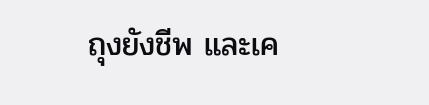ถุงยังชีพ และเค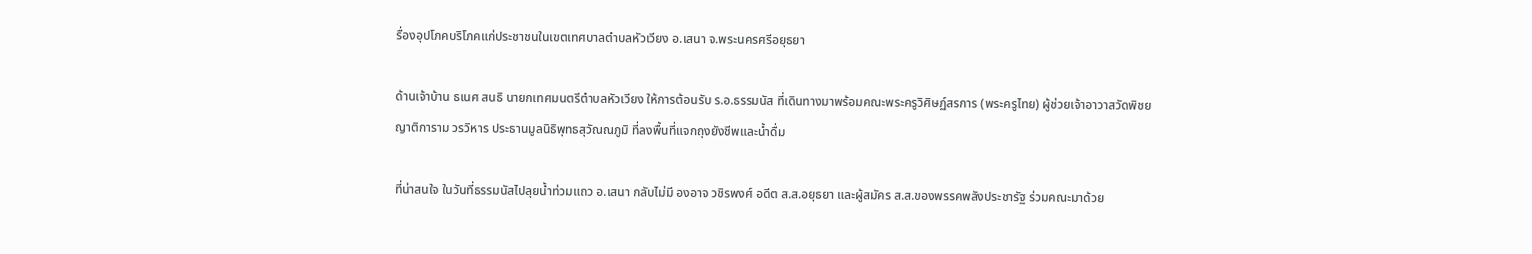รื่องอุปโภคบริโภคแก่ประชาชนในเขตเทศบาลตำบลหัวเวียง อ.เสนา จ.พระนครศรีอยุธยา

ด้านเจ้าบ้าน ธเนศ สนธิ นายกเทศมนตรีตำบลหัวเวียง ให้การต้อนรับ ร.อ.ธรรมนัส ที่เดินทางมาพร้อมคณะพระครูวิศิษฏ์สรการ (พระครูไทย) ผู้ช่วยเจ้าอาวาสวัดพิชยญาติการาม วรวิหาร ประธานมูลนิธิพุทธสุวัณณภูมิ ที่ลงพื้นที่แจกถุงยังชีพและน้ำดื่ม

ที่น่าสนใจ ในวันที่ธรรมนัสไปลุยน้ำท่วมแถว อ.เสนา กลับไม่มี องอาจ วชิรพงศ์ อดีต ส.ส.อยุธยา และผู้สมัคร ส.ส.ของพรรคพลังประชารัฐ ร่วมคณะมาด้วย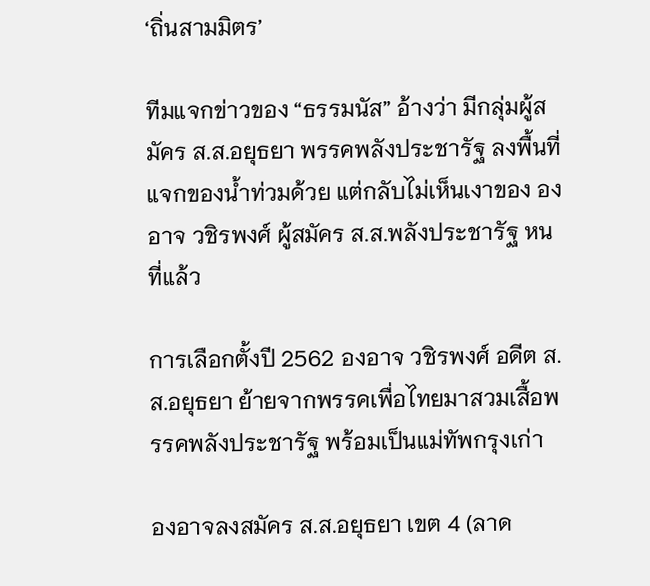‘ถิ่นสามมิตร’

ทีมแจกข่าวของ “ธรรมนัส” อ้างว่า มีกลุ่มผู้สมัคร ส.ส.อยุธยา พรรคพลังประชารัฐ ลงพื้นที่แจกของน้ำท่วมด้วย แต่กลับไม่เห็นเงาของ องอาจ วชิรพงศ์ ผู้สมัคร ส.ส.พลังประชารัฐ หนที่แล้ว

การเลือกตั้งปี 2562 องอาจ วชิรพงศ์ อดีต ส.ส.อยุธยา ย้ายจากพรรคเพื่อไทยมาสวมเสื้อพรรคพลังประชารัฐ พร้อมเป็นแม่ทัพกรุงเก่า

องอาจลงสมัคร ส.ส.อยุธยา เขต 4 (ลาด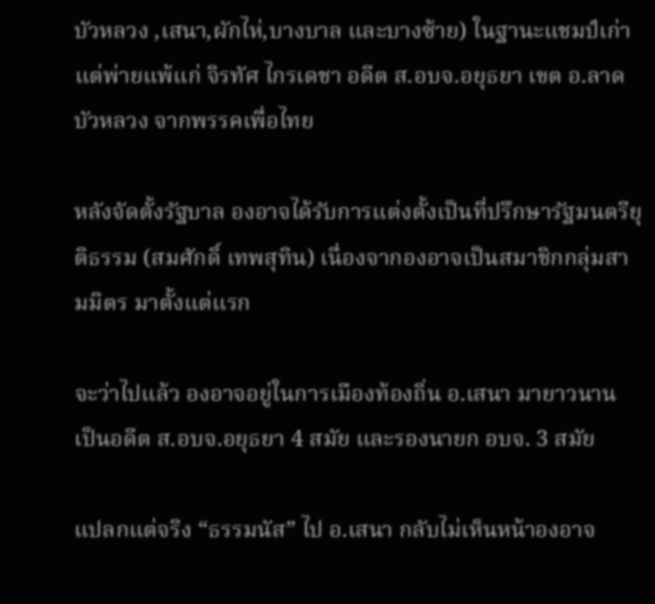บัวหลวง ,เสนา,ผักไห่,บางบาล และบางซ้าย) ในฐานะแชมป์เก่า แต่พ่ายแพ้แก่ จิรทัศ ไกรเดชา อดีต ส.อบจ.อยุธยา เขต อ.ลาดบัวหลวง จากพรรคเพื่อไทย

หลังจัดตั้งรัฐบาล องอาจได้รับการแต่งตั้งเป็นที่ปรึกษารัฐมนตรียุติธรรม (สมศักดิ์ เทพสุทิน) เนื่องจากองอาจเป็นสมาชิกกลุ่มสามมิตร มาตั้งแต่แรก

จะว่าไปแล้ว องอาจอยู่ในการเมืองท้องถิ่น อ.เสนา มายาวนาน เป็นอดีต ส.อบจ.อยุธยา 4 สมัย และรองนายก อบจ. 3 สมัย

แปลกแต่จริง “ธรรมนัส” ไป อ.เสนา กลับไม่เห็นหน้าองอาจ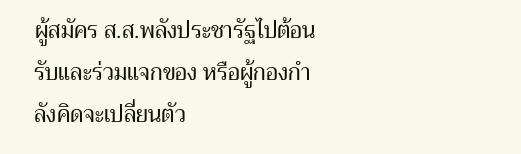ผู้สมัคร ส.ส.พลังประชารัฐไปต้อนรับและร่วมแจกของ หรือผู้กองกำลังคิดจะเปลี่ยนตัว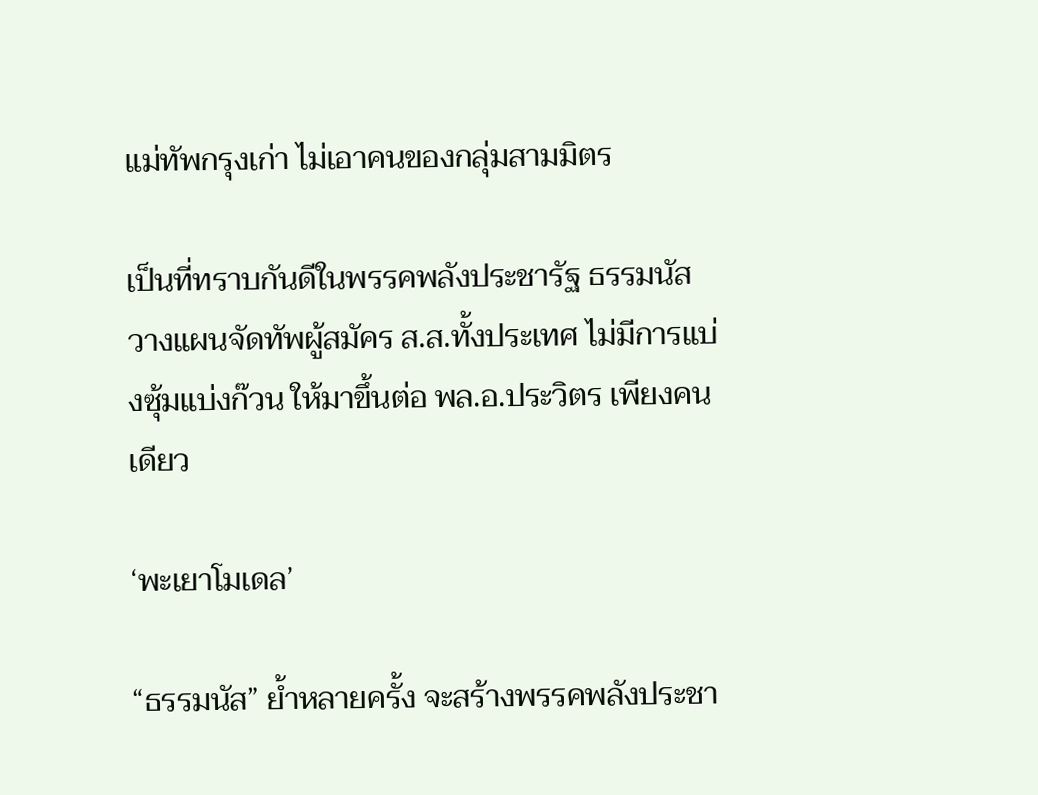แม่ทัพกรุงเก่า ไม่เอาคนของกลุ่มสามมิตร

เป็นที่ทราบกันดีในพรรคพลังประชารัฐ ธรรมนัสวางแผนจัดทัพผู้สมัคร ส.ส.ทั้งประเทศ ไม่มีการแบ่งซุ้มแบ่งก๊วน ให้มาขึ้นต่อ พล.อ.ประวิตร เพียงคนเดียว

‘พะเยาโมเดล’

“ธรรมนัส” ย้ำหลายครั้ง จะสร้างพรรคพลังประชา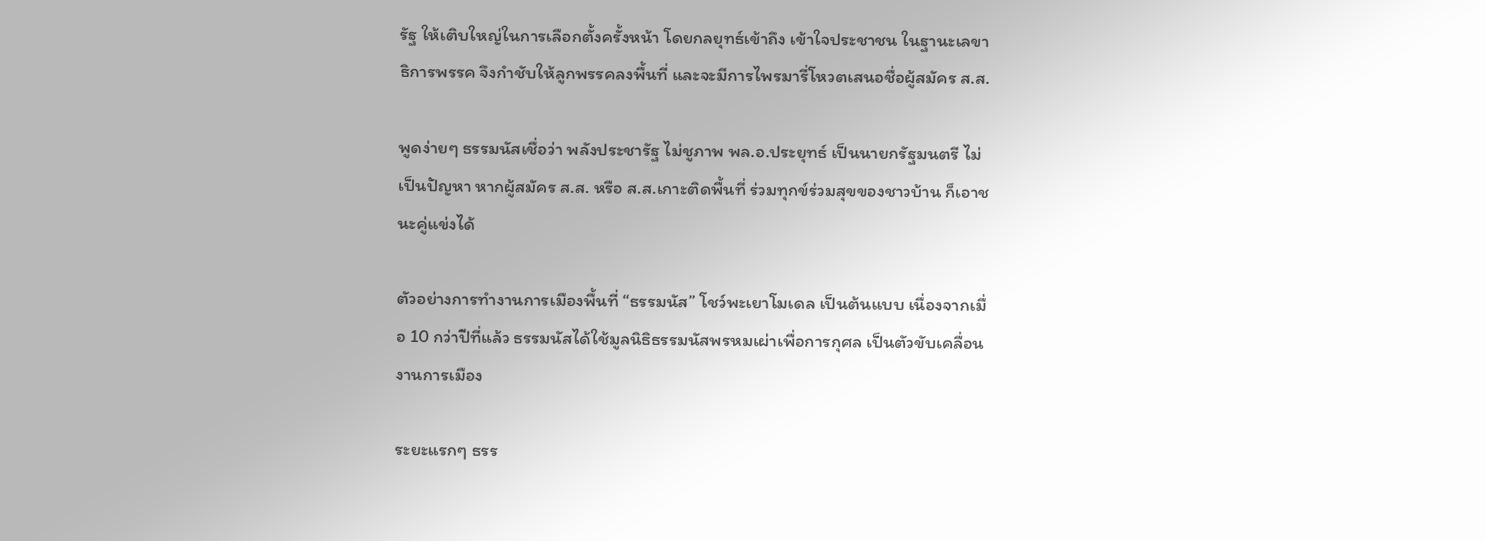รัฐ ให้เติบใหญ่ในการเลือกตั้งครั้งหน้า โดยกลยุทธ์เข้าถึง เข้าใจประชาชน ในฐานะเลขาธิการพรรค จึงกำชับให้ลูกพรรคลงพื้นที่ และจะมีการไพรมารี่โหวตเสนอชื่อผู้สมัคร ส.ส.

พูดง่ายๆ ธรรมนัสเชื่อว่า พลังประชารัฐ ไม่ชูภาพ พล.อ.ประยุทธ์ เป็นนายกรัฐมนตรี ไม่เป็นปัญหา หากผู้สมัคร ส.ส. หรือ ส.ส.เกาะติดพื้นที่ ร่วมทุกข์ร่วมสุขของชาวบ้าน ก็เอาชนะคู่แข่งได้

ตัวอย่างการทำงานการเมืองพื้นที่ “ธรรมนัส” โชว์พะเยาโมเดล เป็นต้นแบบ เนื่องจากเมื่อ 10 กว่าปีที่แล้ว ธรรมนัสได้ใช้มูลนิธิธรรมนัสพรหมเผ่าเพื่อการกุศล เป็นตัวขับเคลื่อนงานการเมือง

ระยะแรกๆ ธรร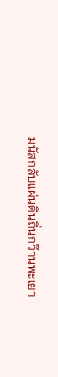มนัสกลับแผ่นดินถิ่นกว๊านพะเยา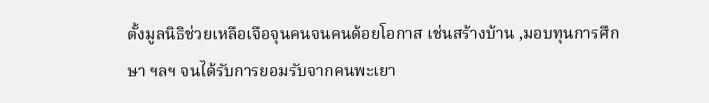ตั้งมูลนิธิช่วยเหลือเจือจุนคนจนคนด้อยโอกาส เช่นสร้างบ้าน ,มอบทุนการศึกษา ฯลฯ จนได้รับการยอมรับจากคนพะเยา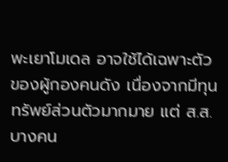พะเยาโมเดล อาจใช้ได้เฉพาะตัวของผู้กองคนดัง เนื่องจากมีทุนทรัพย์ส่วนตัวมากมาย แต่ ส.ส.บางคน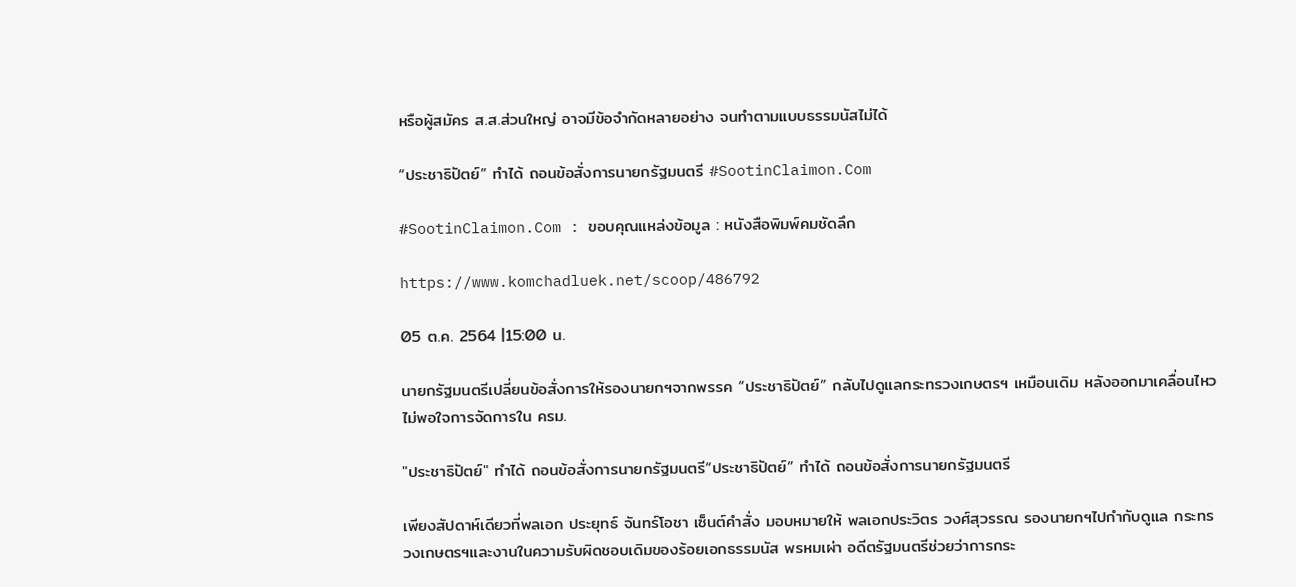หรือผู้สมัคร ส.ส.ส่วนใหญ่ อาจมีข้อจำกัดหลายอย่าง จนทำตามแบบธรรมนัสไม่ได้

“ประชาธิปัตย์” ทำได้ ถอนข้อสั่งการนายกรัฐมนตรี #SootinClaimon.Com

#SootinClaimon.Com : ขอบคุณแหล่งข้อมูล : หนังสือพิมพ์คมชัดลึก

https://www.komchadluek.net/scoop/486792

05 ต.ค. 2564 |15:00 น.

นายกรัฐมนตรีเปลี่ยนข้อสั่งการให้รองนายกฯจากพรรค “ประชาธิปัตย์” กลับไปดูแลกระทรวงเกษตรฯ เหมือนเดิม หลังออกมาเคลื่อนไหว ไม่พอใจการจัดการใน ครม.

"ประชาธิปัตย์" ทำได้ ถอนข้อสั่งการนายกรัฐมนตรี“ประชาธิปัตย์” ทำได้ ถอนข้อสั่งการนายกรัฐมนตรี

เพียงสัปดาห์เดียวที่พลเอก ประยุทธ์ จันทร์โอชา เซ็นต์คำสั่ง มอบหมายให้ พลเอกประวิตร วงศ์สุวรรณ รองนายกฯไปกำกับดูแล กระทรวงเกษตรฯและงานในความรับผิดชอบเดิมของร้อยเอกธรรมนัส พรหมเผ่า อดีตรัฐมนตรีช่วยว่าการกระ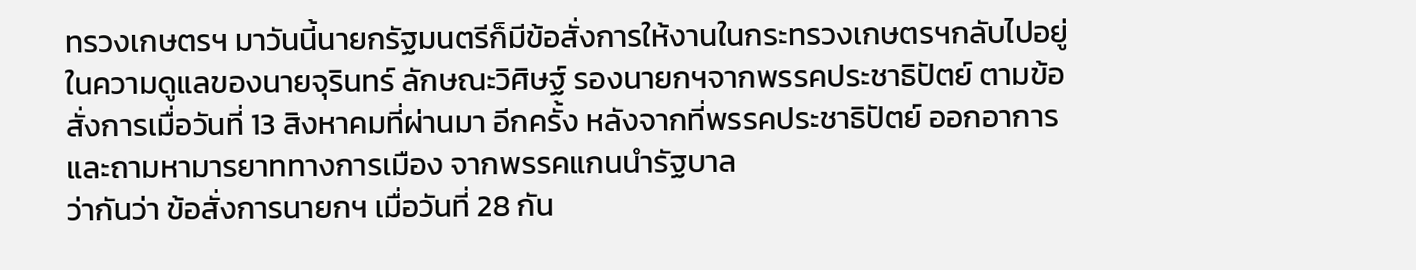ทรวงเกษตรฯ มาวันนี้นายกรัฐมนตรีก็มีข้อสั่งการให้งานในกระทรวงเกษตรฯกลับไปอยู่ในความดูแลของนายจุรินทร์ ลักษณะวิศิษฐ์ รองนายกฯจากพรรคประชาธิปัตย์ ตามข้อสั่งการเมื่อวันที่ 13 สิงหาคมที่ผ่านมา อีกครั้ง หลังจากที่พรรคประชาธิปัตย์ ออกอาการ  และถามหามารยาททางการเมือง จากพรรคแกนนำรัฐบาล
ว่ากันว่า ข้อสั่งการนายกฯ เมื่อวันที่ 28 กัน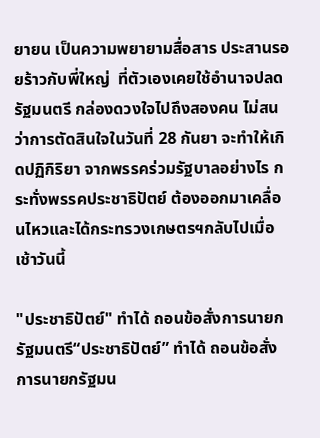ยายน เป็นความพยายามสื่อสาร ประสานรอยร้าวกับพี่ใหญ่  ที่ตัวเองเคยใช้อำนาจปลดรัฐมนตรี กล่องดวงใจไปถึงสองคน ไม่สนว่าการตัดสินใจในวันที่ 28 กันยา จะทำให้เกิดปฏิกิริยา จากพรรคร่วมรัฐบาลอย่างไร กระทั่งพรรคประชาธิปัตย์ ต้องออกมาเคลื่อนไหวและได้กระทรวงเกษตรฯกลับไปเมื่อเช้าวันนี้

"ประชาธิปัตย์" ทำได้ ถอนข้อสั่งการนายกรัฐมนตรี“ประชาธิปัตย์” ทำได้ ถอนข้อสั่งการนายกรัฐมน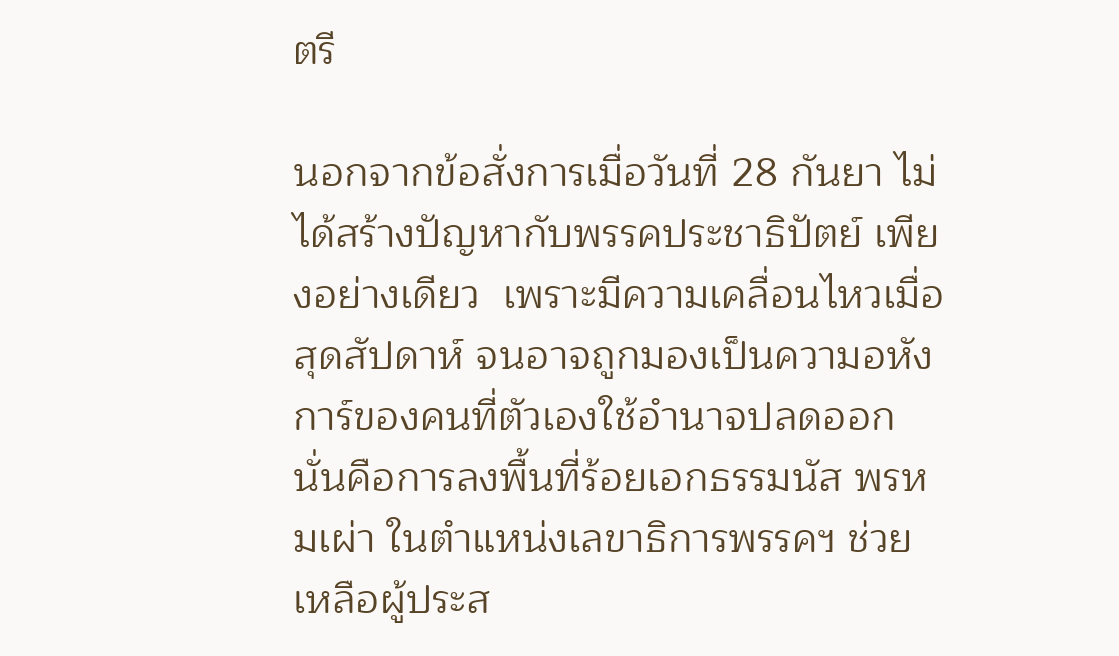ตรี

นอกจากข้อสั่งการเมื่อวันที่ 28 กันยา ไม่ได้สร้างปัญหากับพรรคประชาธิปัตย์ เพียงอย่างเดียว  เพราะมีความเคลื่อนไหวเมื่อสุดสัปดาห์ จนอาจถูกมองเป็นความอหังการ์ของคนที่ตัวเองใช้อำนาจปลดออกนั่นคือการลงพื้นที่ร้อยเอกธรรมนัส พรหมเผ่า ในตำแหน่งเลขาธิการพรรคฯ ช่วยเหลือผู้ประส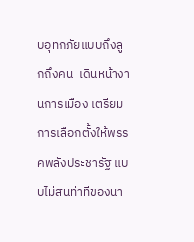บอุทกภัยแบบถึงลูกถึงคน  เดินหน้างานการเมือง เตรียมการเลือกตั้งให้พรรคพลังประชารัฐ แบบไม่สนท่าทีของนา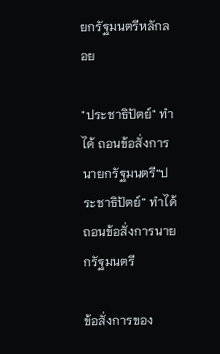ยกรัฐมนตรีหลักลอย

"ประชาธิปัตย์" ทำได้ ถอนข้อสั่งการนายกรัฐมนตรี“ประชาธิปัตย์” ทำได้ ถอนข้อสั่งการนายกรัฐมนตรี

ข้อสั่งการของ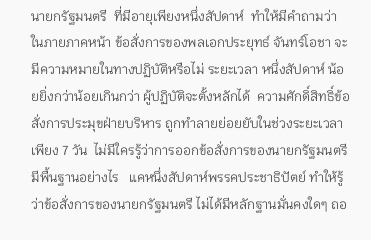นายกรัฐมนตรี  ที่มีอายุเพียงหนึ่งสัปดาห์  ทำให้มีคำถามว่า ในภายภาคหน้า ข้อสั่งการของพลเอกประยุทธ์ จันทร์โอชา จะมีความหมายในทางปฏิบัติหรือไม่ ระยะเวลา หนึ่งสัปดาห์ น้อยยิ่งกว่าน้อยเกินกว่า ผู้ปฏิบัติจะตั้งหลักได้  ความศักดิ์สิทธิ์ข้อสั่งการประมุขฝ่ายบริหาร ถูกทำลายย่อยยับในช่วงระยะเวลาเพียง 7 วัน  ไม่มีใครรู้ว่าการออกข้อสั่งการของนายกรัฐมนตรี มีพื้นฐานอย่างไร   แคหนึ่งสัปดาห์พรรคประชาธิปัตย์ ทำให้รู้ว่าข้อสั่งการของนายกรัฐมนตรี ไม่ได้มีหลักฐานมั่นคงใดๆ ถอ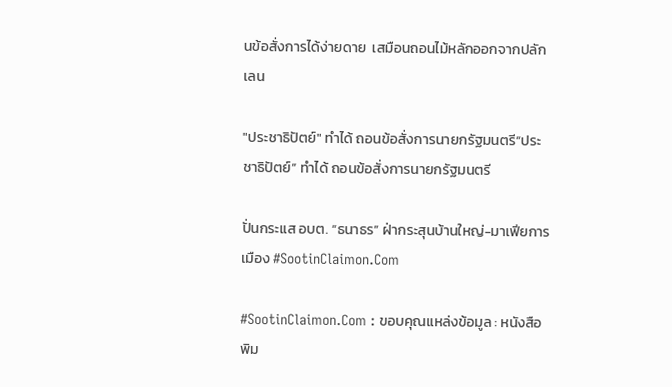นข้อสั่งการได้ง่ายดาย  เสมือนถอนไม้หลักออกจากปลักเลน

"ประชาธิปัตย์" ทำได้ ถอนข้อสั่งการนายกรัฐมนตรี“ประชาธิปัตย์” ทำได้ ถอนข้อสั่งการนายกรัฐมนตรี

ปั่นกระแส อบต. “ธนาธร” ฝ่ากระสุนบ้านใหญ่-มาเฟียการเมือง #SootinClaimon.Com

#SootinClaimon.Com : ขอบคุณแหล่งข้อมูล : หนังสือพิม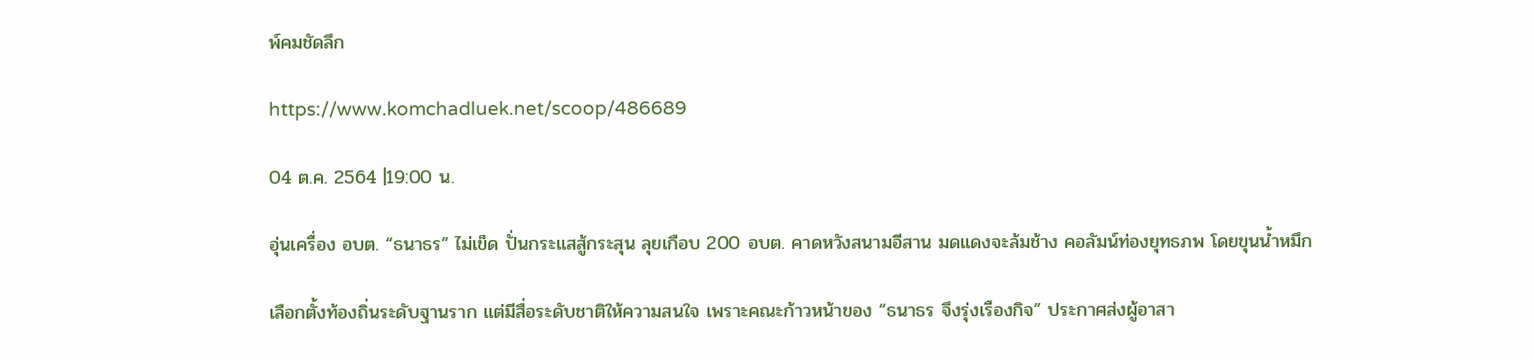พ์คมชัดลึก

https://www.komchadluek.net/scoop/486689

04 ต.ค. 2564 |19:00 น.

อุ่นเครื่อง อบต. “ธนาธร” ไม่เข็ด ปั่นกระแสสู้กระสุน ลุยเกือบ 200 อบต. คาดหวังสนามอีสาน มดแดงจะล้มช้าง คอลัมน์ท่องยุทธภพ โดยขุนน้ำหมึก

เลือกตั้งท้องถิ่นระดับฐานราก แต่มีสื่อระดับชาติให้ความสนใจ เพราะคณะก้าวหน้าของ “ธนาธร จึงรุ่งเรืองกิจ” ประกาศส่งผู้อาสา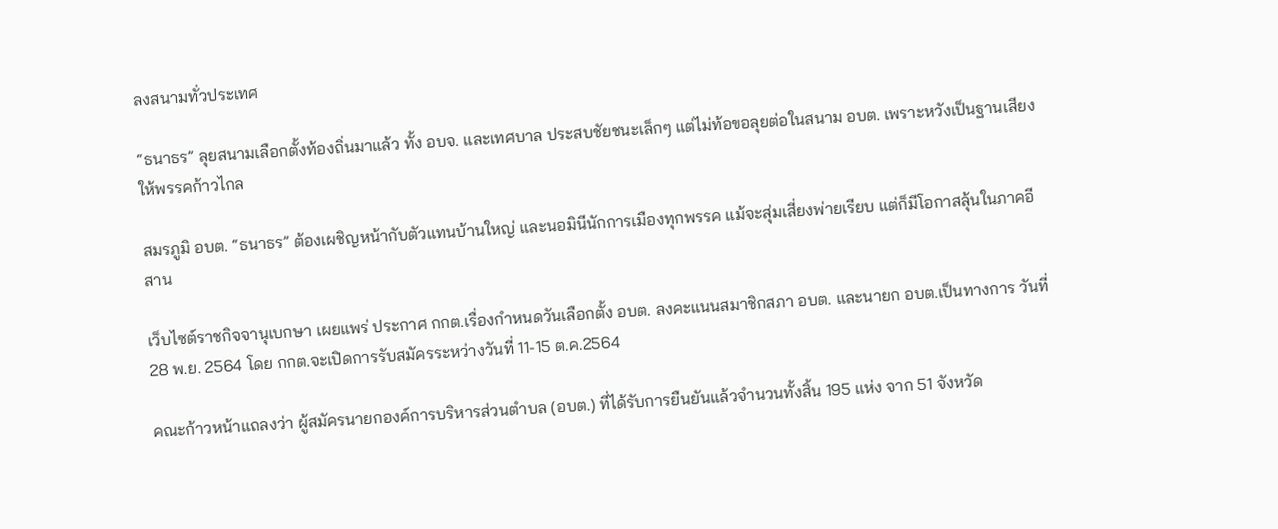ลงสนามทั่วประเทศ

“ธนาธร” ลุยสนามเลือกตั้งท้องถิ่นมาแล้ว ทั้ง อบจ. และเทศบาล ประสบชัยชนะเล็กๆ แต่ไม่ท้อขอลุยต่อในสนาม อบต. เพราะหวังเป็นฐานเสียงให้พรรคก้าวไกล

สมรภูมิ อบต. “ธนาธร” ต้องเผชิญหน้ากับตัวแทนบ้านใหญ่ และนอมินีนักการเมืองทุกพรรค แม้จะสุ่มเสี่ยงพ่ายเรียบ แต่ก็มีโอกาสลุ้นในภาคอีสาน

เว็บไซต์ราชกิจจานุเบกษา เผยแพร่ ประกาศ กกต.เรื่องกำหนดวันเลือกตั้ง อบต. ลงคะแนนสมาชิกสภา อบต. และนายก อบต.เป็นทางการ วันที่ 28 พ.ย. 2564 โดย กกต.จะเปิดการรับสมัครระหว่างวันที่ 11-15 ต.ค.2564

คณะก้าวหน้าแถลงว่า ผู้สมัครนายกองค์การบริหารส่วนตำบล (อบต.) ที่ได้รับการยืนยันแล้วจำนวนทั้งสิ้น 195 แห่ง จาก 51 จังหวัด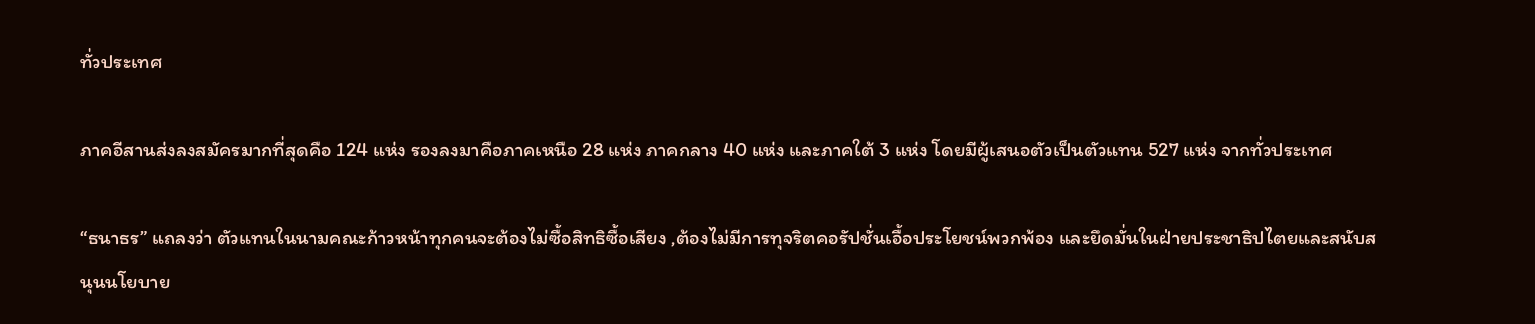ทั่วประเทศ

ภาคอีสานส่งลงสมัครมากที่สุดคือ 124 แห่ง รองลงมาคือภาคเหนือ 28 แห่ง ภาคกลาง 40 แห่ง และภาคใต้ 3 แห่ง โดยมีผู้เสนอตัวเป็นตัวแทน 527 แห่ง จากทั่วประเทศ

“ธนาธร” แถลงว่า ตัวแทนในนามคณะก้าวหน้าทุกคนจะต้องไม่ซื้อสิทธิซื้อเสียง ,ต้องไม่มีการทุจริตคอรัปชั่นเอื้อประโยชน์พวกพ้อง และยึดมั่นในฝ่ายประชาธิปไตยและสนับสนุนนโยบาย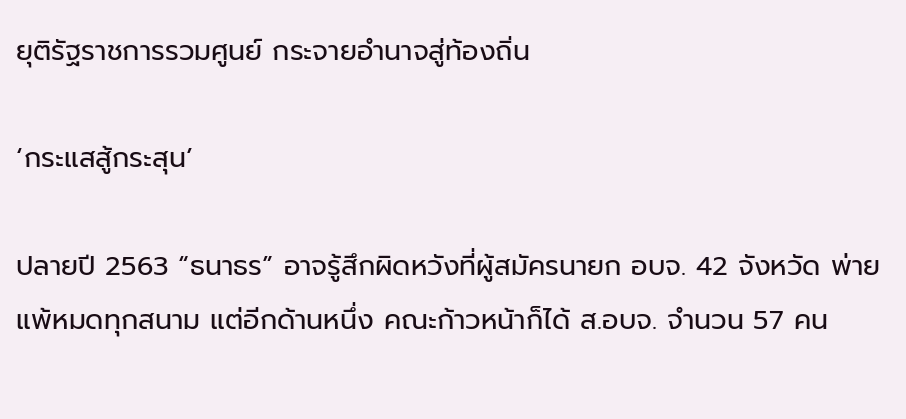ยุติรัฐราชการรวมศูนย์ กระจายอำนาจสู่ท้องถิ่น

‘กระแสสู้กระสุน’

ปลายปี 2563 “ธนาธร” อาจรู้สึกผิดหวังที่ผู้สมัครนายก อบจ. 42 จังหวัด พ่ายแพ้หมดทุกสนาม แต่อีกด้านหนึ่ง คณะก้าวหน้าก็ได้ ส.อบจ. จำนวน 57 คน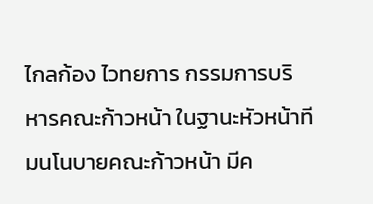ไกลก้อง ไวทยการ กรรมการบริหารคณะก้าวหน้า ในฐานะหัวหน้าทีมนโนบายคณะก้าวหน้า มีค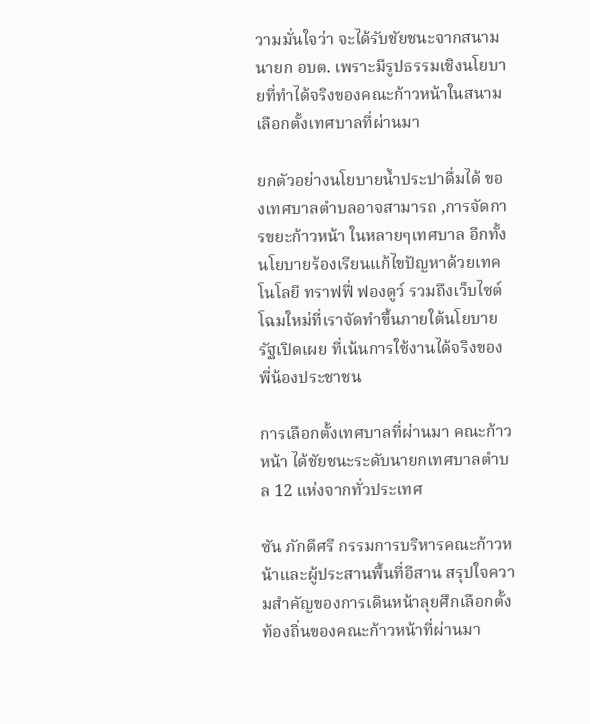วามมั่นใจว่า จะได้รับชัยชนะจากสนามนายก อบต. เพราะมีรูปธรรมเชิงนโยบายที่ทำได้จริงของคณะก้าวหน้าในสนามเลือกตั้งเทศบาลที่ผ่านมา

ยกตัวอย่างนโยบายน้ำประปาดื่มได้ ของเทศบาลตำบลอาจสามารถ ,การจัดการขยะก้าวหน้า ในหลายๆเทศบาล อีกทั้งนโยบายร้องเรียนแก้ไขปัญหาด้วยเทคโนโลยี ทราฟฟี่ ฟองดูว์ รวมถึงเว็บไซต์โฉมใหม่ที่เราจัดทำขึ้นภายใต้นโยบายรัฐเปิดเผย ที่เน้นการใช้งานได้จริงของพี่น้องประชาชน

การเลือกตั้งเทศบาลที่ผ่านมา คณะก้าวหน้า ได้ชัยชนะระดับนายกเทศบาลตำบล 12 แห่งจากทั่วประเทศ

ซัน ภักดีศรี กรรมการบริหารคณะก้าวหน้าและผู้ประสานพื้นที่อีสาน สรุปใจความสำคัญของการเดินหน้าลุยศึกเลือกตั้งท้องถิ่นของคณะก้าวหน้าที่ผ่านมา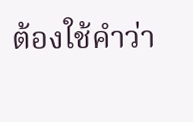ต้องใช้คำว่า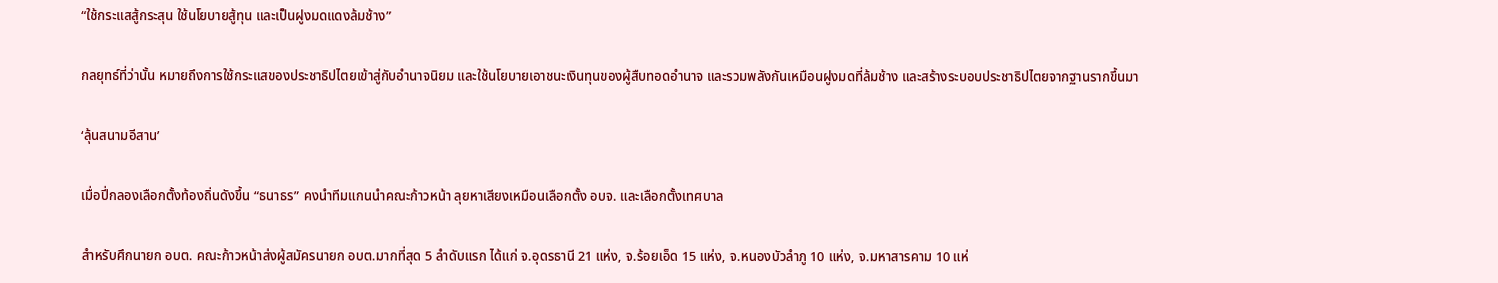“ใช้กระแสสู้กระสุน ใช้นโยบายสู้ทุน และเป็นฝูงมดแดงล้มช้าง”

กลยุทธ์ที่ว่านั้น หมายถึงการใช้กระแสของประชาธิปไตยเข้าสู่กับอำนาจนิยม และใช้นโยบายเอาชนะเงินทุนของผู้สืบทอดอำนาจ และรวมพลังกันเหมือนฝูงมดที่ล้มช้าง และสร้างระบอบประชาธิปไตยจากฐานรากขึ้นมา

‘ลุ้นสนามอีสาน’

เมื่อปี่กลองเลือกตั้งท้องถิ่นดังขึ้น “ธนาธร” คงนำทีมแกนนำคณะก้าวหน้า ลุยหาเสียงเหมือนเลือกตั้ง อบจ. และเลือกตั้งเทศบาล

สำหรับศึกนายก อบต. คณะก้าวหน้าส่งผู้สมัครนายก อบต.มากที่สุด 5 ลำดับแรก ได้แก่ จ.อุดรธานี 21 แห่ง, จ.ร้อยเอ็ด 15 แห่ง, จ.หนองบัวลำภู 10 แห่ง, จ.มหาสารคาม 10 แห่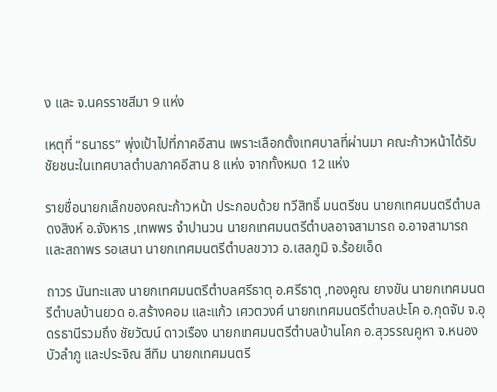ง และ จ.นครราชสีมา 9 แห่ง

เหตุที่ “ธนาธร” พุ่งเป้าไปที่ภาคอีสาน เพราะเลือกตั้งเทศบาลที่ผ่านมา คณะก้าวหน้าได้รับชัยชนะในเทศบาลตำบลภาคอีสาน 8 แห่ง จากทั้งหมด 12 แห่ง

รายชื่อนายกเล็กของคณะก้าวหน้า ประกอบด้วย ทวีสิทธิ์ มนตรีชน นายกเทศมนตรีตำบลดงสิงห์ อ.จังหาร ,เทพพร จำปานวน นายกเทศมนตรีตำบลอาจสามารถ อ.อาจสามารถ และสถาพร รอเสนา นายกเทศมนตรีตำบลขวาว อ.เสลภูมิ จ.ร้อยเอ็ด

ถาวร นันทะแสง นายกเทศมนตรีตำบลศรีธาตุ อ.ศรีธาตุ ,ทองคูณ ยางขัน นายกเทศมนตรีตำบลบ้านยวด อ.สร้างคอม และแก้ว เศวตวงศ์ นายกเทศมนตรีตำบลปะโค อ.กุดจับ จ.อุดรธานีรวมถึง ชัยวัฒน์ ดาวเรือง นายกเทศมนตรีตำบลบ้านโคก อ.สุวรรณคูหา จ.หนองบัวลำภู และประจิณ สีทิม นายกเทศมนตรี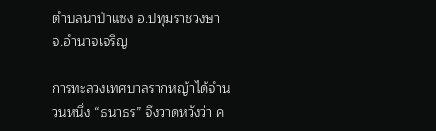ตำบลนาป่าแซง อ.ปทุมราชวงษา จ.อำนาจเจริญ

การทะลวงเทศบาลรากหญ้าได้จำนวนหนึ่ง “ธนาธร” จึงวาดหวังว่า ค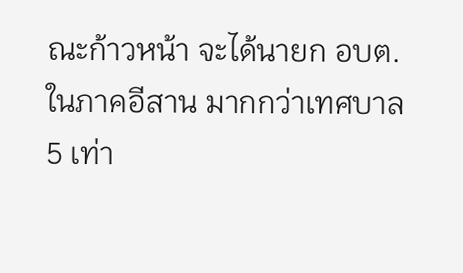ณะก้าวหน้า จะได้นายก อบต.ในภาคอีสาน มากกว่าเทศบาล 5 เท่า